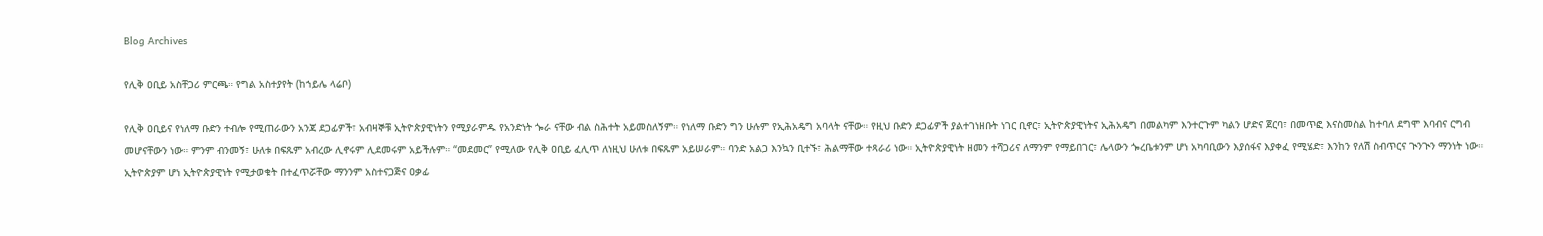Blog Archives

የሊቅ ዐቢይ አስቸጋሪ ምርጫ። የግል አስተያየት (ከኀይሌ ላሬቦ)

የሊቅ ዐቢይና የነለማ ቡድን ተብሎ የሚጠራውን አንጃ ደጋፊዎች፣ አብዛኞቹ ኢትዮጵያዊነትን የሚያራምዱ የአንድነት ጐራ ናቸው ብል ስሕተት አይመስለኝም። የነለማ ቡድን ግን ሁሉም የኢሕአዴግ አባላት ናቸው። የዚህ ቡድን ደጋፊዎች ያልተገነዘቡት ነገር ቢኖር፣ ኢትዮጵያዊነትና ኢሕአዴግ በመልካም እንተርጉም ካልን ሆድና ጀርባ፣ በመጥፎ እናስመስል ከተባለ ደግሞ እባብና ርግብ መሆናቸውን ነው። ምንም ብንመኝ፣ ሁለቱ በፍጹም አብረው ሊኖሩም ሊደመሩም አይችሉም። “መደመር” የሚለው የሊቅ ዐቢይ ፈሊጥ ለነዚህ ሁለቱ በፍጹም አይሠራም። ባንድ አልጋ እንኳን ቢተኙ፣ ሕልማቸው ተጻራሪ ነው። ኢትዮጵያዊነት ዘመን ተሻጋሪና ለማንም የማይበገር፣ ሌላውን ጐረቤቱንም ሆነ አካባቢውን እያሰፋና እያቀፈ የሚሄድ፣ እንከን የለሽ ስብጥርና ጒንጒን ማንነት ነው። ኢትዮጵያም ሆነ ኢትዮጵያዊነት የሚታወቁት በተፈጥሯቸው ማንንም አስተናጋጅና ዐቃፊ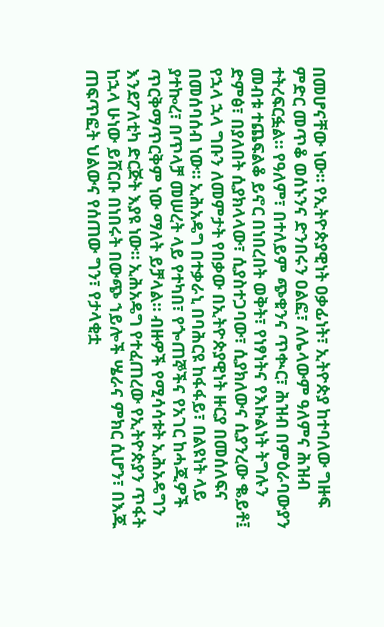በመሆናቸው ነው። የኢትዮጵያዊነት ዐቃፊነት፣ ኢትዮጵያ ከተባለው ግዙፍ ምድር መጥቆ ወሰኑንና ድንበሩን ዐልፎ፣ ለሌላውም ዓለምና ሕዝብ ተትረፍርፏል። የዓለም፣ በተለይም ጭቁንና ጥቊር፣ ሕዝብ በምዕራባውያን መብቱ ተጨፍልቆ ይኖር በነበረበት ወቅት፣ የነፃነትና የእኩልነት ትግሉን ድምፅ፣ በያለበት ሲያክላላው፣ ሲያስተጋባው፣ ሲያክለውና ሲያንረው ቈይቶ፤ የኋላ ኋላ ግቡን ለመምታት የበቃው በኢትዮጵያዊነት ዙርያ በመሰለፍና በመሰባሰብ ነው። ኢሕአዴግ በተቃራኒ በባሕርዩ ከፋፋይ፣ በልዩነት ላይ ያተኰረ፣ በጥላቻ መሠረት ላይ የተካበ፣ የጐጠኞችና የአገር ከሓጂዎች ጥርቅማጥርቅም ነው ማለት ይቻላል። ብዙዎች የሚሳሳቱት ኢሕአዴግን እንደፖለቲካ ድርጅት እያዩ ነው። ኢሕአዴግ የተፈጠረው የኢትዮጵያን ጥፋት ከኋላ ሁነው ይሸርቡ በነበሩት በውጭ ኀይሎች ሤራና ምክር ሲሆን፣ በእጁ ጠፍጥፎት ህልውና የሰጠው ግን፣ የታላቂቷ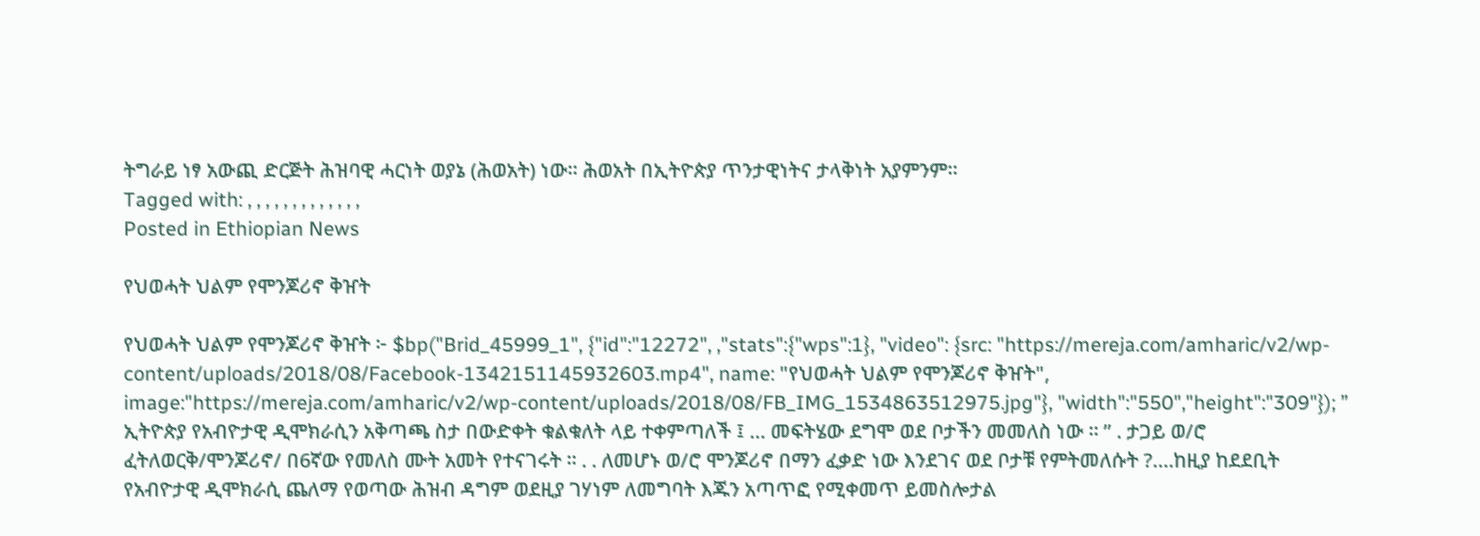ትግራይ ነፃ አውጪ ድርጅት ሕዝባዊ ሓርነት ወያኔ (ሕወአት) ነው። ሕወአት በኢትዮጵያ ጥንታዊነትና ታላቅነት አያምንም።
Tagged with: , , , , , , , , , , , , ,
Posted in Ethiopian News

የህወሓት ህልም የሞንጆሪኖ ቅዠት

የህወሓት ህልም የሞንጆሪኖ ቅዠት ፦ $bp("Brid_45999_1", {"id":"12272", ,"stats":{"wps":1}, "video": {src: "https://mereja.com/amharic/v2/wp-content/uploads/2018/08/Facebook-1342151145932603.mp4", name: "የህወሓት ህልም የሞንጆሪኖ ቅዠት", image:"https://mereja.com/amharic/v2/wp-content/uploads/2018/08/FB_IMG_1534863512975.jpg"}, "width":"550","height":"309"}); ” ኢትዮጵያ የአብዮታዊ ዲሞክራሲን አቅጣጫ ስታ በውድቀት ቁልቁለት ላይ ተቀምጣለች ፤ … መፍትሄው ደግሞ ወደ ቦታችን መመለስ ነው ። ” . ታጋይ ወ/ሮ ፈትለወርቅ/ሞንጆሪኖ/ በ6ኛው የመለስ ሙት አመት የተናገሩት ። . . ለመሆኑ ወ/ሮ ሞንጆሪኖ በማን ፈቃድ ነው እንደገና ወደ ቦታቹ የምትመለሱት ?….ከዚያ ከደደቢት የአብዮታዊ ዲሞክራሲ ጨለማ የወጣው ሕዝብ ዳግም ወደዚያ ገሃነም ለመግባት እጁን አጣጥፎ የሚቀመጥ ይመስሎታል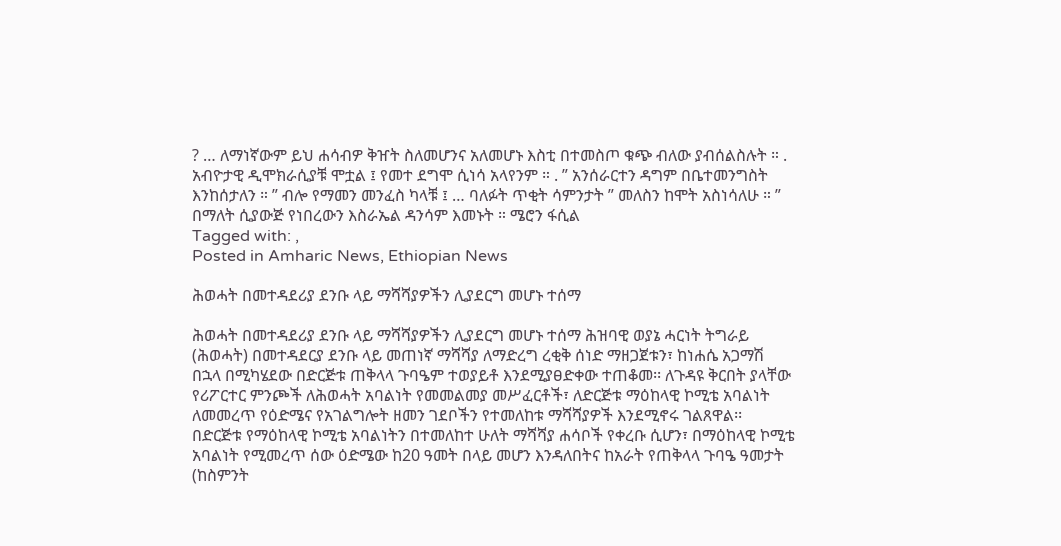? … ለማነኛውም ይህ ሐሳብዎ ቅዠት ስለመሆንና አለመሆኑ እስቲ በተመስጦ ቁጭ ብለው ያብሰልስሉት ። . አብዮታዊ ዲሞክራሲያቹ ሞቷል ፤ የመተ ደግሞ ሲነሳ አላየንም ። . ” አንሰራርተን ዳግም በቤተመንግስት እንከሰታለን ። ” ብሎ የማመን መንፈስ ካላቹ ፤ … ባለፉት ጥቂት ሳምንታት ” መለስን ከሞት አስነሳለሁ ። ” በማለት ሲያውጅ የነበረውን እስራኤል ዳንሳም እመኑት ። ሜሮን ፋሲል
Tagged with: ,
Posted in Amharic News, Ethiopian News

ሕወሓት በመተዳደሪያ ደንቡ ላይ ማሻሻያዎችን ሊያደርግ መሆኑ ተሰማ

ሕወሓት በመተዳደሪያ ደንቡ ላይ ማሻሻያዎችን ሊያደርግ መሆኑ ተሰማ ሕዝባዊ ወያኔ ሓርነት ትግራይ (ሕወሓት) በመተዳደርያ ደንቡ ላይ መጠነኛ ማሻሻያ ለማድረግ ረቂቅ ሰነድ ማዘጋጀቱን፣ ከነሐሴ አጋማሽ በኋላ በሚካሄደው በድርጅቱ ጠቅላላ ጉባዔም ተወያይቶ እንደሚያፀድቀው ተጠቆመ፡፡ ለጉዳዩ ቅርበት ያላቸው የሪፖርተር ምንጮች ለሕወሓት አባልነት የመመልመያ መሥፈርቶች፣ ለድርጅቱ ማዕከላዊ ኮሚቴ አባልነት ለመመረጥ የዕድሜና የአገልግሎት ዘመን ገደቦችን የተመለከቱ ማሻሻያዎች እንደሚኖሩ ገልጸዋል፡፡ በድርጅቱ የማዕከላዊ ኮሚቴ አባልነትን በተመለከተ ሁለት ማሻሻያ ሐሳቦች የቀረቡ ሲሆን፣ በማዕከላዊ ኮሚቴ አባልነት የሚመረጥ ሰው ዕድሜው ከ20 ዓመት በላይ መሆን እንዳለበትና ከአራት የጠቅላላ ጉባዔ ዓመታት (ከስምንት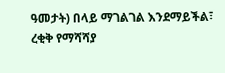ዓመታት) በላይ ማገልገል እንደማይችል፣ ረቂቅ የማሻሻያ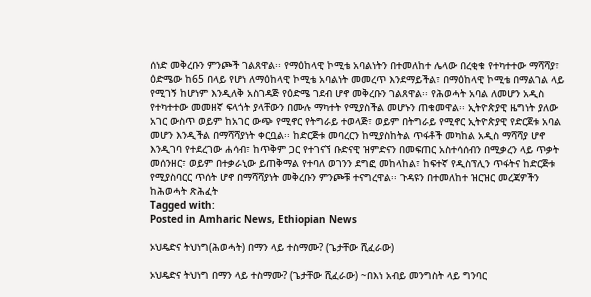ሰነድ መቅረቡን ምንጮች ገልጸዋል፡፡ የማዕከላዊ ኮሚቴ አባልነትን በተመለከተ ሌላው በረቂቁ የተካተተው ማሻሻያ፣ ዕድሜው ከ65 በላይ የሆነ ለማዕከላዊ ኮሚቴ አባልነት መመረጥ እንደማይችል፣ በማዕከላዊ ኮሚቴ በማልገል ላይ የሚገኝ ከሆነም እንዲለቅ አስገዳጅ የዕድሜ ገደብ ሆኖ መቅረቡን ገልጸዋል፡፡ የሕወሓት አባል ለመሆን አዲስ የተካተተው መመዘኛ ፍላጎት ያላቸውን በሙሉ ማካተት የሚያስችል መሆኑን ጠቁመዋል፡፡ ኢትዮጵያዊ ዜግነት ያለው አገር ውስጥ ወይም ከአገር ውጭ የሚኖር የትግራይ ተወላጅ፣ ወይም በትግራይ የሚኖር ኢትዮጵያዊ የድርጀቱ አባል መሆን እንዲችል በማሻሻያነት ቀርቧል፡፡ ከድርጅቱ መባረርን ከሚያስከትል ጥፋቶች መካከል አዲስ ማሻሻያ ሆኖ እንዲገባ የተደረገው ሐሳብ፣ ከጥቅም ጋር የተገናኘ ቡድናዊ ዝምድናን በመፍጠር አስተሳሰብን በሚቃረን ላይ ጥቃት መሰንዘር፣ ወይም በተቃራኒው ይጠቅማል የተባለ ወገንን ደግፎ መከላከል፣ ከፍተኛ የዲስፕሊን ጥፋትና ከድርጅቱ የሚያስባርር ጥሰት ሆኖ በማሻሻያነት መቅረቡን ምንጮቹ ተናግረዋል፡፡ ጉዳዩን በተመለከተ ዝርዝር መረጃዎችን ከሕወሓት ጽሕፈት
Tagged with:
Posted in Amharic News, Ethiopian News

ኦህዴድና ትህነግ(ሕወሓት) በማን ላይ ተስማሙ? (ጌታቸው ሺፈራው)

ኦህዴድና ትህነግ በማን ላይ ተስማሙ? (ጌታቸው ሺፈራው) ~በእነ አብይ መንግስት ላይ ግንባር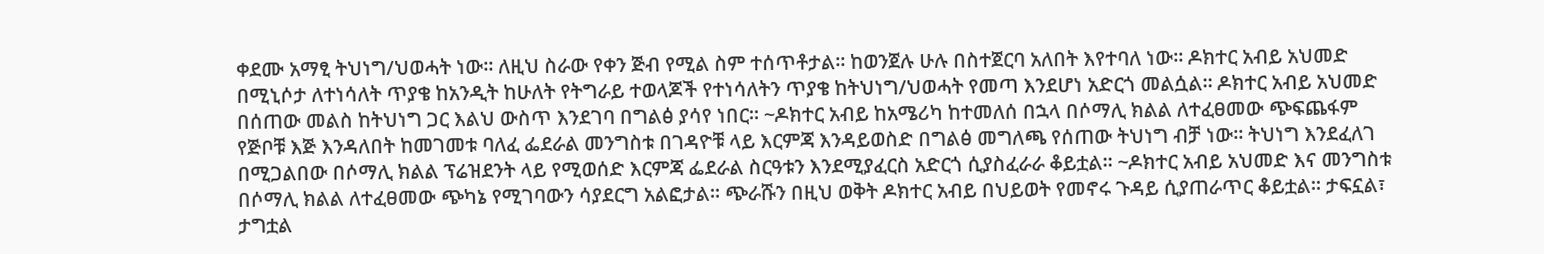ቀደሙ አማፂ ትህነግ/ህወሓት ነው። ለዚህ ስራው የቀን ጅብ የሚል ስም ተሰጥቶታል። ከወንጀሉ ሁሉ በስተጀርባ አለበት እየተባለ ነው። ዶክተር አብይ አህመድ በሚኒሶታ ለተነሳለት ጥያቄ ከአንዲት ከሁለት የትግራይ ተወላጆች የተነሳለትን ጥያቄ ከትህነግ/ህወሓት የመጣ እንደሆነ አድርጎ መልሷል። ዶክተር አብይ አህመድ በሰጠው መልስ ከትህነግ ጋር እልህ ውስጥ እንደገባ በግልፅ ያሳየ ነበር። ~ዶክተር አብይ ከአሜሪካ ከተመለሰ በኋላ በሶማሊ ክልል ለተፈፀመው ጭፍጨፋም የጅቦቹ እጅ እንዳለበት ከመገመቱ ባለፈ ፌደራል መንግስቱ በገዳዮቹ ላይ እርምጃ እንዳይወስድ በግልፅ መግለጫ የሰጠው ትህነግ ብቻ ነው። ትህነግ እንደፈለገ በሚጋልበው በሶማሊ ክልል ፕሬዝደንት ላይ የሚወሰድ እርምጃ ፌደራል ስርዓቱን እንደሚያፈርስ አድርጎ ሲያስፈራራ ቆይቷል። ~ዶክተር አብይ አህመድ እና መንግስቱ በሶማሊ ክልል ለተፈፀመው ጭካኔ የሚገባውን ሳያደርግ አልፎታል። ጭራሹን በዚህ ወቅት ዶክተር አብይ በህይወት የመኖሩ ጉዳይ ሲያጠራጥር ቆይቷል። ታፍኗል፣ ታግቷል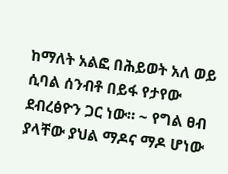ከማለት አልፎ በሕይወት አለ ወይ ሲባል ሰንብቶ በይፋ የታየው ደብረፅዮን ጋር ነው። ~ የግል ፀብ ያላቸው ያህል ማዶና ማዶ ሆነው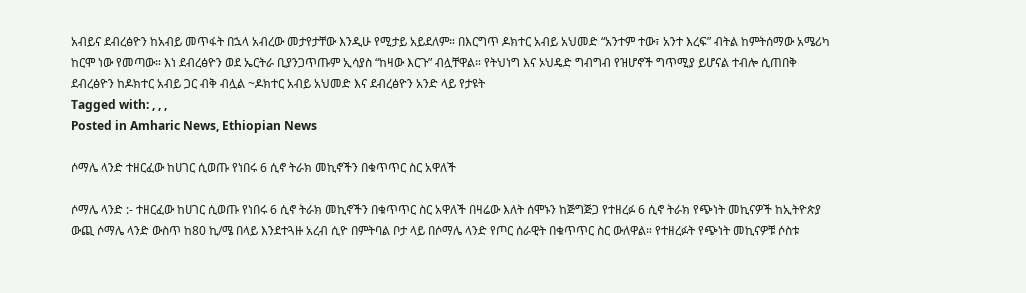አብይና ደብረፅዮን ከአብይ መጥፋት በኋላ አብረው መታየታቸው እንዲሁ የሚታይ አይደለም። በእርግጥ ዶክተር አብይ አህመድ “አንተም ተው፣ አንተ እረፍ” ብትል ከምትሰማው አሜሪካ ከርሞ ነው የመጣው። እነ ደብረፅዮን ወደ ኤርትራ ቢያንጋጥጡም ኢሳያስ “ከዛው እርጉ” ብሏቸዋል። የትህነግ እና ኦህዴድ ግብግብ የዝሆኖች ግጥሚያ ይሆናል ተብሎ ሲጠበቅ ደብረፅዮን ከዶክተር አብይ ጋር ብቅ ብሏል ~ዶክተር አብይ አህመድ እና ደብረፅዮን አንድ ላይ የታዩት
Tagged with: , , ,
Posted in Amharic News, Ethiopian News

ሶማሌ ላንድ ተዘርፈው ከሀገር ሲወጡ የነበሩ 6 ሲኖ ትራክ መኪኖችን በቁጥጥር ስር አዋለች

ሶማሌ ላንድ :- ተዘርፈው ከሀገር ሲወጡ የነበሩ 6 ሲኖ ትራክ መኪኖችን በቁጥጥር ስር አዋለች በዛሬው እለት ሰሞኑን ከጅግጅጋ የተዘረፉ 6 ሲኖ ትራክ የጭነት መኪናዎች ከኢትዮጵያ ውጪ ሶማሌ ላንድ ውስጥ ከ80 ኪ/ሜ በላይ እንደተጓዙ አረብ ሲዮ በምትባል ቦታ ላይ በሶማሌ ላንድ የጦር ሰራዊት በቁጥጥር ስር ውለዋል። የተዘረፉት የጭነት መኪናዎቹ ሶስቱ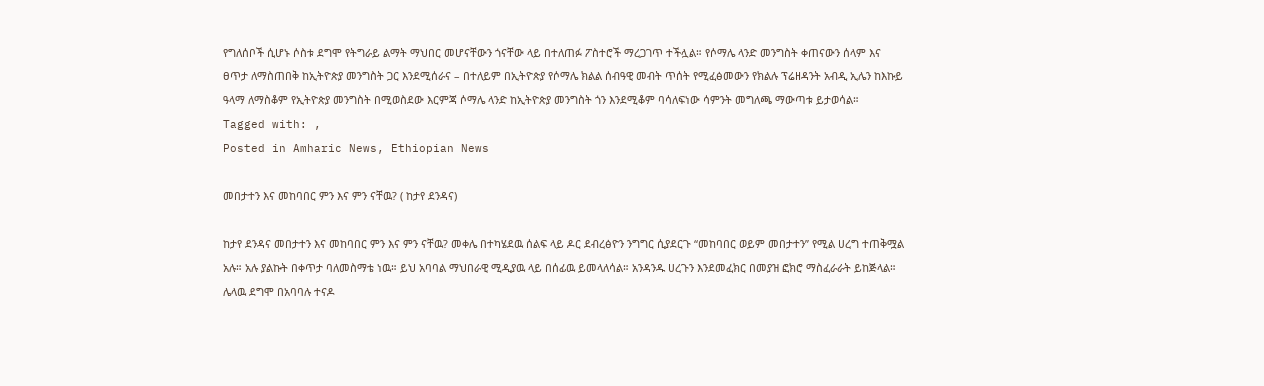የግለሰቦች ሲሆኑ ሶስቱ ደግሞ የትግራይ ልማት ማህበር መሆናቸውን ጎናቸው ላይ በተለጠፉ ፖስተሮች ማረጋገጥ ተችሏል። የሶማሌ ላንድ መንግስት ቀጠናውን ሰላም እና ፀጥታ ለማስጠበቅ ከኢትዮጵያ መንግስት ጋር እንደሚሰራና – በተለይም በኢትዮጵያ የሶማሌ ክልል ሰብዓዊ መብት ጥሰት የሚፈፅመውን የክልሉ ፕሬዘዳንት አብዲ ኢሌን ከእኩይ ዓላማ ለማስቆም የኢትዮጵያ መንግስት በሚወስደው እርምጃ ሶማሌ ላንድ ከኢትዮጵያ መንግስት ጎን እንደሚቆም ባሳለፍነው ሳምንት መግለጫ ማውጣቱ ይታወሳል።
Tagged with: ,
Posted in Amharic News, Ethiopian News

መበታተን እና መከባበር ምን እና ምን ናቸዉ? ( ከታየ ደንዳና)

ከታየ ደንዳና መበታተን እና መከባበር ምን እና ምን ናቸዉ? መቀሌ በተካሄደዉ ሰልፍ ላይ ዶር ደብረፅዮን ንግግር ሲያደርጉ “መከባበር ወይም መበታተን” የሚል ሀረግ ተጠቅሟል አሉ። አሉ ያልኩት በቀጥታ ባለመስማቴ ነዉ። ይህ አባባል ማህበራዊ ሚዲያዉ ላይ በሰፊዉ ይመላለሳል። አንዳንዱ ሀረጉን እንደመፈክር በመያዝ ፎክሮ ማስፈራራት ይከጅላል። ሌላዉ ደግሞ በአባባሉ ተናዶ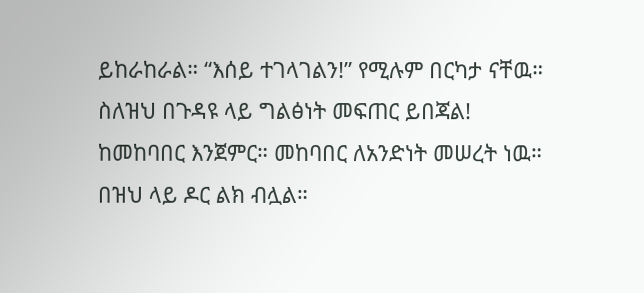ይከራከራል። “እሰይ ተገላገልን!” የሚሉም በርካታ ናቸዉ። ስለዝህ በጉዳዩ ላይ ግልፅነት መፍጠር ይበጃል! ከመከባበር እንጀምር። መከባበር ለአንድነት መሠረት ነዉ። በዝህ ላይ ዶር ልክ ብሏል።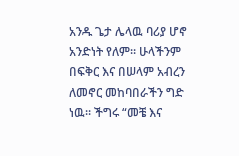አንዱ ጌታ ሌላዉ ባሪያ ሆኖ አንድነት የለም። ሁላችንም በፍቅር እና በሠላም አብረን ለመኖር መከባበራችን ግድ ነዉ። ችግሩ “መቼ እና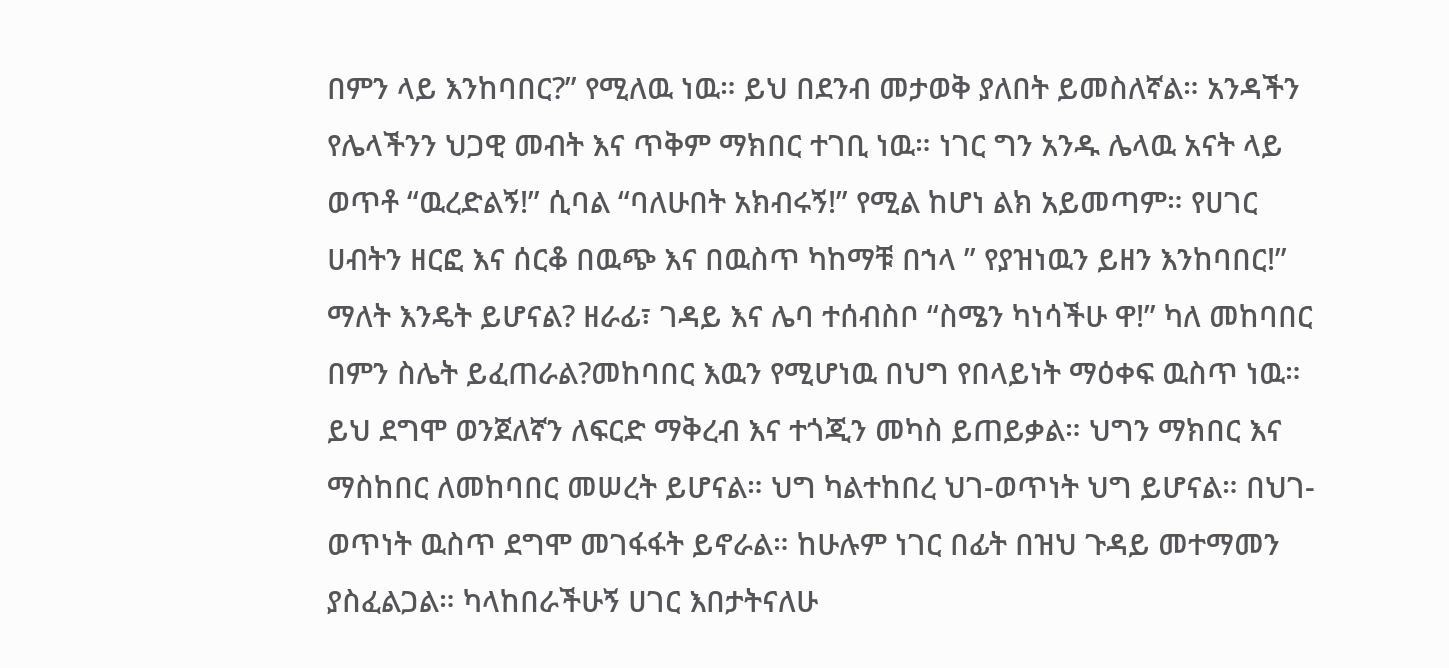በምን ላይ እንከባበር?” የሚለዉ ነዉ። ይህ በደንብ መታወቅ ያለበት ይመስለኛል። አንዳችን የሌላችንን ህጋዊ መብት እና ጥቅም ማክበር ተገቢ ነዉ። ነገር ግን አንዱ ሌላዉ አናት ላይ ወጥቶ “ዉረድልኝ!” ሲባል “ባለሁበት አክብሩኝ!” የሚል ከሆነ ልክ አይመጣም። የሀገር ሀብትን ዘርፎ እና ሰርቆ በዉጭ እና በዉስጥ ካከማቹ በኀላ ” የያዝነዉን ይዘን እንከባበር!” ማለት እንዴት ይሆናል? ዘራፊ፣ ገዳይ እና ሌባ ተሰብስቦ “ስሜን ካነሳችሁ ዋ!” ካለ መከባበር በምን ስሌት ይፈጠራል?መከባበር እዉን የሚሆነዉ በህግ የበላይነት ማዕቀፍ ዉስጥ ነዉ። ይህ ደግሞ ወንጀለኛን ለፍርድ ማቅረብ እና ተጎጂን መካስ ይጠይቃል። ህግን ማክበር እና ማስከበር ለመከባበር መሠረት ይሆናል። ህግ ካልተከበረ ህገ-ወጥነት ህግ ይሆናል። በህገ-ወጥነት ዉስጥ ደግሞ መገፋፋት ይኖራል። ከሁሉም ነገር በፊት በዝህ ጉዳይ መተማመን ያስፈልጋል። ካላከበራችሁኝ ሀገር እበታትናለሁ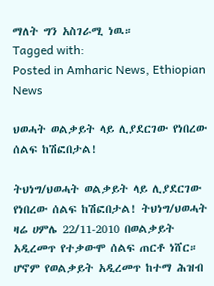ማለት ግን አስገራሚ ነዉ።
Tagged with:
Posted in Amharic News, Ethiopian News

ህወሓት ወልቃይት ላይ ሊያደርገው የነበረው ሰልፍ ከሽፎበታል!

ትህነግ/ህወሓት ወልቃይት ላይ ሊያደርገው የነበረው ሰልፍ ከሽፎበታል! ትህነግ/ህወሓት ዛሬ ሀምሌ 22/11-2010 በወልቃይት አዲረመጥ የተቃውሞ ሰልፍ ጠርቶ ነሸር። ሆኖም የወልቃይት አዲረመጥ ከተማ ሕዝብ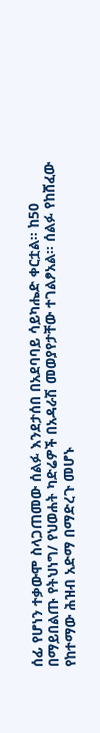ሰፊ የሆነን ተቃውሞ ስላጋጠመው ሰልፉ እንደታሰበ በአደባባይ ሳይካሔድ ቀርቷል። ከ50 በማይበልጡ የትህነግ/ የህወሐት ካድሬዎች በአዳራሽ መወያየታቸው ተገልፆአል። ሰልፉ የከሸፈው የከተማው ሕዝብ አድማ በማድረጉ መሆኑ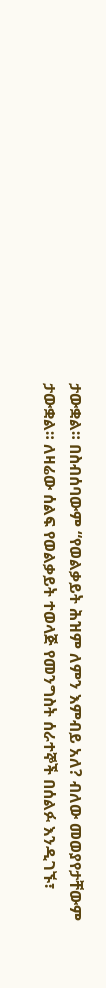ታውቋል። በስብሰባውም “የወልቃይት ሕዝም ለምን እምብይ አለ? ብለው መወያየታቸውም ታውቋል። ለዛሬው ሰልፍ የወልቃይት ተወላጅ የመንግስት ሰራተኞች በሰልፉ እንዲገኙ፣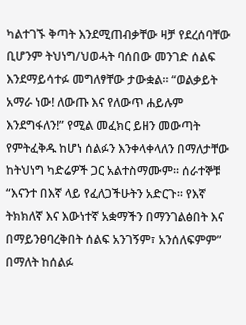ካልተገኙ ቅጣት እንደሚጠብቃቸው ዛቻ የደረሰባቸው ቢሆንም ትህነግ/ህወሓት ባሰበው መንገድ ሰልፍ እንደማይሳተፉ መግለፃቸው ታውቋል። “ወልቃይት አማራ ነው! ለውጡ እና የለውጥ ሐይሉም እንደግፋለን!” የሚል መፈክር ይዘን መውጣት የምትፈቅዱ ከሆነ ሰልፉን እንቀላቀላለን በማለታቸው ከትህነግ ካድሬዎች ጋር አልተስማሙም። ሰራተኞቹ “እናንተ በእኛ ላይ የፈለጋችሁትን አድርጉ። የእኛ ትክክለኛ እና እውነተኛ አቋማችን በማንገልፅበት እና በማይንፀባረቅበት ሰልፍ አንገኝም፣ አንሰለፍምም” በማለት ከሰልፉ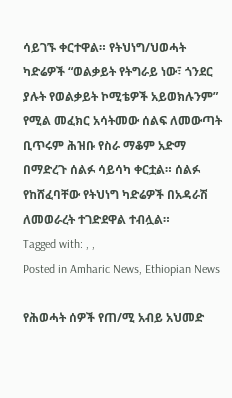ሳይገኙ ቀርተዋል። የትህነግ/ህወሓት ካድሬዎች “ወልቃይት የትግራይ ነው፣ ጎንደር ያሉት የወልቃይት ኮሚቴዎች አይወክሉንም” የሚል መፈክር አሳትመው ሰልፍ ለመውጣት ቢጥሩም ሕዝቡ የስራ ማቆም አድማ በማድረጉ ሰልፉ ሳይሳካ ቀርቷል። ሰልፉ የከሸፈባቸው የትህነግ ካድሬዎች በአዳራሽ ለመወራረት ተገድደዋል ተብሏል።
Tagged with: , ,
Posted in Amharic News, Ethiopian News

የሕወሓት ሰዎች የጠ/ሚ አብይ አህመድ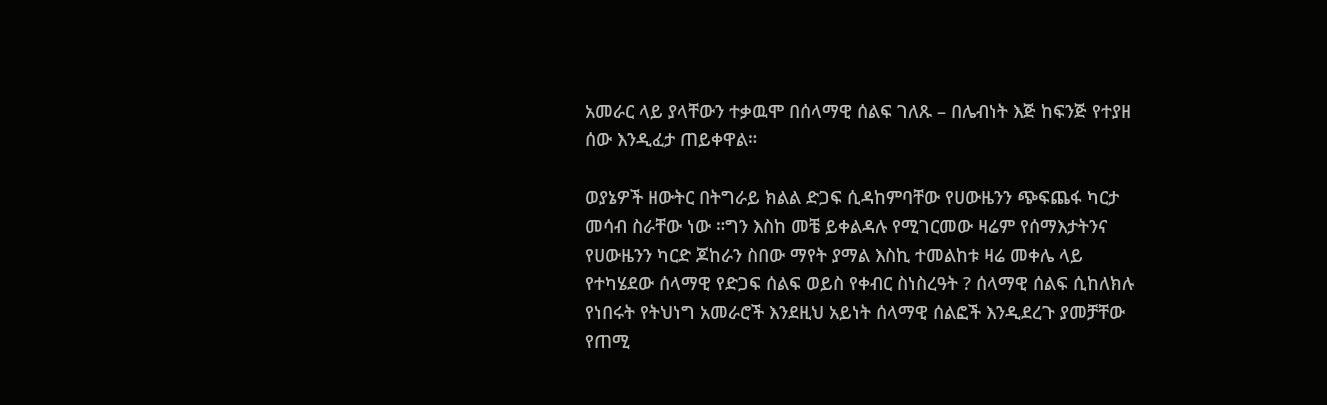አመራር ላይ ያላቸውን ተቃዉሞ በሰላማዊ ሰልፍ ገለጹ – በሌብነት እጅ ከፍንጅ የተያዘ ሰው እንዲፈታ ጠይቀዋል።

ወያኔዎች ዘውትር በትግራይ ክልል ድጋፍ ሲዳከምባቸው የሀውዜንን ጭፍጨፋ ካርታ መሳብ ስራቸው ነው ።ግን እስከ መቼ ይቀልዳሉ የሚገርመው ዛሬም የሰማእታትንና የሀውዜንን ካርድ ጆከራን ስበው ማየት ያማል እስኪ ተመልከቱ ዛሬ መቀሌ ላይ የተካሄደው ሰላማዊ የድጋፍ ሰልፍ ወይስ የቀብር ስነስረዓት ? ሰላማዊ ሰልፍ ሲከለክሉ የነበሩት የትህነግ አመራሮች እንደዚህ አይነት ሰላማዊ ሰልፎች እንዲደረጉ ያመቻቸው የጠሚ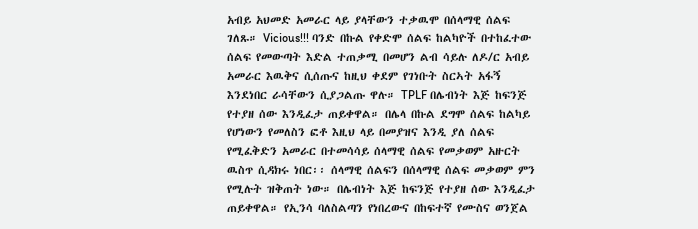አብይ አህመድ አመራር ላይ ያላቸውን ተቃዉሞ በሰላማዊ ሰልፍ ገለጹ። Vicious!!! ባንድ በኩል የቀድሞ ሰልፍ ከልካዮች በተከፈተው ሰልፍ የመውጣት እድል ተጠቃሚ በመሆን ልብ ሳይሉ ለዶ/ር አብይ አመራር እዉቅና ሲሰጡና ከዚህ ቀደም የገነቡት ስርኣት አፋኝ እንደነበር ራሳቸውን ሲያጋልጡ ዋሉ። TPLF በሌብነት እጅ ከፍንጅ የተያዘ ሰው እንዲፈታ ጠይቀዋል። በሌላ በኩል ደግሞ ሰልፍ ከልካይ የሆነውን የመለስን ፎቶ እዚህ ላይ በመያዝና እንዲ ያለ ሰልፍ የሚፈቅድን አመራር በተመሳሳይ ሰላማዊ ሰልፍ የመቃወም አዙርት ዉስጥ ሲዳክሩ ነበር፡፡ ሰላማዊ ሰልፍን በሰላማዊ ሰልፍ መቃወም ምን የሚሉት ዝቅጠት ነው። በሌብነት እጅ ከፍንጅ የተያዘ ሰው እንዲፈታ ጠይቀዋል። የኢንሳ ባለስልጣን የነበረውና በከፍተኛ የሙስና ወንጀል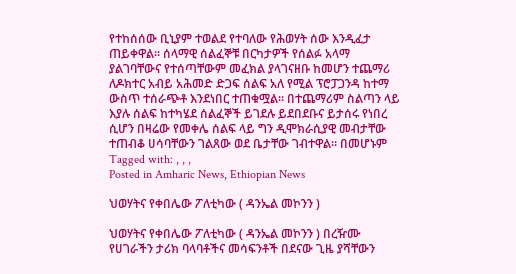የተከሰሰው ቢኒያም ተወልደ የተባለው የሕወሃት ሰው እንዲፈታ ጠይቀዋል። ሰላማዊ ሰልፈኞቹ በርካታዎች የሰልፉ አላማ ያልገባቸውና የተሰጣቸውም መፈክል ያላገናዘቡ ከመሆን ተጨማሪ ለዶክተር አብይ አሕመድ ድጋፍ ሰልፍ አለ የሚል ፕሮፓጋንዳ ከተማ ውስጥ ተሰራጭቶ እንደነበር ተጠቁሟል። በተጨማሪም ስልጣን ላይ እያሉ ሰልፍ ከተካሄደ ሰልፈኞች ይገደሉ ይደበደቡና ይታሰሩ የነበረ ሲሆን በዛሬው የመቀሌ ሰልፍ ላይ ግን ዲሞክራሲያዊ መብታቸው ተጠብቆ ሀሳባቸውን ገልጸው ወደ ቤታቸው ገብተዋል። በመሆኑም
Tagged with: , , ,
Posted in Amharic News, Ethiopian News

ህወሃትና የቀበሌው ፖለቲካው ( ዳንኤል መኮንን )

ህወሃትና የቀበሌው ፖለቲካው ( ዳንኤል መኮንን ) በረዥሙ የሀገራችን ታሪክ ባላባቶችና መሳፍንቶች በደናው ጊዜ ያሻቸውን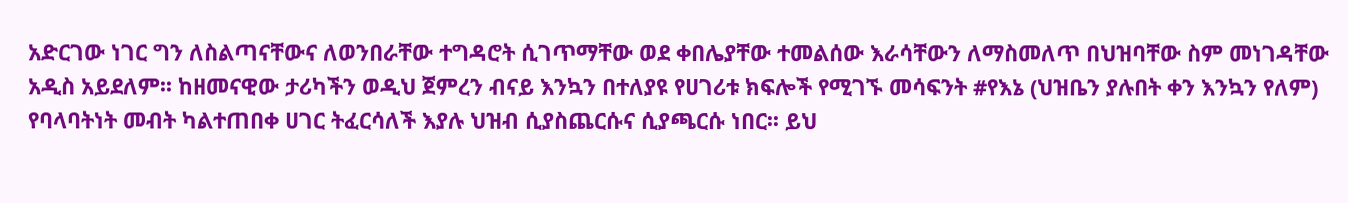አድርገው ነገር ግን ለስልጣናቸውና ለወንበራቸው ተግዳሮት ሲገጥማቸው ወደ ቀበሌያቸው ተመልሰው እራሳቸውን ለማስመለጥ በህዝባቸው ስም መነገዳቸው አዲስ አይደለም፡፡ ከዘመናዊው ታሪካችን ወዲህ ጀምረን ብናይ እንኳን በተለያዩ የሀገሪቱ ክፍሎች የሚገኙ መሳፍንት #የእኔ (ህዝቤን ያሉበት ቀን እንኳን የለም) የባላባትነት መብት ካልተጠበቀ ሀገር ትፈርሳለች እያሉ ህዝብ ሲያስጨርሱና ሲያጫርሱ ነበር፡፡ ይህ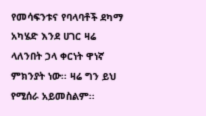የመሳፍንቱና የባላባቶች ደካማ አካሄድ እንደ ሀገር ዛሬ ላለንበት ኃላ ቀርነት ዋነኛ ምክንያት ነው፡፡ ዛሬ ግን ይህ የሚሰራ አይመስልም፡፡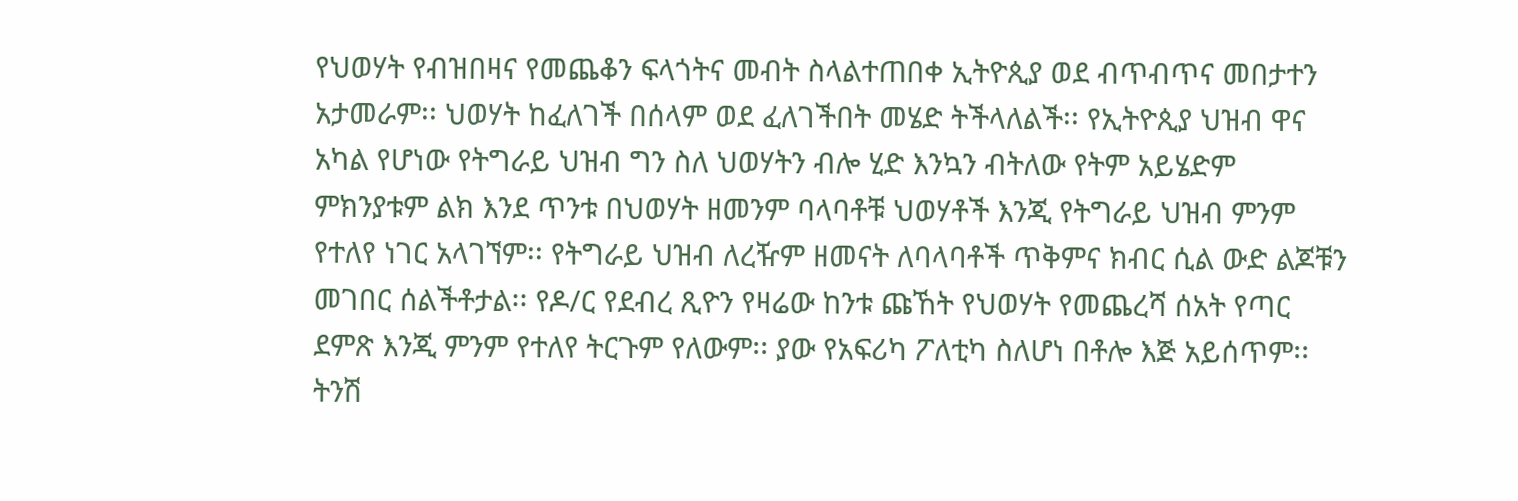የህወሃት የብዝበዛና የመጨቆን ፍላጎትና መብት ስላልተጠበቀ ኢትዮጲያ ወደ ብጥብጥና መበታተን አታመራም፡፡ ህወሃት ከፈለገች በሰላም ወደ ፈለገችበት መሄድ ትችላለልች፡፡ የኢትዮጲያ ህዝብ ዋና አካል የሆነው የትግራይ ህዝብ ግን ስለ ህወሃትን ብሎ ሂድ እንኳን ብትለው የትም አይሄድም ምክንያቱም ልክ እንደ ጥንቱ በህወሃት ዘመንም ባላባቶቹ ህወሃቶች እንጂ የትግራይ ህዝብ ምንም የተለየ ነገር አላገኘም፡፡ የትግራይ ህዝብ ለረዥም ዘመናት ለባላባቶች ጥቅምና ክብር ሲል ውድ ልጆቹን መገበር ሰልችቶታል፡፡ የዶ/ር የደብረ ጺዮን የዛሬው ከንቱ ጩኸት የህወሃት የመጨረሻ ሰአት የጣር ደምጽ እንጂ ምንም የተለየ ትርጉም የለውም፡፡ ያው የአፍሪካ ፖለቲካ ስለሆነ በቶሎ እጅ አይሰጥም፡፡ ትንሽ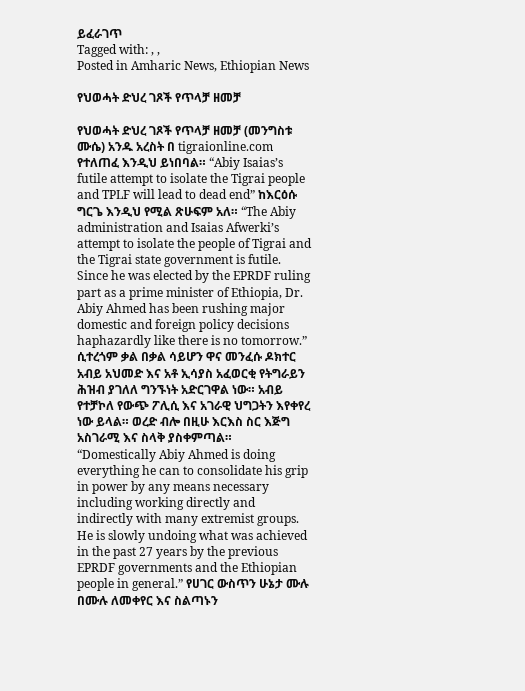ይፈራገጥ
Tagged with: , ,
Posted in Amharic News, Ethiopian News

የህወሓት ድህረ ገጾች የጥላቻ ዘመቻ

የህወሓት ድህረ ገጾች የጥላቻ ዘመቻ (መንግስቱ ሙሴ) አንዱ አረስት በ tigraionline.com የተለጠፈ እንዲህ ይነበባል። “Abiy Isaias’s futile attempt to isolate the Tigrai people and TPLF will lead to dead end” ከእርዕሱ ግርጌ እንዲህ የሚል ጽሁፍም አለ። “The Abiy administration and Isaias Afwerki’s attempt to isolate the people of Tigrai and the Tigrai state government is futile. Since he was elected by the EPRDF ruling part as a prime minister of Ethiopia, Dr. Abiy Ahmed has been rushing major domestic and foreign policy decisions haphazardly like there is no tomorrow.” ሲተረጎም ቃል በቃል ሳይሆን ዋና መንፈሱ ዶክተር አብይ አህመድ እና አቶ ኢሳያስ አፈወርቂ የትግራይን ሕዝብ ያገለለ ግንኙነት አድርገዋል ነው። አብይ የተቻኮለ የውጭ ፖሊሲ እና አገራዊ ህግጋትን እየቀየረ ነው ይላል። ወረድ ብሎ በዚሁ እርእስ ስር እጅግ አስገራሚ እና ስላቅ ያስቀምጣል። “Domestically Abiy Ahmed is doing everything he can to consolidate his grip in power by any means necessary including working directly and indirectly with many extremist groups. He is slowly undoing what was achieved in the past 27 years by the previous EPRDF governments and the Ethiopian people in general.” የሀገር ውስጥን ሁኔታ ሙሉ በሙሉ ለመቀየር እና ስልጣኑን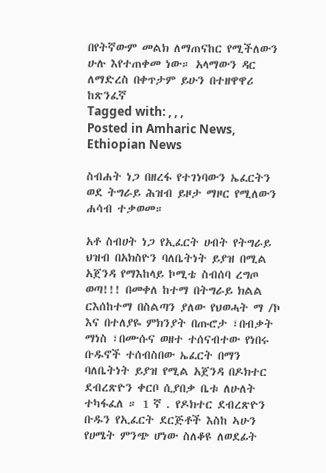በየትኛውም መልክ ለማጠናከር የሚችለውን ሁሉ እየተጠቀመ ነው። አላማውን ዳር ለማድረስ በቀጥታም ይሁን በተዘዋዋሪ ከጽንፈኛ
Tagged with: , , ,
Posted in Amharic News, Ethiopian News

ስብሐት ነጋ በዘረፋ የተገነባውን ኤፈርትን ወደ ትግራይ ሕዝብ ይዞታ ማዞር የሚለውን ሐሳብ ተቃወመ።

አቶ ስብሀት ነጋ የኢፈርት ሀብት የትግራይ ህዝብ በአክስዮን ባለቤትነት ይያዝ በሚል አጀንዳ የማእከላይ ኮሚቴ ስብሰባ ረግጦ ወጣ!!! በመቀለ ከተማ በትግራይ ክልል ርእሰከተማ በስልጣን ያለው የህወሓት ማ /ኮ እና በተለያዬ ምክንያት በጡሮታ ፣በብቃት ማነስ ፣በሙሱና ወዘተ ተሰናብተው የነበሩ ቡዱኖች ተሰብስበው ኤፈርት በማን ባለቤትነት ይያዝ የሚል አጀንዳ በዶክተር ደብረጽዮን ቀርቦ ሲያበቃ ቤቱ ለሁለት ተካፋፈለ ። 1 ኛ . የዶክተር ደብረጽዮን ቡዱን የኢፈርት ደርጅቶች እስከ ኣሁን የሀሜት ምንጭ ሆነው ስለቆዩ ለወደፊት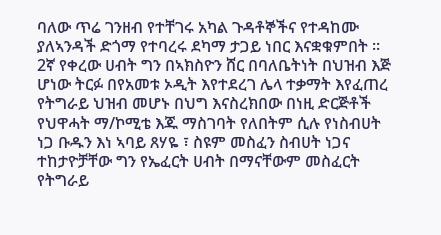ባለው ጥሬ ገንዘብ የተቸገሩ አካል ጉዳቶኞችና የተዳከሙ ያለኣንዳች ድጎማ የተባረሩ ደካማ ታጋይ ነበር እናቋቁምበት ። 2ኛ የቀረው ሀብት ግን በኣክስዮን ሸር በባለቤትነት በህዝብ እጅ ሆነው ትርፉ በየአመቱ ኦዲት እየተደረገ ሌላ ተቃማት እየፈጠረ የትግራይ ህዝብ መሆኑ በህግ እናስረክበው በነዚ ድርጅቶች የህዋሓት ማ/ኮሚቴ እጁ ማስገባት የለበትም ሲሉ የነስብሀት ነጋ ቡዱን እነ ኣባይ ጸሃዬ ፣ ስዩም መስፈን ስብሀት ነጋና ተከታዮቻቸው ግን የኤፈርት ሀብት በማናቸውም መስፈርት የትግራይ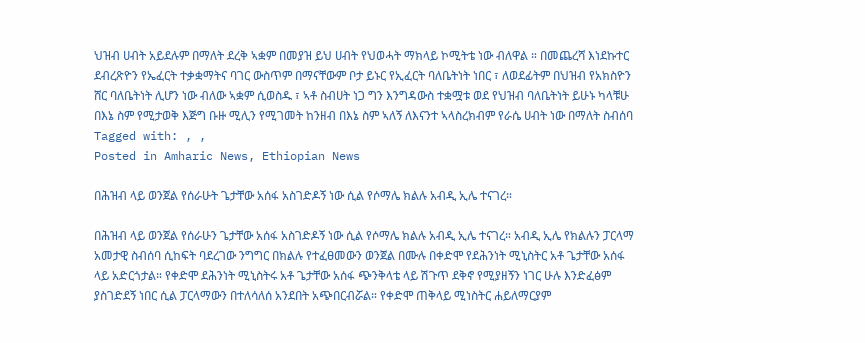ህዝብ ሀብት አይደሉም በማለት ደረቅ ኣቋም በመያዝ ይህ ሀብት የህወሓት ማክላይ ኮሚትቴ ነው ብለዋል ። በመጨረሻ እነደኩተር ደብረጽዮን የኤፈርት ተቃቋማትና ባገር ውስጥም በማናቸውም ቦታ ይኑር የኢፈርት ባለቤትነት ነበር ፣ ለወደፊትም በህዝብ የአክስዮን ሸር ባለቤትነት ሊሆን ነው ብለው ኣቋም ሲወስዱ ፣ ኣቶ ስብሀት ነጋ ግን እንግዳውስ ተቋሟቱ ወደ የህዝብ ባለቤትነት ይሁኑ ካላቹሁ በእኔ ስም የሚታወቅ እጅግ ቡዙ ሚሊን የሚገመት ከንዘብ በእኔ ስም ኣለኝ ለእናንተ ኣላስረክብም የራሴ ሀብት ነው በማለት ስብሰባ
Tagged with: , ,
Posted in Amharic News, Ethiopian News

በሕዝብ ላይ ወንጀል የሰራሁት ጌታቸው አሰፋ አስገድዶኝ ነው ሲል የሶማሌ ክልሉ አብዲ ኢሌ ተናገረ።

በሕዝብ ላይ ወንጀል የሰራሁን ጌታቸው አሰፋ አስገድዶኝ ነው ሲል የሶማሌ ክልሉ አብዲ ኢሌ ተናገረ። አብዲ ኢሌ የክልሉን ፓርላማ አመታዊ ስብሰባ ሲከፍት ባደረገው ንግግር በክልሉ የተፈፀመውን ወንጀል በሙሉ በቀድሞ የደሕንነት ሚኒስትር አቶ ጌታቸው አሰፋ ላይ አድርጎታል። የቀድሞ ደሕንነት ሚኒስትሩ አቶ ጌታቸው አሰፋ ጭንቅላቴ ላይ ሽጉጥ ደቅኖ የሚያዘኝን ነገር ሁሉ እንድፈፅም ያስገድደኝ ነበር ሲል ፓርላማውን በተለሳለሰ አንደበት አጭበርብሯል። የቀድሞ ጠቅላይ ሚነስትር ሐይለማርያም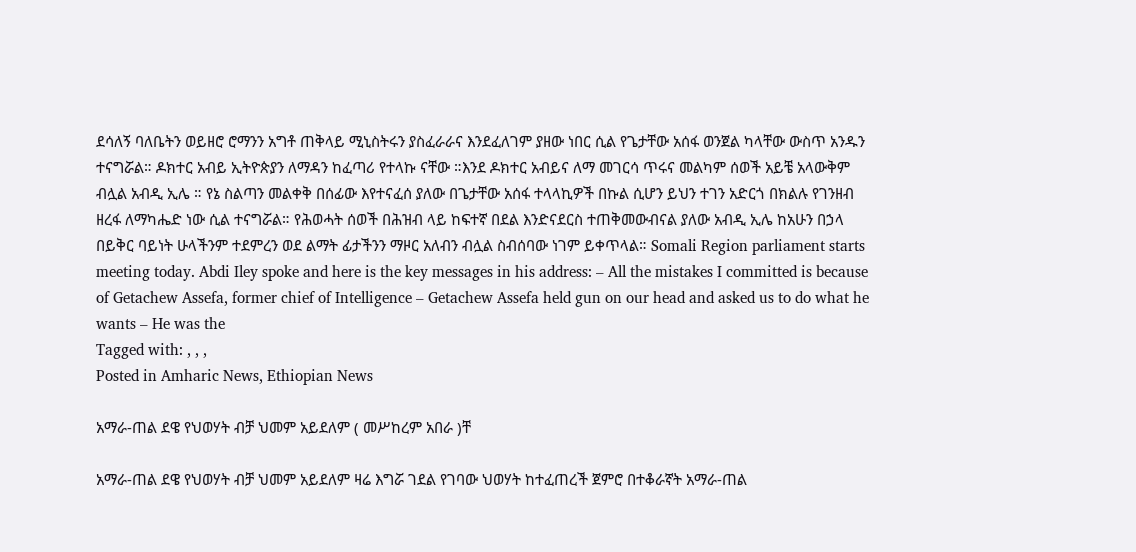ደሳለኝ ባለቤትን ወይዘሮ ሮማንን አግቶ ጠቅላይ ሚኒስትሩን ያስፈራራና እንደፈለገም ያዘው ነበር ሲል የጌታቸው አሰፋ ወንጀል ካላቸው ውስጥ አንዱን ተናግሯል። ዶክተር አብይ ኢትዮጵያን ለማዳን ከፈጣሪ የተላኩ ናቸው ።እንደ ዶክተር አብይና ለማ መገርሳ ጥሩና መልካም ሰወች አይቼ አላውቅም ብሏል አብዲ ኢሌ ። የኔ ስልጣን መልቀቅ በሰፊው እየተናፈሰ ያለው በጌታቸው አሰፋ ተላላኪዎች በኩል ሲሆን ይህን ተገን አድርጎ በክልሉ የገንዘብ ዘረፋ ለማካሔድ ነው ሲል ተናግሯል። የሕወሓት ሰወች በሕዝብ ላይ ከፍተኛ በደል እንድናደርስ ተጠቅመውብናል ያለው አብዲ ኢሌ ከአሁን በኃላ በይቅር ባይነት ሁላችንም ተደምረን ወደ ልማት ፊታችንን ማዞር አለብን ብሏል ስብሰባው ነገም ይቀጥላል። Somali Region parliament starts meeting today. Abdi Iley spoke and here is the key messages in his address: – All the mistakes I committed is because of Getachew Assefa, former chief of Intelligence – Getachew Assefa held gun on our head and asked us to do what he wants – He was the
Tagged with: , , ,
Posted in Amharic News, Ethiopian News

አማራ-ጠል ደዌ የህወሃት ብቻ ህመም አይደለም ( መሥከረም አበራ )ቸ

አማራ-ጠል ደዌ የህወሃት ብቻ ህመም አይደለም ዛሬ እግሯ ገደል የገባው ህወሃት ከተፈጠረች ጀምሮ በተቆራኛት አማራ-ጠል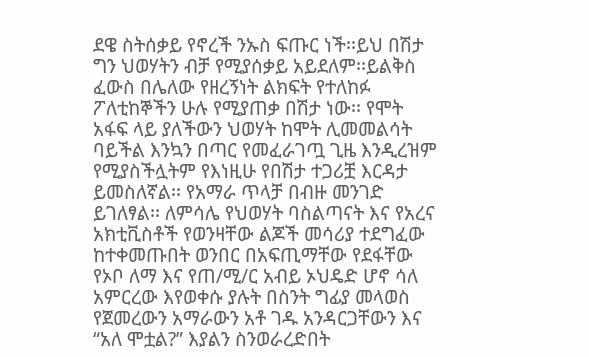ደዌ ስትሰቃይ የኖረች ንኡስ ፍጡር ነች፡፡ይህ በሽታ ግን ህወሃትን ብቻ የሚያሰቃይ አይደለም፡፡ይልቅስ ፈውስ በሌለው የዘረኝነት ልክፍት የተለከፉ ፖለቲከኞችን ሁሉ የሚያጠቃ በሽታ ነው፡፡ የሞት አፋፍ ላይ ያለችውን ህወሃት ከሞት ሊመመልሳት ባይችል እንኳን በጣር የመፈራገጧ ጊዜ እንዲረዝም የሚያስችሏትም የእነዚሁ የበሽታ ተጋሪቿ እርዳታ ይመስለኛል፡፡ የአማራ ጥላቻ በብዙ መንገድ ይገለፃል፡፡ ለምሳሌ የህወሃት ባስልጣናት እና የአረና አክቲቪስቶች የወንዛቸው ልጆች መሳሪያ ተደግፈው ከተቀመጡበት ወንበር በአፍጢማቸው የደፋቸው የኦቦ ለማ እና የጠ/ሚ/ር አብይ ኦህዴድ ሆኖ ሳለ አምርረው እየወቀሱ ያሉት በስንት ግፊያ መላወስ የጀመረውን አማራውን አቶ ገዱ አንዳርጋቸውን እና “አለ ሞቷል?” እያልን ስንወራረድበት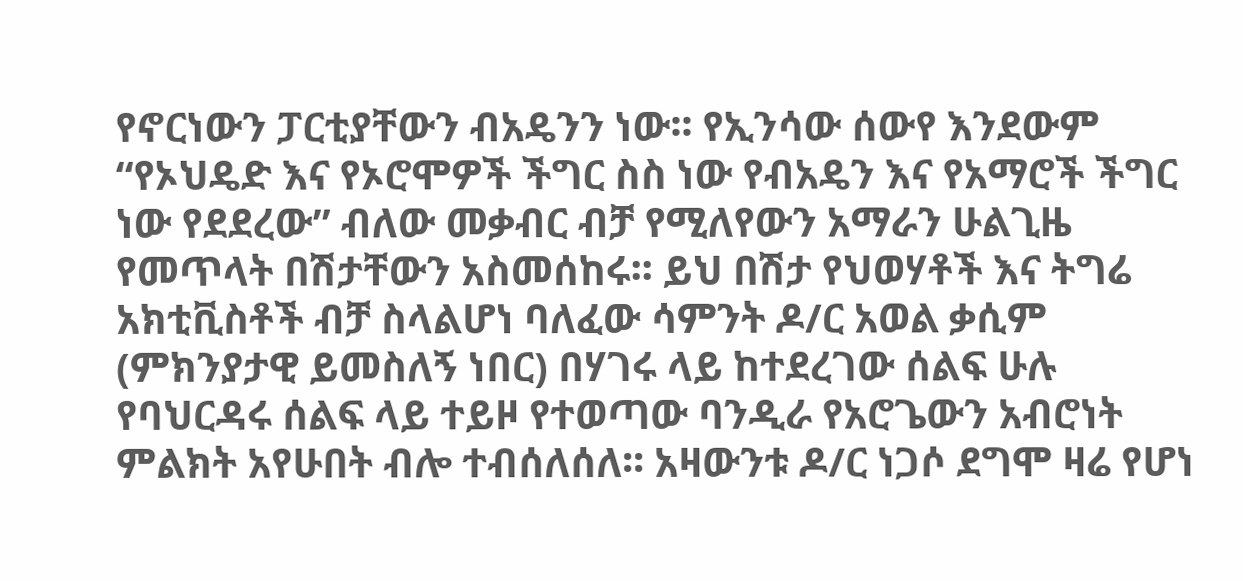የኖርነውን ፓርቲያቸውን ብአዴንን ነው፡፡ የኢንሳው ሰውየ እንደውም “የኦህዴድ እና የኦሮሞዎች ችግር ስስ ነው የብአዴን እና የአማሮች ችግር ነው የደደረው” ብለው መቃብር ብቻ የሚለየውን አማራን ሁልጊዜ የመጥላት በሽታቸውን አስመሰከሩ፡፡ ይህ በሽታ የህወሃቶች እና ትግሬ አክቲቪስቶች ብቻ ስላልሆነ ባለፈው ሳምንት ዶ/ር አወል ቃሲም (ምክንያታዊ ይመስለኝ ነበር) በሃገሩ ላይ ከተደረገው ሰልፍ ሁሉ የባህርዳሩ ሰልፍ ላይ ተይዞ የተወጣው ባንዲራ የአሮጌውን አብሮነት ምልክት አየሁበት ብሎ ተብሰለሰለ፡፡ አዛውንቱ ዶ/ር ነጋሶ ደግሞ ዛሬ የሆነ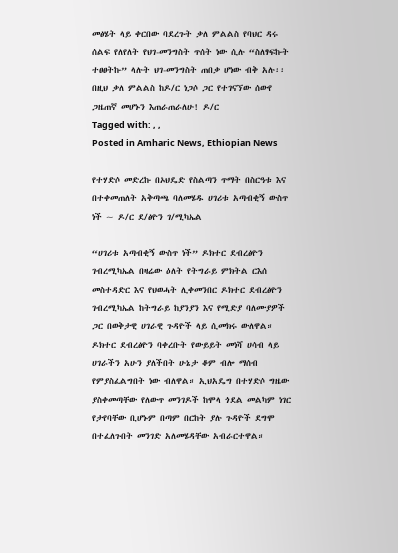መፅሄት ላይ ቀርበው ባደረጉት ቃለ ምልልስ የባህር ዳሩ ሰልፍ የለየለት የህገ-መንግስት ጥሰት ነው ሲሉ “ስለፃፍኩት ተፀፀትኩ” ላሉት ህገ-መንግስት ጠበቃ ሆነው ብቅ አሉ፡፡ በዚህ ቃለ ምልልስ ከዶ/ር ነጋሶ ጋር የተገናኘው ሰውየ ጋዜጠኛ መሆኑን እጠራጠራለሁ! ዶ/ር
Tagged with: , ,
Posted in Amharic News, Ethiopian News

የተሃድሶ መድረኩ በኦህዴድ የስልጣን ጥማት በስርዓቱ እና በተቀመጠለት አቅጣጫ ባለመሄዱ ሀገሪቱ አጣብቂኝ ውስጥ ነች ~ ዶ/ር ደ/ፅዮን ገ/ሚካኤል

“ሀገሪቱ አጣብቂኝ ውስጥ ነች” ዶክተር ደብረፅዮን ገብረሚካኤል በዛሬው ዕለት የትግራይ ምክትል ርእሰ መስተዳድር እና የህወሓት ሊቀመንበር ዶክተር ደብረፅዮን ገብረሚካኤል ከትግራይ ከያንያን እና የሚድያ ባለሙያዎች ጋር በወቅታዊ ሀገራዊ ጉዳዮች ላይ ሲመክሩ ውለዋል። ዶክተር ደብረፅዮን ባቀረቡት የውይይት መነሻ ሀሳብ ላይ ሀገራችን አሁን ያለችበት ሁኔታ ቆም ብሎ ማሰብ የምያስፈልግበት ነው ብለዋል። ኢህአዴግ በተሃድሶ ግዜው ያስቀመጣቸው የለውጥ መንገዶች ከሞላ ጎደል መልካም ነገር የታየባቸው ቢሆኑም በጣም በርከት ያሉ ጉዳዮች ደግሞ በተፈለጉበት መንገድ አለመሄዳቸው አብራርተዋል።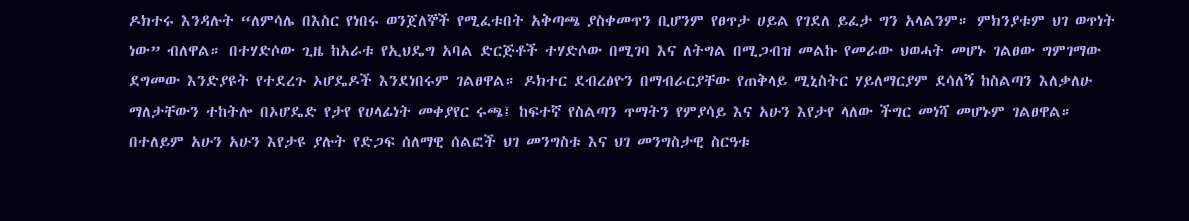ዶክተሩ እንዳሉት “ለምሳሌ በእስር የነበሩ ወንጀለኞች የሚፈቱበት አቅጣጫ ያስቀመጥን ቢሆንም የፀጥታ ሀይል የገደለ ይፈታ ግን አላልንም። ምክንያቱም ህገ ወጥነት ነው” ብለዋል። በተሃድሶው ጊዜ ከአራቱ የኢህዴግ አባል ድርጅቶች ተሃድሶው በሚገባ እና ለትግል በሚጋብዝ መልኩ የመራው ህወሓት መሆኑ ገልፀው ግምገማው ደግመው እንድያዩት የተደረጉ ኦሆዴዶች እንደነበሩም ገልፀዋል። ዶክተር ደብረፅዮን በማብራርያቸው የጠቅላይ ሚኒስትር ሃይለማርያም ደሳለኝ ከስልጣን እለቃለሁ ማለታቸውን ተከትሎ በኦሆዴድ የታየ የሀላፊነት መቀያየር ሩጫ፤ ከፍተኛ የስልጣን ጥማትን የምያሳይ እና አሁን እየታየ ላለው ችግር መነሻ መሆኑም ገልፀዋል። በተለይም አሁን አሁን እየታዩ ያሉት የድጋፍ ሰለማዊ ሰልፎች ህገ መንግስቱ እና ህገ መንግስታዊ ስርዓቱ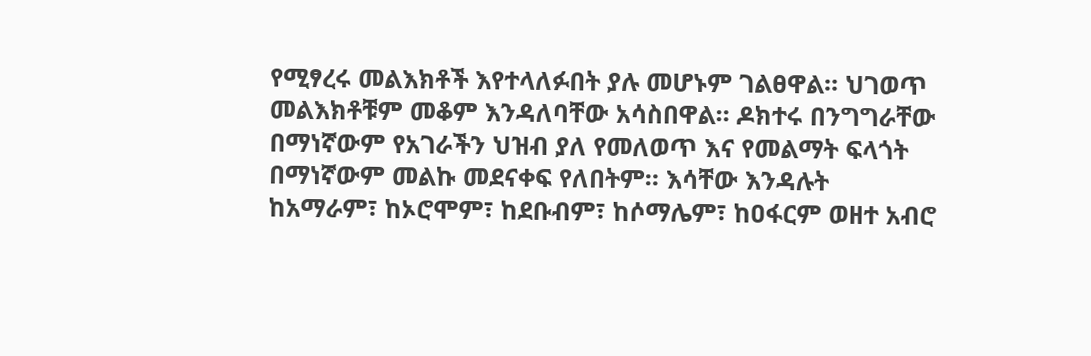የሚፃረሩ መልእክቶች እየተላለፉበት ያሉ መሆኑም ገልፀዋል። ህገወጥ መልእክቶቹም መቆም እንዳለባቸው አሳስበዋል። ዶክተሩ በንግግራቸው በማነኛውም የአገራችን ህዝብ ያለ የመለወጥ እና የመልማት ፍላጎት በማነኛውም መልኩ መደናቀፍ የለበትም። እሳቸው እንዳሉት ከአማራም፣ ከኦሮሞም፣ ከደቡብም፣ ከሶማሌም፣ ከዐፋርም ወዘተ አብሮ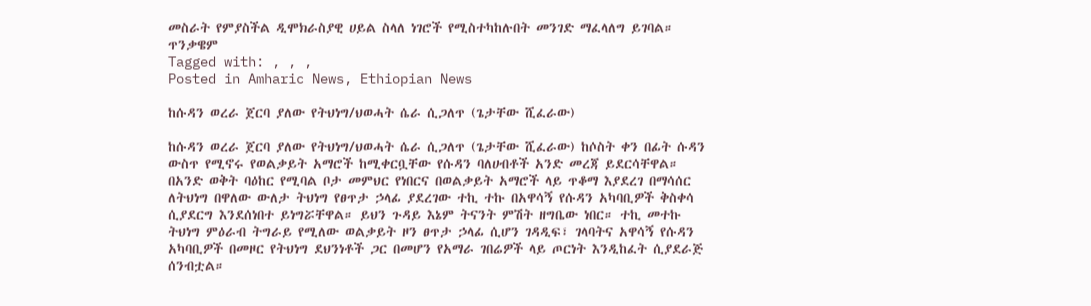መስራት የምያስችል ዲሞክራስያዊ ሀይል ስላለ ነገሮች የሚስተካከሉበት መንገድ ማፈላለግ ይገባል። ጥንቃዌም
Tagged with: , , ,
Posted in Amharic News, Ethiopian News

ከሱዳን ወረራ ጀርባ ያለው የትህነግ/ህወሓት ሴራ ሲጋለጥ (ጌታቸው ሺፈራው)

ከሱዳን ወረራ ጀርባ ያለው የትህነግ/ህወሓት ሴራ ሲጋለጥ (ጌታቸው ሺፈራው) ከሶስት ቀን በፊት ሱዳን ውስጥ የሚኖሩ የወልቃይት አማሮች ከሚቀርቧቸው የሱዳን ባለሀብቶች አንድ መረጃ ይደርሳቸዋል። በአንድ ወቅት ባዕከር የሚባል ቦታ መምህር የነበርና በወልቃይት አማሮች ላይ ጥቆማ እያደረገ በማሳሰር ለትህነግ በዋለው ውለታ ትህነግ የፀጥታ ኃላፊ ያደረገው ተኪ ተኩ በአዋሳኝ የሱዳን አካባቢዎች ቅስቀሳ ሲያደርግ እንደሰነበተ ይነግሯቸዋል። ይህን ጉዳይ እኔም ትናንት ምሽት ዘግቤው ነበር። ተኪ መተኩ ትህነግ ምዕራብ ትግራይ የሚለው ወልቃይት ዞን ፀጥታ ኃላፊ ሲሆን ገዳዲፍ፣ ገላባትና አዋሳኝ የሱዳን አካባቢዎች በመዞር የትህነግ ደህንነቶች ጋር በመሆን የአማራ ገበሬዎች ላይ ጦርነት እንዲከፈት ሲያደራጅ ሰንብቷል።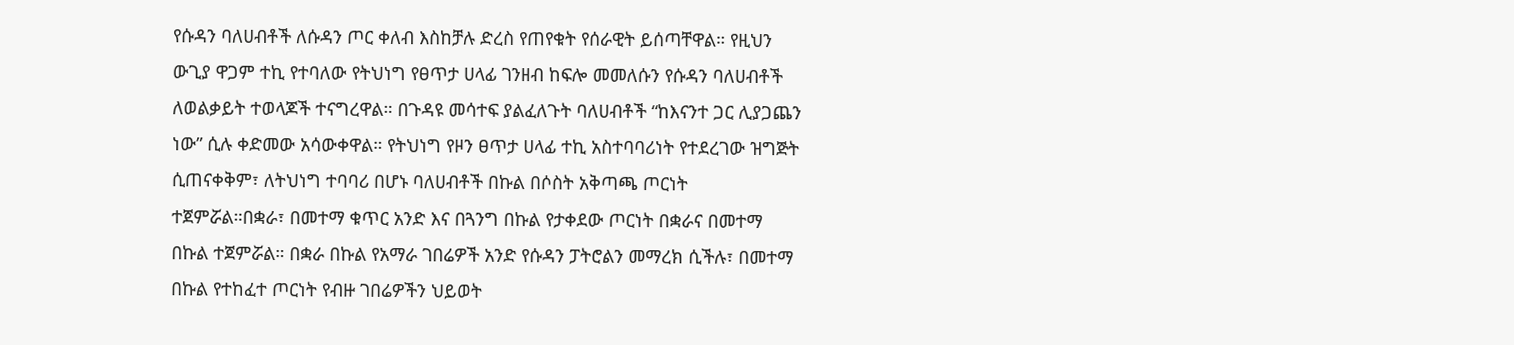የሱዳን ባለሀብቶች ለሱዳን ጦር ቀለብ እስከቻሉ ድረስ የጠየቁት የሰራዊት ይሰጣቸዋል። የዚህን ውጊያ ዋጋም ተኪ የተባለው የትህነግ የፀጥታ ሀላፊ ገንዘብ ከፍሎ መመለሱን የሱዳን ባለሀብቶች ለወልቃይት ተወላጆች ተናግረዋል። በጉዳዩ መሳተፍ ያልፈለጉት ባለሀብቶች “ከእናንተ ጋር ሊያጋጨን ነው” ሲሉ ቀድመው አሳውቀዋል። የትህነግ የዞን ፀጥታ ሀላፊ ተኪ አስተባባሪነት የተደረገው ዝግጅት ሲጠናቀቅም፣ ለትህነግ ተባባሪ በሆኑ ባለሀብቶች በኩል በሶስት አቅጣጫ ጦርነት ተጀምሯል።በቋራ፣ በመተማ ቁጥር አንድ እና በጓንግ በኩል የታቀደው ጦርነት በቋራና በመተማ በኩል ተጀምሯል። በቋራ በኩል የአማራ ገበሬዎች አንድ የሱዳን ፓትሮልን መማረክ ሲችሉ፣ በመተማ በኩል የተከፈተ ጦርነት የብዙ ገበሬዎችን ህይወት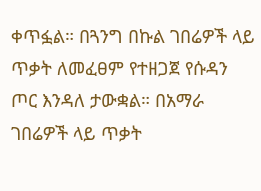ቀጥፏል። በጓንግ በኩል ገበሬዎች ላይ ጥቃት ለመፈፀም የተዘጋጀ የሱዳን ጦር እንዳለ ታውቋል። በአማራ ገበሬዎች ላይ ጥቃት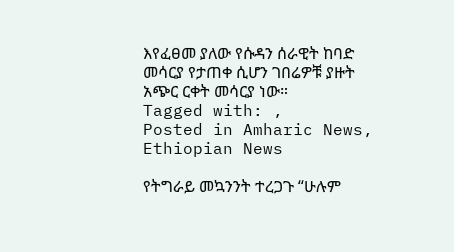እየፈፀመ ያለው የሱዳን ሰራዊት ከባድ መሳርያ የታጠቀ ሲሆን ገበሬዎቹ ያዙት አጭር ርቀት መሳርያ ነው።
Tagged with: ,
Posted in Amharic News, Ethiopian News

የትግራይ መኳንንት ተረጋጉ “ሁሉም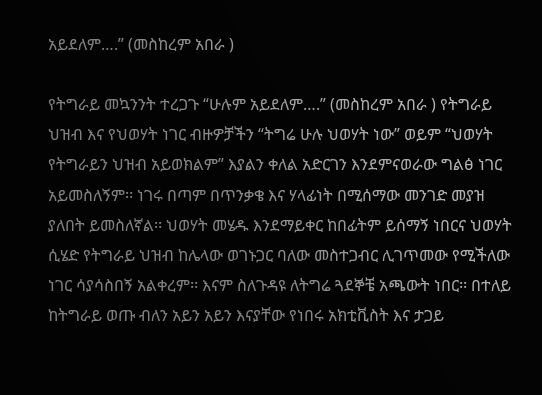አይደለም….” (መስከረም አበራ )

የትግራይ መኳንንት ተረጋጉ “ሁሉም አይደለም….” (መስከረም አበራ ) የትግራይ ህዝብ እና የህወሃት ነገር ብዙዎቻችን “ትግሬ ሁሉ ህወሃት ነው” ወይም “ህወሃት የትግራይን ህዝብ አይወክልም” እያልን ቀለል አድርገን እንደምናወራው ግልፅ ነገር አይመስለኝም፡፡ ነገሩ በጣም በጥንቃቄ እና ሃላፊነት በሚሰማው መንገድ መያዝ ያለበት ይመስለኛል፡፡ ህወሃት መሄዱ እንደማይቀር ከበፊትም ይሰማኝ ነበርና ህወሃት ሲሄድ የትግራይ ህዝብ ከሌላው ወገኑጋር ባለው መስተጋብር ሊገጥመው የሚችለው ነገር ሳያሳስበኝ አልቀረም፡፡ እናም ስለጉዳዩ ለትግሬ ጓደኞቼ አጫውት ነበር፡፡ በተለይ ከትግራይ ወጡ ብለን አይን አይን እናያቸው የነበሩ አክቲቪስት እና ታጋይ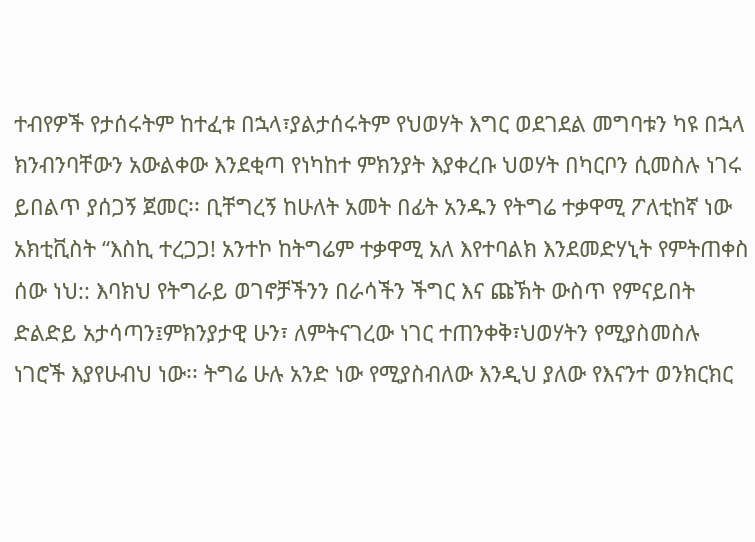ተብየዎች የታሰሩትም ከተፈቱ በኋላ፣ያልታሰሩትም የህወሃት እግር ወደገደል መግባቱን ካዩ በኋላ ክንብንባቸውን አውልቀው እንደቂጣ የነካከተ ምክንያት እያቀረቡ ህወሃት በካርቦን ሲመስሉ ነገሩ ይበልጥ ያሰጋኝ ጀመር፡፡ ቢቸግረኝ ከሁለት አመት በፊት አንዱን የትግሬ ተቃዋሚ ፖለቲከኛ ነው አክቲቪስት “እስኪ ተረጋጋ! አንተኮ ከትግሬም ተቃዋሚ አለ እየተባልክ እንደመድሃኒት የምትጠቀስ ሰው ነህ:: እባክህ የትግራይ ወገኖቻችንን በራሳችን ችግር እና ጩኽት ውስጥ የምናይበት ድልድይ አታሳጣን፤ምክንያታዊ ሁን፣ ለምትናገረው ነገር ተጠንቀቅ፣ህወሃትን የሚያስመስሉ ነገሮች እያየሁብህ ነው፡፡ ትግሬ ሁሉ አንድ ነው የሚያስብለው እንዲህ ያለው የእናንተ ወንክርክር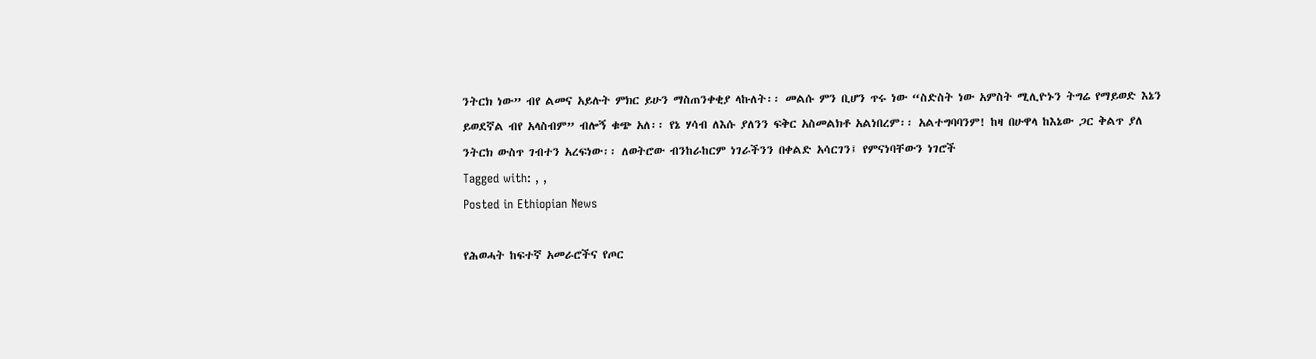ንትርክ ነው” ብየ ልመና አይሉት ምክር ይሁን ማስጠንቀቂያ ላኩለት፡፡ መልሱ ምን ቢሆን ጥሩ ነው “ስድስት ነው አምስት ሚሊዮኑን ትግሬ የማይወድ እኔን ይወደኛል ብየ አላስብም” ብሎኝ ቁጭ አለ፡፡ የኔ ሃሳብ ለእሱ ያለንን ፍቅር አስመልክቶ አልነበረም፡፡ አልተግባባንም! ከዛ በሁዋላ ከእኔው ጋር ቅልጥ ያለ ንትርክ ውስጥ ገብተን አረፍነው፡፡ ለወትሮው ብንከራከርም ነገራችንን በቀልድ አሳርገን፤ የምናነባቸውን ነገሮች
Tagged with: , ,
Posted in Ethiopian News

የሕወሓት ከፍተኛ አመራሮችና የጦር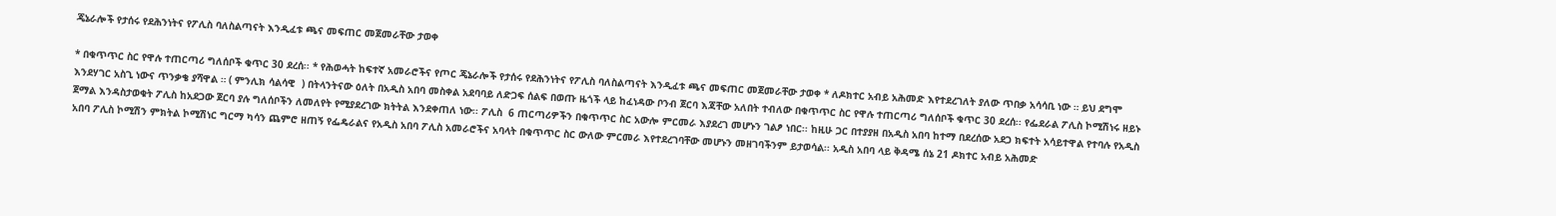ጄኔራሎች የታሰሩ የደሕንነትና የፖሊስ ባለስልጣናት እንዲፈቱ ጫና መፍጠር መጀመራቸው ታወቀ

* በቁጥጥር ስር የዋሉ ተጠርጣሪ ግለሰቦች ቁጥር 30 ደረሰ፡፡ * የሕወሓት ከፍተኛ አመራሮችና የጦር ጄኔራሎች የታሰሩ የደሕንነትና የፖሊስ ባለስልጣናት እንዲፈቱ ጫና መፍጠር መጀመራቸው ታወቀ * ለዶክተር አብይ አሕመድ እየተደረገለት ያለው ጥበቃ አሳሳቢ ነው ። ይህ ደግሞ እንደሃገር አስጊ ነውና ጥንቃቄ ያሻዋል ። ( ምንሊክ ሳልሳዊ  ) በትላንትናው ዕለት በአዲስ አበባ መስቀል አደባባይ ለድጋፍ ሰልፍ በወጡ ዜጎች ላይ ከፈነዳው ቦንብ ጀርባ እጃቸው አለበት ተብለው በቁጥጥር ስር የዋሉ ተጠርጣሪ ግለሰቦች ቁጥር 30 ደረሰ፡፡ የፌደራል ፖሊስ ኮሚሽነሩ ዘይኑ ጀማል እንዳስታወቁት ፖሊስ ከአደጋው ጀርባ ያሉ ግለሰቦችን ለመለየት የሚያደረገው ክትትል እንደቀጠለ ነው፡፡ ፖሊስ  6 ጠርጣሪዎችን በቁጥጥር ስር አውሎ ምርመራ እያደረገ መሆኑን ገልፆ ነበር፡፡ ከዚሁ ጋር በተያያዘ በአዲስ አበባ ከተማ በደረሰው አደጋ ክፍተት አሳይተዋል የተባሉ የአዲስ አበባ ፖሊስ ኮሚሽን ምክትል ኮሚሽነር ግርማ ካሳን ጨምሮ ዘጠኝ የፌዴራልና የአዲስ አበባ ፖሊስ አመራሮችና አባላት በቁጥጥር ስር ውለው ምርመራ እየተደረገባቸው መሆኑን መዘገባችንም ይታወሳል፡፡ አዲስ አበባ ላይ ቅዳሜ ሰኔ 21 ዶክተር አብይ አሕመድ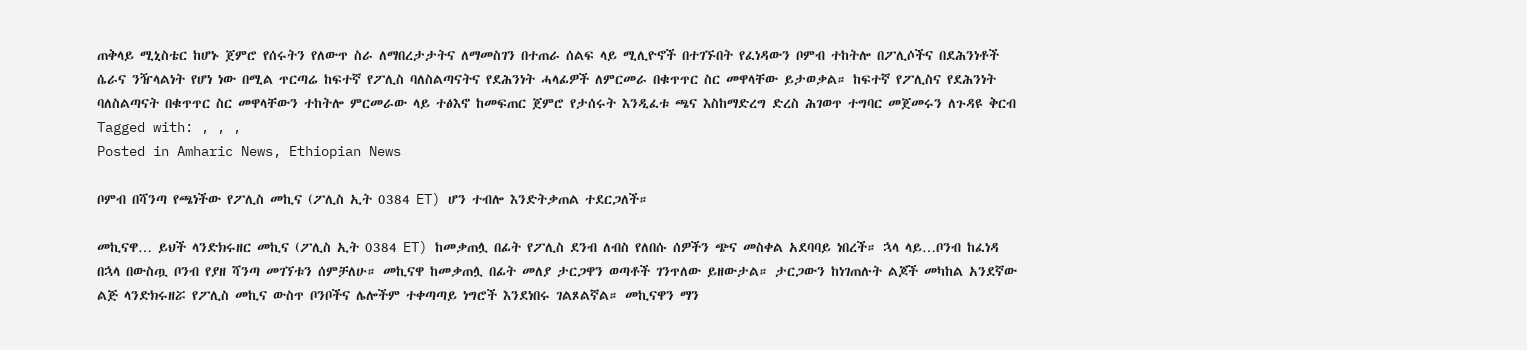ጠቅላይ ሚኒስቴር ከሆኑ ጀምሮ የሰሩትን የለውጥ ስራ ለማበረታታትና ለማመስገን በተጠራ ሰልፍ ላይ ሚሊዮኖች በተገኙበት የፈነዳውን ቦምብ ተከትሎ በፖሊሶችና በደሕንነቶች ሴራና ንዥላልነት የሆነ ነው በሚል ጥርጣሬ ከፍተኛ የፖሊስ ባለስልጣናትና የደሕንነት ሓላፊዎች ለምርመራ በቁጥጥር ስር መዋላቸው ይታወቃል። ከፍተኛ የፖሊስና የደሕንነት ባለስልጣናት በቁጥጥር ስር መዋላቸውን ተከትሎ ምርመራው ላይ ተፅእኖ ከመፍጠር ጀምሮ የታሰሩት እንዲፈቱ ጫና እስከማድረግ ድረስ ሕገወጥ ተግባር መጀመሩን ለጉዳዩ ቅርብ
Tagged with: , , ,
Posted in Amharic News, Ethiopian News

ቦምብ በሻንጣ የጫነችው የፖሊስ መኪና (ፖሊስ ኢት 0384 ET) ሆን ተብሎ እንድትቃጠል ተደርጋለች።

መኪናዋ… ይህች ላንድክሩዘር መኪና (ፖሊስ ኢት 0384 ET) ከመቃጠሏ በፊት የፖሊስ ደንብ ለብስ የለበሱ ሰዎችን ጭና መስቀል አደባባይ ነበረች። ኋላ ላይ…ቦንብ ከፈነዳ በኋላ በውስጧ ቦንብ የያዘ ሻንጣ መገኘቱን ሰምቻለሁ። መኪናዋ ከመቃጠሏ በፊት መለያ ታርጋዋን ወጣቶች ገንጥለው ይዘውታል። ታርጋውን ከነገጠሉት ልጆች መካከል አንደኛው ልጅ ላንድክሩዘሯ የፖሊስ መኪና ውስጥ ቦንቦችና ሌሎችም ተቀጣጣይ ነግሮች እንደነበሩ ገልጾልኛል። መኪናዋን ማን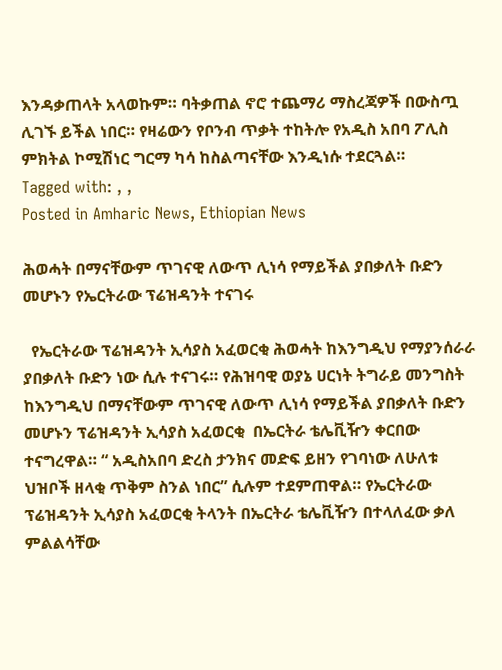እንዳቃጠላት አላወኩም። ባትቃጠል ኖሮ ተጨማሪ ማስረጃዎች በውስጧ ሊገኙ ይችል ነበር። የዛሬውን የቦንብ ጥቃት ተከትሎ የአዲስ አበባ ፖሊስ ምክትል ኮሚሽነር ግርማ ካሳ ከስልጣናቸው እንዲነሱ ተደርጓል።
Tagged with: , ,
Posted in Amharic News, Ethiopian News

ሕወሓት በማናቸውም ጥገናዊ ለውጥ ሊነሳ የማይችል ያበቃለት ቡድን መሆኑን የኤርትራው ፕሬዝዳንት ተናገሩ

  የኤርትራው ፕሬዝዳንት ኢሳያስ አፈወርቂ ሕወሓት ከእንግዲህ የማያንሰራራ ያበቃለት ቡድን ነው ሲሉ ተናገሩ። የሕዝባዊ ወያኔ ሀርነት ትግራይ መንግስት ከእንግዲህ በማናቸውም ጥገናዊ ለውጥ ሊነሳ የማይችል ያበቃለት ቡድን መሆኑን ፕሬዝዳንት ኢሳያስ አፈወርቂ  በኤርትራ ቴሌቪዥን ቀርበው ተናግረዋል። “ አዲስአበባ ድረስ ታንክና መድፍ ይዘን የገባነው ለሁለቱ ህዝቦች ዘላቂ ጥቅም ስንል ነበር” ሲሉም ተደምጠዋል። የኤርትራው ፕሬዝዳንት ኢሳያስ አፈወርቂ ትላንት በኤርትራ ቴሌቪዥን በተላለፈው ቃለ ምልልሳቸው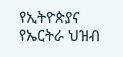የኢትዮጵያና የኤርትራ ህዝብ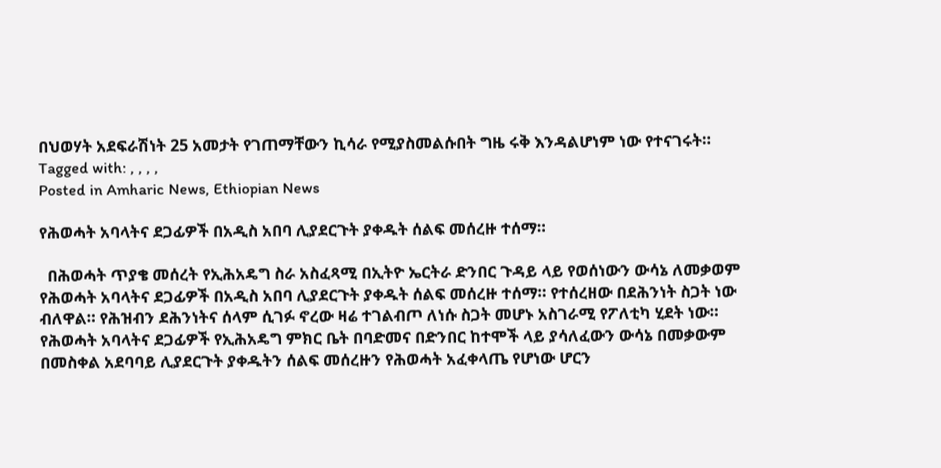በህወሃት አደፍራሽነት 25 አመታት የገጠማቸውን ኪሳራ የሚያስመልሱበት ግዜ ሩቅ እንዳልሆነም ነው የተናገሩት።
Tagged with: , , , ,
Posted in Amharic News, Ethiopian News

የሕወሓት አባላትና ደጋፊዎች በአዲስ አበባ ሊያደርጉት ያቀዱት ሰልፍ መሰረዙ ተሰማ።

  በሕወሓት ጥያቄ መሰረት የኢሕአዴግ ስራ አስፈጻሚ በኢትዮ ኤርትራ ድንበር ጉዳይ ላይ የወሰነውን ውሳኔ ለመቃወም የሕወሓት አባላትና ደጋፊዎች በአዲስ አበባ ሊያደርጉት ያቀዱት ሰልፍ መሰረዙ ተሰማ። የተሰረዘው በደሕንነት ስጋት ነው ብለዋል። የሕዝብን ደሕንነትና ሰላም ሲገፉ ኖረው ዛሬ ተገልብጦ ለነሱ ስጋት መሆኑ አስገራሚ የፖለቲካ ሂደት ነው። የሕወሓት አባላትና ደጋፊዎች የኢሕአዴግ ምክር ቤት በባድመና በድንበር ከተሞች ላይ ያሳለፈውን ውሳኔ በመቃውም በመስቀል አደባባይ ሊያደርጉት ያቀዱትን ሰልፍ መሰረዙን የሕወሓት አፈቀላጤ የሆነው ሆርን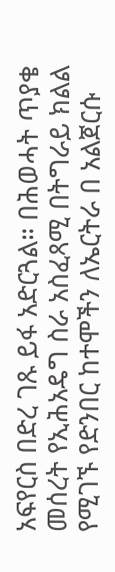አፍየርስ በድረ ገጹ ይፋ አድርጓል። በሕወሓት ጥያቄ መሰረት የኢሕአዴግ ስራ አስፈጻሚ በትግራይ ክልል የሚገኙ የድንበር ከተሞችን ለኤርትራ በ አልጀርሱ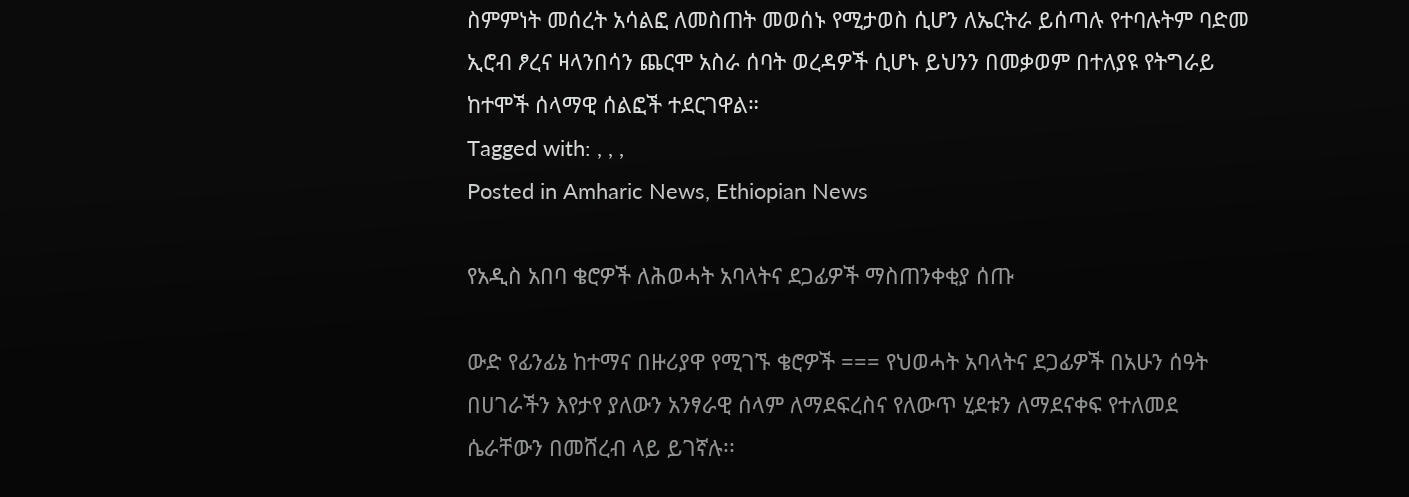ስምምነት መሰረት አሳልፎ ለመስጠት መወሰኑ የሚታወስ ሲሆን ለኤርትራ ይሰጣሉ የተባሉትም ባድመ ኢሮብ ፆረና ዛላንበሳን ጨርሞ አስራ ሰባት ወረዳዎች ሲሆኑ ይህንን በመቃወም በተለያዩ የትግራይ ከተሞች ሰላማዊ ሰልፎች ተደርገዋል።
Tagged with: , , ,
Posted in Amharic News, Ethiopian News

የአዲስ አበባ ቄሮዎች ለሕወሓት አባላትና ደጋፊዎች ማስጠንቀቂያ ሰጡ

ውድ የፊንፊኔ ከተማና በዙሪያዋ የሚገኙ ቄሮዎች === የህወሓት አባላትና ደጋፊዎች በአሁን ሰዓት በሀገራችን እየታየ ያለውን አንፃራዊ ሰላም ለማደፍረስና የለውጥ ሂደቱን ለማደናቀፍ የተለመደ ሴራቸውን በመሸረብ ላይ ይገኛሉ፡፡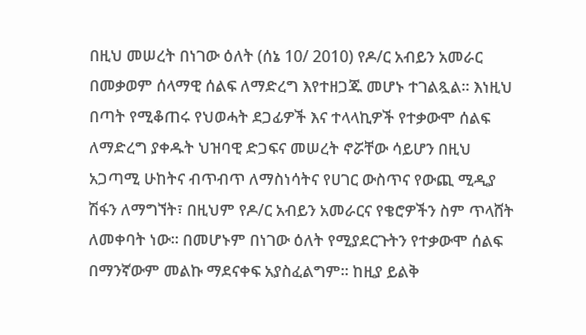በዚህ መሠረት በነገው ዕለት (ሰኔ 10/ 2010) የዶ/ር አብይን አመራር በመቃወም ሰላማዊ ሰልፍ ለማድረግ እየተዘጋጁ መሆኑ ተገልጿል። እነዚህ በጣት የሚቆጠሩ የህወሓት ደጋፊዎች እና ተላላኪዎች የተቃውሞ ሰልፍ ለማድረግ ያቀዱት ህዝባዊ ድጋፍና መሠረት ኖሯቸው ሳይሆን በዚህ አጋጣሚ ሁከትና ብጥብጥ ለማስነሳትና የሀገር ውስጥና የውጪ ሚዲያ ሽፋን ለማግኘት፣ በዚህም የዶ/ር አብይን አመራርና የቄሮዎችን ስም ጥላሸት ለመቀባት ነው፡፡ በመሆኑም በነገው ዕለት የሚያደርጉትን የተቃውሞ ሰልፍ በማንኛውም መልኩ ማደናቀፍ አያስፈልግም፡፡ ከዚያ ይልቅ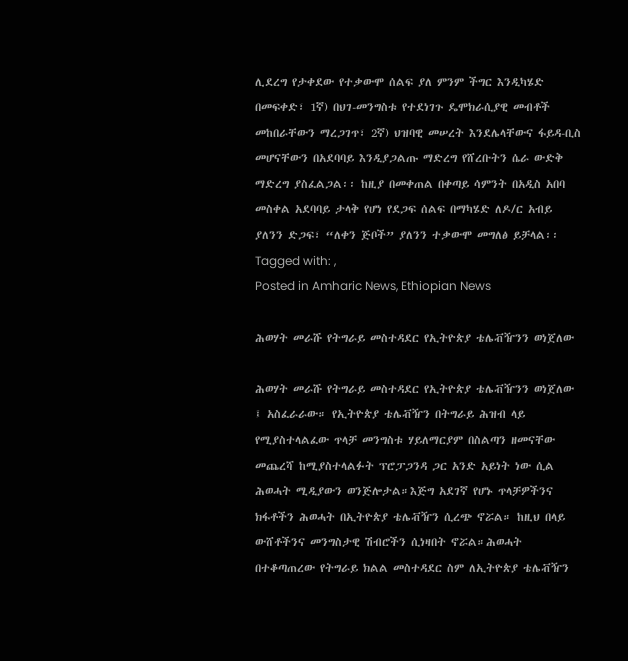ሊደረግ የታቀደው የተቃውሞ ሰልፍ ያለ ምንም ችግር እንዲካሄድ በመፍቀድ፣ 1ኛ) በህገ-መንግስቱ የተደነገጉ ዴሞክራሲያዊ መብቶች መከበራቸውን ማረጋገጥ፣ 2ኛ) ህዝባዊ መሠረት እንደሌላቸውና ፋይዳ-ቢስ መሆናቸውን በአደባባይ እንዲያጋልጡ ማድረግ የሸረቡትን ሴራ ውድቅ ማድረግ ያስፈልጋል፡፡ ከዚያ በመቀጠል በቀጣይ ሳምንት በአዲስ አበባ መስቀል አደባባይ ታላቅ የሆነ የደጋፍ ሰልፍ በማካሄድ ለዶ/ር አብይ ያለንን ድጋፍ፣ “ለቀን ጅቦች” ያለንን ተቃውሞ መግለፅ ይቻላል፡፡
Tagged with: ,
Posted in Amharic News, Ethiopian News

ሕወሃት መራሹ የትግራይ መስተዳደር የኢትዮጵያ ቴሌቭዥንን ወነጀለው

ሕወሃት መራሹ የትግራይ መስተዳደር የኢትዮጵያ ቴሌቭዥንን ወነጀለው ፤ አስፈራራው። የኢትዮጵያ ቴሌቭዥን በትግራይ ሕዝብ ላይ የሚያስተላልፈው ጥላቻ መንግስቱ ሃይለማርያም በስልጣን ዘመናቸው መጨረሻ ከሚያስተላልፉት ፕሮፓጋንዳ ጋር አንድ አይነት ነው ሲል ሕወሓት ሚዲያውን ወንጅሎታል።እጅግ አደገኛ የሆኑ ጥላቻዎችንና ክፋቶችን ሕወሓት በኢትዮጵያ ቴሌቭዥን ሲረጭ ኖሯል። ከዚህ በላይ ውሸቶችንና መንግስታዊ ሽብሮችን ሲነዛበት ኖሯል።ሕወሓት በተቆጣጠረው የትግራይ ክልል መስተዳደር ስም ለኢትዮጵያ ቴሌቭዥን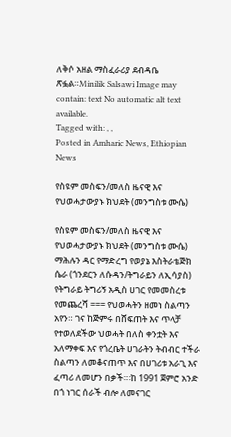ለቅሶ አዘል ማስፈራሪያ ደብዳቤ ጽፏል።Minilik Salsawi Image may contain: text No automatic alt text available.
Tagged with: , ,
Posted in Amharic News, Ethiopian News

የስዩም መስፍን/መለስ ዜናዊ እና የህወሓታውያኑ ክህደት (መንግስቱ ሙሴ)

የስዩም መስፍን/መለስ ዜናዊ እና የህወሓታውያኑ ክህደት (መንግስቱ ሙሴ) ማሕሉን ዳር የማድረግ የወያኔ እስትራቴጅክ ሴራ (ጎንደርን ለሱዳን/ትግራይን ለኢሳያስ) የትግራይ ትግሪኝ አዲስ ሀገር የመመስረቱ የመጨረሻ === የህወሓትን ዘመነ ስልጣን አየን። ገና ከጅምሩ በሸፍጠት እና ጥላቻ የተወለደችው ህወሓት በለስ ቀንቷት እና አለማቀፍ እና የጎረቤት ሀገራትን ትብብር ተችራ ስልጣን ለመቆናጠጥ እና በሀገሪቱ አራጊ እና ፈጣሪ ለመሆን በቃች።፡ከ 1991 ጀምሮ አንድ በጎ ነገር ሰራች ብሎ ለመናገር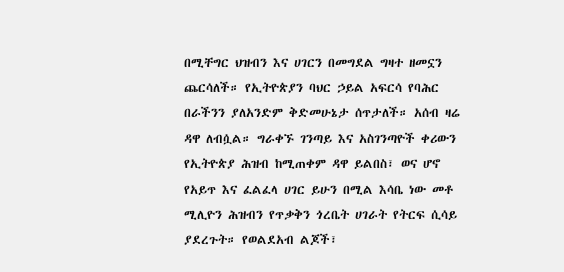በሚቸግር ህዝብን እና ሀገርን በመግደል ግዛተ ዘመኗን ጨርሳለች። የኢትዮጵያን ባህር ኃይል አፍርሳ የባሕር በራችንን ያለአንድም ቅድመሁኔታ ሰጥታለች። አሰብ ዛሬ ዳዋ ለብሷል። ግራቀኙ ገንጣይ እና አስገንጣዮች ቀሪውን የኢትዮጵያ ሕዝብ ከሚጠቀም ዳዋ ይልበስ፣ ወና ሆኖ የአይጥ እና ፈልፈላ ሀገር ይሁን በሚል እሳቤ ነው መቶ ሚሊዮን ሕዝብን የጥቃቅን ጎረቤት ሀገራት የትርፍ ሲሳይ ያደረጉት። የወልደአብ ልጆች፣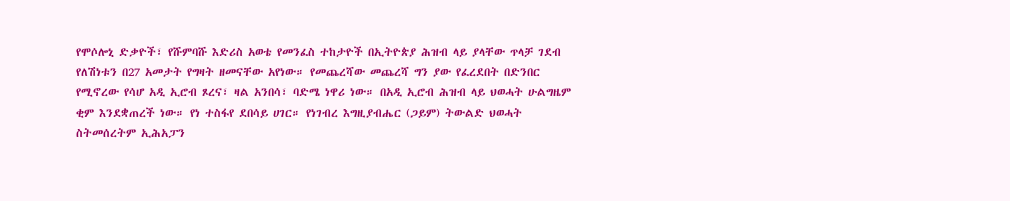የሞሶሎኒ ድቃዮች፣ የሹምባሹ እድሪስ አወቴ የመንፈስ ተከታዮች በኢትዮጵያ ሕዝብ ላይ ያላቸው ጥላቻ ገደብ የለሽነቱን በ27 አመታት የግዛት ዘመናቸው አየነው። የመጨረሻው መጨረሻ ግን ያው የፈረደበት በድንበር የሚኖረው የሳሆ አዲ ኢሮብ ጾረና፣ ዛል አንበሳ፣ ባድሜ ነዋሪ ነው። በአዲ ኢሮብ ሕዝብ ላይ ህወሓት ሁልግዜም ቂም እንደቋጠረች ነው። የነ ተስፋየ ደበሳይ ሀገር። የነገብረ እግዚያብሔር (ጋይም) ትውልድ ህወሓት ስትመሰረትም ኢሕአፓን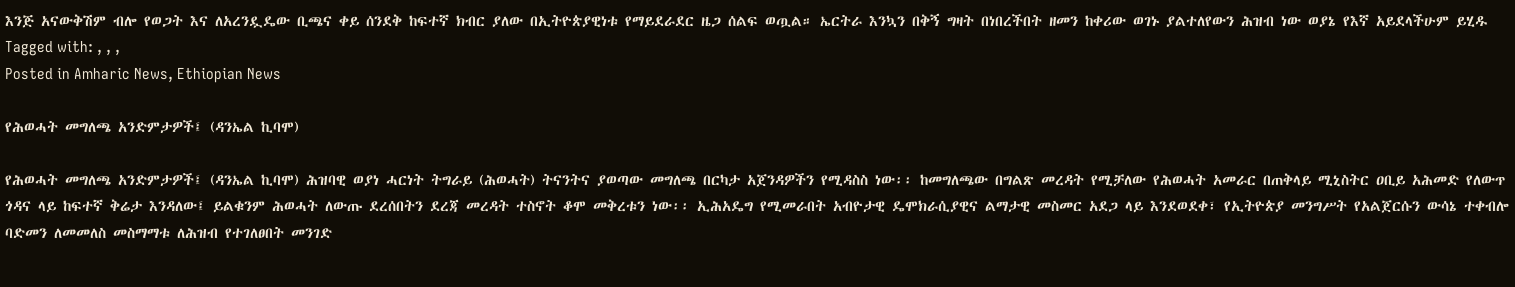እንጅ አናውቅሽም ብሎ የወጋት እና ለአረንዷዴው ቢጫና ቀይ ሰንደቅ ከፍተኛ ክብር ያለው በኢትዮጵያዊነቱ የማይደራደር ዜጋ ሰልፍ ወጧል። ኤርትራ እንኳን በቅኝ ግዛት በነበረችበት ዘመን ከቀሪው ወገኑ ያልተለየውን ሕዝብ ነው ወያኔ የእኛ አይደላችሁም ይሂዱ
Tagged with: , , ,
Posted in Amharic News, Ethiopian News

የሕወሓት መግለጫ አንድምታዎች፤ (ዳንኤል ኪባሞ)

የሕወሓት መግለጫ አንድምታዎች፤ (ዳንኤል ኪባሞ) ሕዝባዊ ወያነ ሓርነት ትግራይ (ሕወሓት) ትናንትና ያወጣው መግለጫ በርካታ አጀንዳዎችን የሚዳስስ ነው፡፡ ከመግለጫው በግልጽ መረዳት የሚቻለው የሕወሓት አመራር በጠቅላይ ሚኒስትር ዐቢይ አሕመድ የለውጥ ጎዳና ላይ ከፍተኛ ቅሬታ እንዳለው፤ ይልቁንም ሕወሓት ለውጡ ደረሰበትን ደረጃ መረዳት ተስኖት ቆሞ መቅረቱን ነው፡፡ ኢሕአዴግ የሚመራበት አብዮታዊ ዴሞክራሲያዊና ልማታዊ መስመር አደጋ ላይ እንደወደቀ፣ የኢትዮጵያ መንግሥት የአልጀርሱን ውሳኔ ተቀብሎ ባድመን ለመመለስ መስማማቱ ለሕዝብ የተገለፀበት መንገድ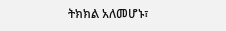ትክክል አለመሆኑ፣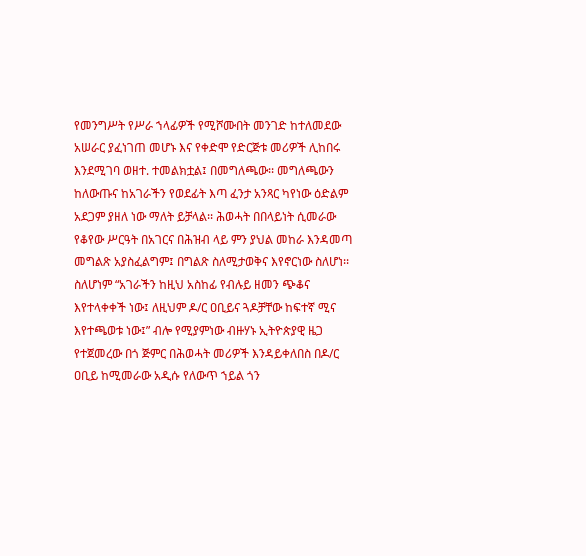የመንግሥት የሥራ ኀላፊዎች የሚሾሙበት መንገድ ከተለመደው አሠራር ያፈነገጠ መሆኑ እና የቀድሞ የድርጅቱ መሪዎች ሊከበሩ እንደሚገባ ወዘተ. ተመልክቷል፤ በመግለጫው፡፡ መግለጫውን ከለውጡና ከአገራችን የወደፊት እጣ ፈንታ አንጻር ካየነው ዕድልም አደጋም ያዘለ ነው ማለት ይቻላል፡፡ ሕወሓት በበላይነት ሲመራው የቆየው ሥርዓት በአገርና በሕዝብ ላይ ምን ያህል መከራ እንዳመጣ መግልጽ አያስፈልግም፤ በግልጽ ስለሚታወቅና እየኖርነው ስለሆነ፡፡ ስለሆነም “አገራችን ከዚህ አስከፊ የብሉይ ዘመን ጭቆና እየተላቀቀች ነው፤ ለዚህም ዶ/ር ዐቢይና ጓዶቻቸው ከፍተኛ ሚና እየተጫወቱ ነው፤” ብሎ የሚያምነው ብዙሃኑ ኢትዮጵያዊ ዜጋ የተጀመረው በጎ ጅምር በሕወሓት መሪዎች እንዳይቀለበስ በዶ/ር ዐቢይ ከሚመራው አዲሱ የለውጥ ኀይል ጎን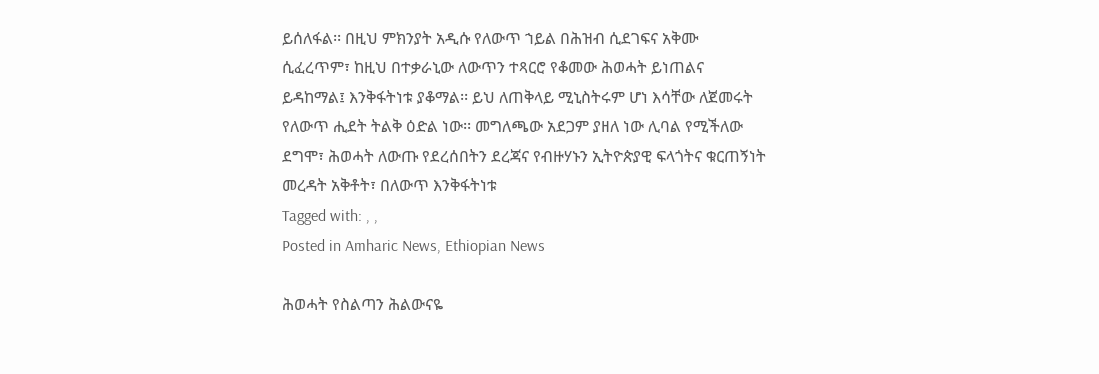ይሰለፋል፡፡ በዚህ ምክንያት አዲሱ የለውጥ ኀይል በሕዝብ ሲደገፍና አቅሙ ሲፈረጥም፣ ከዚህ በተቃራኒው ለውጥን ተጻርሮ የቆመው ሕወሓት ይነጠልና ይዳከማል፤ እንቅፋትነቱ ያቆማል፡፡ ይህ ለጠቅላይ ሚኒስትሩም ሆነ እሳቸው ለጀመሩት የለውጥ ሒደት ትልቅ ዕድል ነው፡፡ መግለጫው አደጋም ያዘለ ነው ሊባል የሚችለው ደግሞ፣ ሕወሓት ለውጡ የደረሰበትን ደረጃና የብዙሃኑን ኢትዮጵያዊ ፍላጎትና ቁርጠኝነት መረዳት አቅቶት፣ በለውጥ እንቅፋትነቱ
Tagged with: , ,
Posted in Amharic News, Ethiopian News

ሕወሓት የስልጣን ሕልውናዬ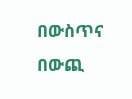በውስጥና በውጪ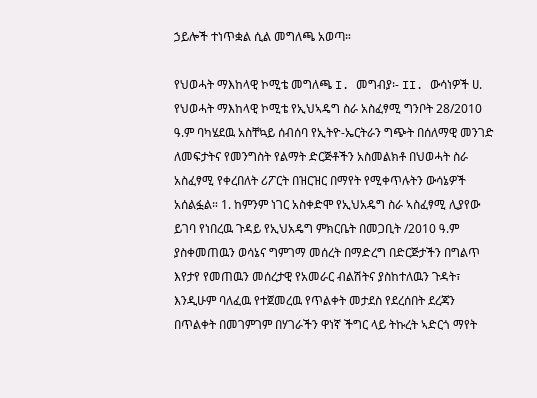ኃይሎች ተነጥቋል ሲል መግለጫ አወጣ።

የህወሓት ማእከላዊ ኮሚቴ መግለጫ I. መግብያ፡- II. ውሳነዎች ሀ. የህወሓት ማእከላዊ ኮሚቴ የኢህኣዴግ ስራ አስፈፃሚ ግንቦት 28/2010 ዓ.ም ባካሄደዉ አስቸኳይ ሰብሰባ የኢትዮ-ኤርትራን ግጭት በሰለማዊ መንገድ ለመፍታትና የመንግስት የልማት ድርጅቶችን አስመልክቶ በህወሓት ስራ አስፈፃሚ የቀረበለት ሪፖርት በዝርዝር በማየት የሚቀጥሉትን ውሳኔዎች አሰልፏል። 1. ከምንም ነገር አስቀድሞ የኢህአዴግ ስራ ኣስፈፃሚ ሊያየው ይገባ የነበረዉ ጉዳይ የኢህአዴግ ምክርቤት በመጋቢት /2010 ዓ.ም ያስቀመጠዉን ወሳኔና ግምገማ መሰረት በማድረግ በድርጅታችን በግልጥ እየታየ የመጠዉን መሰረታዊ የአመራር ብልሽትና ያስከተለዉን ጉዳት፣ እንዲሁም ባለፈዉ የተጀመረዉ የጥልቀት መታደስ የደረሰበት ደረጃን በጥልቀት በመገምገም በሃገራችን ዋነኛ ችግር ላይ ትኩረት ኣድርጎ ማየት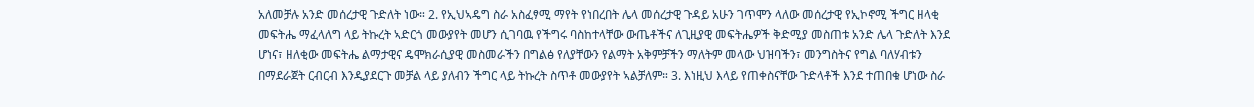አለመቻሉ አንድ መሰረታዊ ጉድለት ነው። 2. የኢህኣዴግ ስራ አስፈፃሚ ማየት የነበረበት ሌላ መሰረታዊ ጉዳይ አሁን ገጥሞን ላለው መሰረታዊ የኢኮኖሚ ችግር ዘላቂ መፍትሔ ማፈላለግ ላይ ትኩረት ኣድርጎ መውያየት መሆን ሲገባዉ የችግሩ ባስከተላቸው ውጤቶችና ለጊዚያዊ መፍትሔዎች ቅድሚያ መስጠቱ አንድ ሌላ ጉድለት እንደ ሆነና፣ ዘለቂው መፍትሔ ልማታዊና ዴሞክራሲያዊ መስመራችን በግልፅ የለያቸውን የልማት አቅምቻችን ማለትም መላው ህዝባችን፣ መንግስትና የግል ባለሃብቱን በማደራጀት ርብርብ እንዲያደርጉ መቻል ላይ ያለብን ችግር ላይ ትኩረት ስጥቶ መውያየት ኣልቻለም። 3. እነዚህ እላይ የጠቀስናቸው ጉድላቶች እንደ ተጠበቁ ሆነው ስራ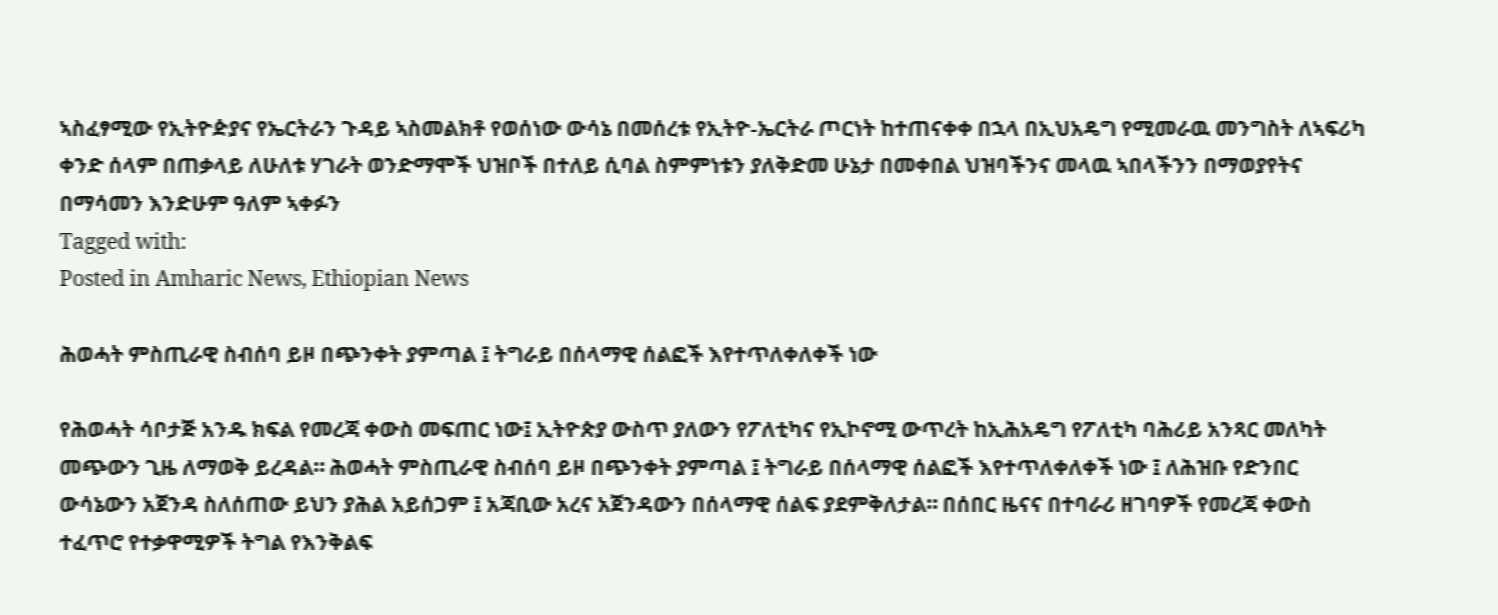ኣስፈፃሚው የኢትዮዽያና የኤርትራን ጉዳይ ኣስመልክቶ የወሰነው ውሳኔ በመሰረቱ የኢትዮ-ኤርትራ ጦርነት ከተጠናቀቀ በኋላ በኢህአዴግ የሚመራዉ መንግስት ለኣፍሪካ ቀንድ ሰላም በጠቃላይ ለሁለቱ ሃገራት ወንድማሞች ህዝቦች በተለይ ሲባል ስምምነቱን ያለቅድመ ሁኔታ በመቀበል ህዝባችንና መላዉ ኣበላችንን በማወያየትና በማሳመን እንድሁም ዓለም ኣቀፉን
Tagged with:
Posted in Amharic News, Ethiopian News

ሕወሓት ምስጢራዊ ስብሰባ ይዞ በጭንቀት ያምጣል ፤ ትግራይ በሰላማዊ ሰልፎች እየተጥለቀለቀች ነው

የሕወሓት ሳቦታጅ አንዱ ክፍል የመረጃ ቀውስ መፍጠር ነው፤ ኢትዮጵያ ውስጥ ያለውን የፖለቲካና የኢኮኖሚ ውጥረት ከኢሕአዴግ የፖለቲካ ባሕሪይ አንጻር መለካት መጭውን ጊዜ ለማወቅ ይረዳል። ሕወሓት ምስጢራዊ ስብሰባ ይዞ በጭንቀት ያምጣል ፤ ትግራይ በሰላማዊ ሰልፎች እየተጥለቀለቀች ነው ፤ ለሕዝቡ የድንበር ውሳኔውን አጀንዳ ስለሰጠው ይህን ያሕል አይሰጋም ፤ አጃቢው አረና አጀንዳውን በሰላማዊ ሰልፍ ያደምቅለታል። በሰበር ዜናና በተባራሪ ዘገባዎች የመረጃ ቀውስ ተፈጥሮ የተቃዋሚዎች ትግል የእንቅልፍ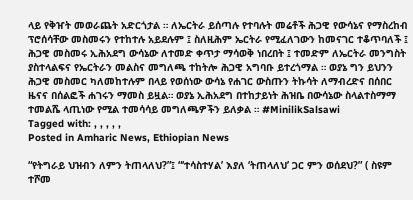ላይ የቅዠት መወራጨት አድርጎታል ። ለኤርትራ ይሰጣሉ የተባሉት መሬቶች ሕጋዊ የውሳኔና የማስረከብ ፕሮሰሳቸው መስመሩን የተከተሉ አይደሉም ፤ ስለዚሕም ኤርትራ የሚፈለገውን ከመናገር ተቆጥባለች ፤ ሕጋዊ መስመሩ ኢሕአደግ ውሳኔው ለተመድ ቀጥታ ማሳወቅ ነበረበት ፤ ተመድም ለኤርትራ መንግስት ያስተላልፍና የኤርትራን መልስና መግለጫ ተከትሎ ሕጋዊ አግባቡ ይተረጎማል ። ወያኔ ግን ይህንን ሕጋዊ መስመር ካለመከተሉም በላይ የወሰነው ውሳኔ የሐገር ውስጡን ትኩሳት ለማብረድና በሰበር ዜናና በሰልፎች ሐገሩን ማመስ ይዟል። ወያኔ ኢሕአደግ በተከታይነት ሕዝቤ በውሳኔው ስላልተስማማ ተመልሼ ላጢነው የሚል ተመሳሳይ መግለጫዎችን ይለቃል ። #MinilikSalsawi
Tagged with: , , , , ,
Posted in Amharic News, Ethiopian News

“የትግራይ ህዝብን ለምን ትጠላለህ?”፤ “‘ተሳስተሃል’ እያለ ‘ትጠላለህ’ ጋር ምን ወሰደህ?” ( ስዩም ተሾመ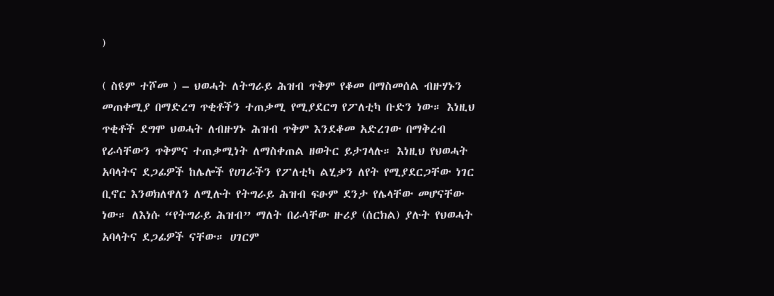)

( ስዩም ተሾመ ) – ህወሓት ለትግራይ ሕዝብ ጥቅም የቆመ በማስመሰል ብዙሃኑን መጠቀሚያ በማድረግ ጥቂቶችን ተጠቃሚ የሚያደርግ የፖለቲካ ቡድን ነው። እነዚህ ጥቂቶች ደግሞ ህወሓት ለብዙሃኑ ሕዝብ ጥቅም እንደቆመ አድረገው በማቅረብ የራሳቸውን ጥቅምና ተጠቃሚነት ለማስቀጠል ዘወትር ይታገላሉ። እነዚህ የህወሓት አባላትና ደጋፊዎች ከሌሎች የሀገራችን የፖለቲካ ልሂቃን ለየት የሚያደርጋቸው ነገር ቢኖር እንወክለዋለን ለሚሉት የትግራይ ሕዝብ ፍፁም ደንታ የሌላቸው መሆናቸው ነው። ለእነሱ “የትግራይ ሕዝብ” ማለት በራሳቸው ዙሪያ (ሰርክል) ያሉት የህወሓት አባላትና ደጋፊዎች ናቸው። ሀገርም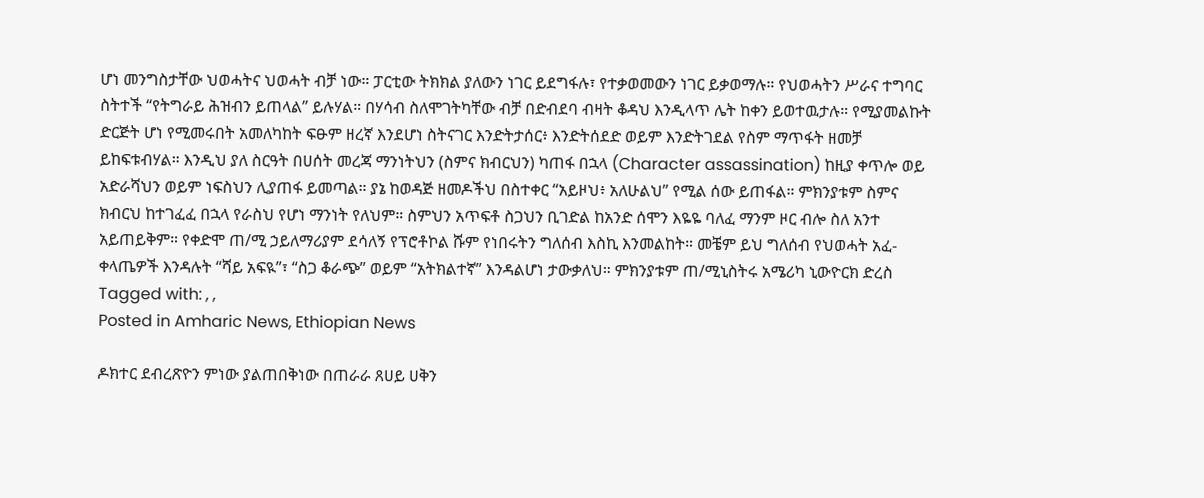ሆነ መንግስታቸው ህወሓትና ህወሓት ብቻ ነው። ፓርቲው ትክክል ያለውን ነገር ይደግፋሉ፣ የተቃወመውን ነገር ይቃወማሉ። የህወሓትን ሥራና ተግባር ስትተች “የትግራይ ሕዝብን ይጠላል” ይሉሃል። በሃሳብ ስለሞገትካቸው ብቻ በድብደባ ብዛት ቆዳህ እንዲላጥ ሌት ከቀን ይወተዉታሉ። የሚያመልኩት ድርጅት ሆነ የሚመሩበት አመለካከት ፍፁም ዘረኛ እንደሆነ ስትናገር እንድትታሰር፥ እንድትሰደድ ወይም እንድትገደል የስም ማጥፋት ዘመቻ ይከፍቱብሃል። እንዲህ ያለ ስርዓት በሀሰት መረጃ ማንነትህን (ስምና ክብርህን) ካጠፋ በኋላ (Character assassination) ከዚያ ቀጥሎ ወይ አድራሻህን ወይም ነፍስህን ሊያጠፋ ይመጣል። ያኔ ከወዳጅ ዘመዶችህ በስተቀር “አይዞህ፥ አለሁልህ” የሚል ሰው ይጠፋል። ምክንያቱም ስምና ክብርህ ከተገፈፈ በኋላ የራስህ የሆነ ማንነት የለህም። ስምህን አጥፍቶ ስጋህን ቢገድል ከአንድ ሰሞን እዬዬ ባለፈ ማንም ዞር ብሎ ስለ አንተ አይጠይቅም። የቀድሞ ጠ/ሚ ኃይለማሪያም ደሳለኝ የፕሮቶኮል ሹም የነበሩትን ግለሰብ እስኪ እንመልከት። መቼም ይህ ግለሰብ የህወሓት አፈ-ቀላጤዎች እንዳሉት “ሻይ አፍዪ”፣ “ስጋ ቆራጭ” ወይም “አትክልተኛ” እንዳልሆነ ታውቃለህ። ምክንያቱም ጠ/ሚኒስትሩ አሜሪካ ኒውዮርክ ድረስ
Tagged with: , ,
Posted in Amharic News, Ethiopian News

ዶክተር ደብረጽዮን ምነው ያልጠበቅነው በጠራራ ጸሀይ ሀቅን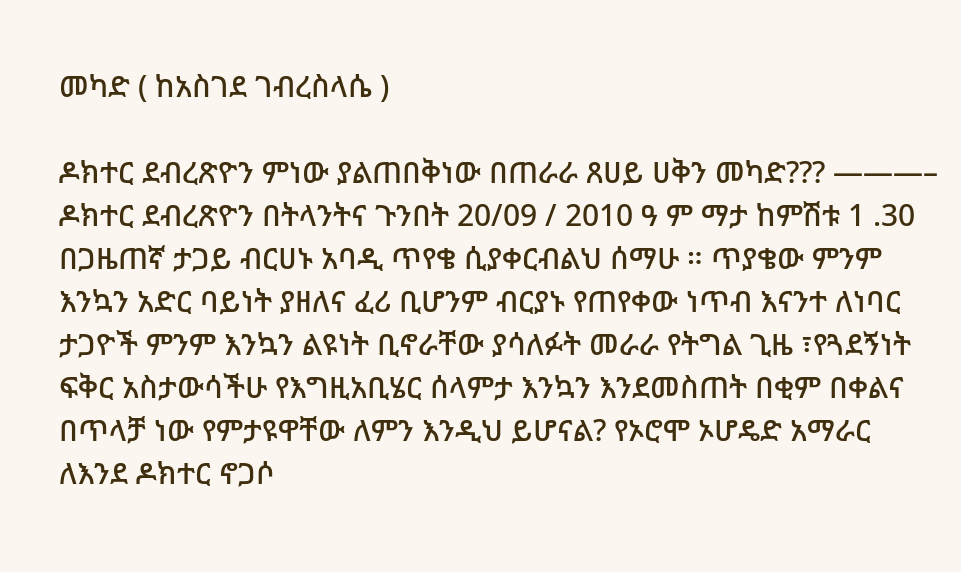መካድ ( ከአስገደ ገብረስላሴ )

ዶክተር ደብረጽዮን ምነው ያልጠበቅነው በጠራራ ጸሀይ ሀቅን መካድ??? ———– ዶክተር ደብረጽዮን በትላንትና ጉንበት 20/09 / 2010 ዓ ም ማታ ከምሽቱ 1 .30 በጋዜጠኛ ታጋይ ብርሀኑ አባዲ ጥየቄ ሲያቀርብልህ ሰማሁ ። ጥያቄው ምንም እንኳን አድር ባይነት ያዘለና ፈሪ ቢሆንም ብርያኑ የጠየቀው ነጥብ እናንተ ለነባር ታጋዮች ምንም እንኳን ልዩነት ቢኖራቸው ያሳለፉት መራራ የትግል ጊዜ ፣የጓደኝነት ፍቅር አስታውሳችሁ የእግዚአቢሄር ሰላምታ እንኳን እንደመስጠት በቂም በቀልና በጥላቻ ነው የምታዩዋቸው ለምን እንዲህ ይሆናል? የኦሮሞ ኦሆዴድ አማራር ለእንደ ዶክተር ኖጋሶ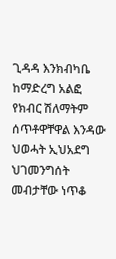ጊዳዳ እንክብካቤ ከማድረግ አልፎ የክብር ሽለማትም ሰጥቶዋቸዋል እንዳው ህወሓት ኢህአደግ ህገመንግሰት መብታቸው ነጥቆ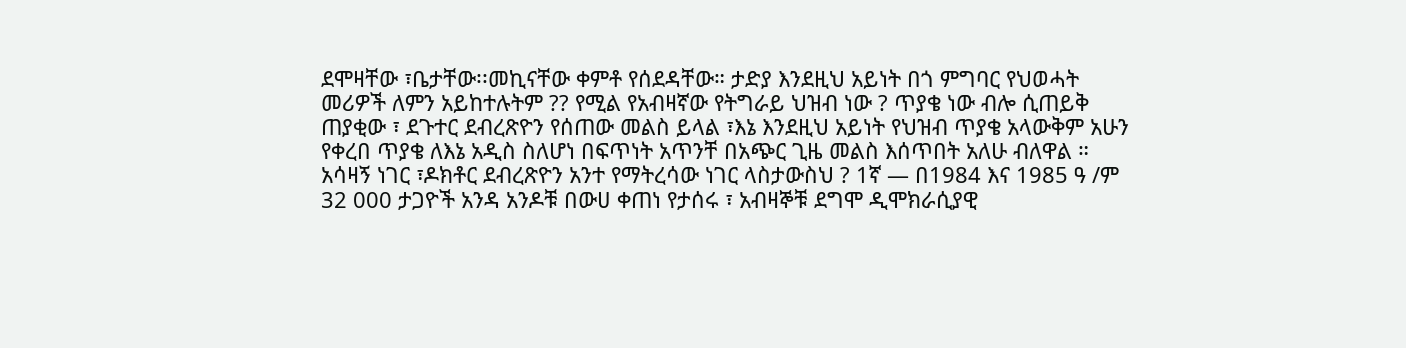ደሞዛቸው ፣ቤታቸው፡፡መኪናቸው ቀምቶ የሰደዳቸው። ታድያ እንደዚህ አይነት በጎ ምግባር የህወሓት መሪዎች ለምን አይከተሉትም ?? የሚል የአብዛኛው የትግራይ ህዝብ ነው ? ጥያቄ ነው ብሎ ሲጠይቅ ጠያቂው ፣ ደጉተር ደብረጽዮን የሰጠው መልስ ይላል ፣እኔ እንደዚህ አይነት የህዝብ ጥያቄ አላውቅም አሁን የቀረበ ጥያቄ ለእኔ አዲስ ስለሆነ በፍጥነት አጥንቸ በአጭር ጊዜ መልስ እሰጥበት አለሁ ብለዋል ። አሳዛኝ ነገር ፣ዶክቶር ደብረጽዮን አንተ የማትረሳው ነገር ላስታውስህ ? 1ኛ — በ1984 እና 1985 ዓ /ም 32 000 ታጋዮች አንዳ አንዶቹ በውሀ ቀጠነ የታሰሩ ፣ አብዛኞቹ ደግሞ ዲሞክራሲያዊ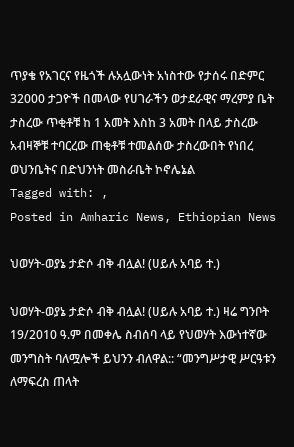ጥያቄ የአገርና የዜጎች ሉአሏውነት አነስተው የታሰሩ በድምር 32000 ታጋዮች በመላው የሀገራችን ወታደራዊና ማረምያ ቤት ታስረው ጥቂቶቹ ከ 1 አመት እስከ 3 አመት በላይ ታስረው አብዛኞቹ ተባርረው ጠቂቶቹ ተመልሰው ታስረውበት የነበረ ወህንቤትና በድህንነት መስራቤት ኮኖሌኔል
Tagged with: ,
Posted in Amharic News, Ethiopian News

ህወሃት-ወያኔ ታድሶ ብቅ ብሏል! (ሀይሉ አባይ ተ.)

ህወሃት-ወያኔ ታድሶ ብቅ ብሏል! (ሀይሉ አባይ ተ.) ዛሬ ግንቦት 19/2010 ዓ.ም በመቀሌ ስብሰባ ላይ የህወሃት እውነተኛው መንግስት ባለሟሎች ይህንን ብለዋል:: “መንግሥታዊ ሥርዓቱን ለማፍረስ ጠላት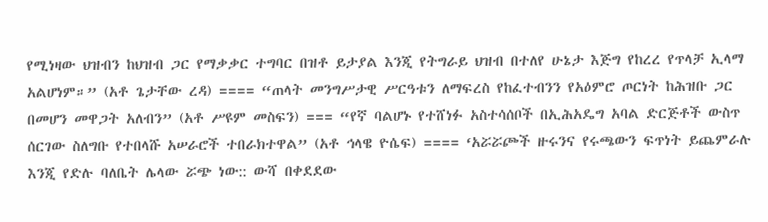የሚነዛው ህዝብን ከህዝብ ጋር የማቃቃር ተግባር በዝቶ ይታያል እንጂ የትግራይ ህዝብ በተለየ ሁኔታ እጅግ የከረረ የጥላቻ ኢላማ አልሆነም።” (አቶ ጌታቸው ረዳ) ==== “ጠላት መንግሥታዊ ሥርዓቱን ለማፍረስ የከፈተብንን የአዕምሮ ጦርነት ከሕዝቡ ጋር በመሆን መዋጋት አለብን” (አቶ ሥዩም መስፍን) === “የኛ ባልሆኑ የተሸነፉ አስተሳሰቦች በኢሕአዴግ አባል ድርጅቶች ውስጥ ሰርገው ስለግቡ የተበላሹ አሠራሮች ተበራክተዋል” (አቶ ኅላዌ ዮሴፍ) ==== ‘አሯሯጮች ዙሩንና የሩጫውን ፍጥነት ይጨምራሉ እንጂ የድሉ ባለቤት ሌላው ሯጭ ነው:: ውሻ በቀደደው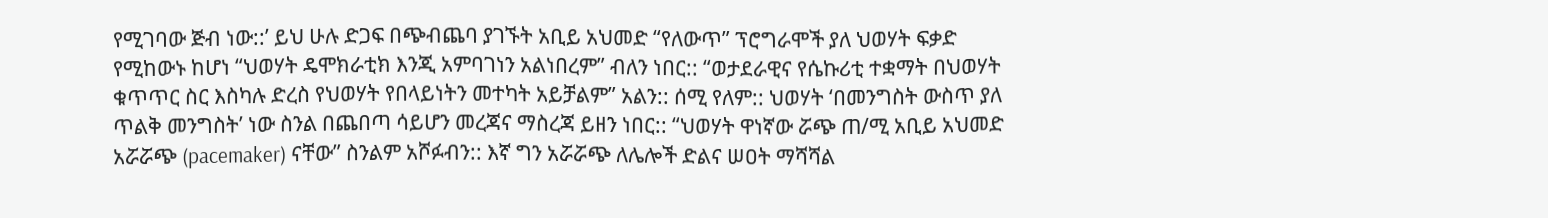የሚገባው ጅብ ነው::’ ይህ ሁሉ ድጋፍ በጭብጨባ ያገኙት አቢይ አህመድ “የለውጥ” ፕሮግራሞች ያለ ህወሃት ፍቃድ የሚከውኑ ከሆነ “ህወሃት ዴሞክራቲክ እንጂ አምባገነን አልነበረም” ብለን ነበር:: “ወታደራዊና የሴኩሪቲ ተቋማት በህወሃት ቁጥጥር ስር እስካሉ ድረስ የህወሃት የበላይነትን መተካት አይቻልም” አልን:: ሰሚ የለም:: ህወሃት ‘በመንግስት ውስጥ ያለ ጥልቅ መንግስት’ ነው ስንል በጨበጣ ሳይሆን መረጃና ማስረጃ ይዘን ነበር:: “ህወሃት ዋነኛው ሯጭ ጠ/ሚ አቢይ አህመድ አሯሯጭ (pacemaker) ናቸው” ስንልም አሾፉብን:: እኛ ግን አሯሯጭ ለሌሎች ድልና ሠዐት ማሻሻል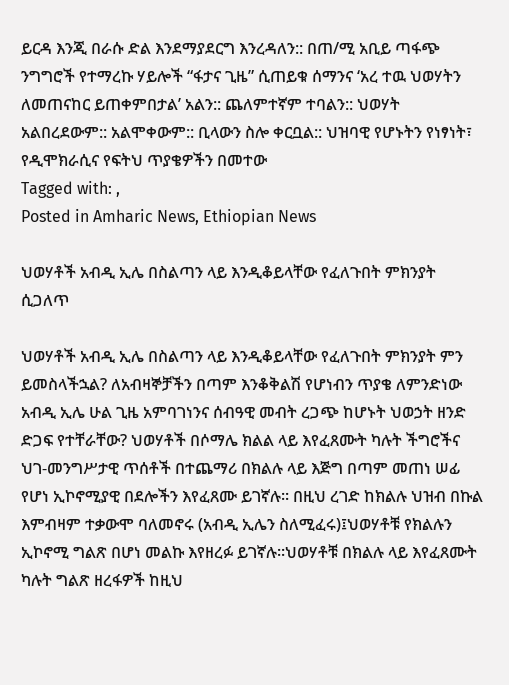ይርዳ እንጂ በራሱ ድል እንደማያደርግ እንረዳለን:: በጠ/ሚ አቢይ ጣፋጭ ንግግሮች የተማረኩ ሃይሎች “ፋታና ጊዜ” ሲጠይቁ ሰማንና ‘አረ ተዉ ህወሃትን ለመጠናከር ይጠቀምበታል’ አልን:: ጨለምተኛም ተባልን:: ህወሃት አልበረደውም:: አልሞቀውም:: ቢላውን ስሎ ቀርቧል:: ህዝባዊ የሆኑትን የነፃነት፣ የዲሞክራሲና የፍትህ ጥያቄዎችን በመተው
Tagged with: ,
Posted in Amharic News, Ethiopian News

ህወሃቶች አብዲ ኢሌ በስልጣን ላይ እንዲቆይላቸው የፈለጉበት ምክንያት ሲጋለጥ

ህወሃቶች አብዲ ኢሌ በስልጣን ላይ እንዲቆይላቸው የፈለጉበት ምክንያት ምን ይመስላችኋል? ለአብዛኞቻችን በጣም እንቆቅልሽ የሆነብን ጥያቄ ለምንድነው አብዲ ኢሌ ሁል ጊዜ አምባገነንና ሰብዓዊ መብት ረጋጭ ከሆኑት ህወኃት ዘንድ ድጋፍ የተቸራቸው? ህወሃቶች በሶማሌ ክልል ላይ እየፈጸሙት ካሉት ችግሮችና ህገ-መንግሥታዊ ጥሰቶች በተጨማሪ በክልሉ ላይ እጅግ በጣም መጠነ ሠፊ የሆነ ኢኮኖሚያዊ በደሎችን እየፈጸሙ ይገኛሉ፡፡ በዚህ ረገድ ከክልሉ ህዝብ በኩል እምብዛም ተቃውሞ ባለመኖሩ (አብዲ ኢሌን ስለሚፈሩ)፤ህወሃቶቹ የክልሉን ኢኮኖሚ ግልጽ በሆነ መልኩ እየዘረፉ ይገኛሉ፡፡ህወሃቶቹ በክልሉ ላይ እየፈጸሙት ካሉት ግልጽ ዘረፋዎች ከዚህ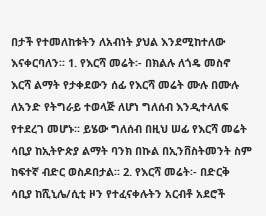በታች የተመለከቱትን ለአብነት ያህል እንደሚከተለው እናቀርባለን፡፡ 1. የእርሻ መሬት፡- በክልሉ ለጎዴ መስኖ እርሻ ልማት የታቀደውን ሰፊ የእርሻ መሬት ሙሉ በሙሉ ለአንድ የትግራይ ተወላጅ ለሆነ ግለሰብ እንዲተላለፍ የተደረገ መሆኑ፡፡ ይሄው ግለሰብ በዚህ ሠፊ የእርሻ መሬት ሳቢያ ከኢትዮጵያ ልማት ባንክ በኩል በኢንቨስትመንት ስም ከፍተኛ ብድር ወስዶበታል፡፡ 2. የእርሻ መሬት፡- በድርቅ ሳቢያ ከሺኒሌ/ሲቲ ዞን የተፈናቀሉትን አርብቶ አደሮች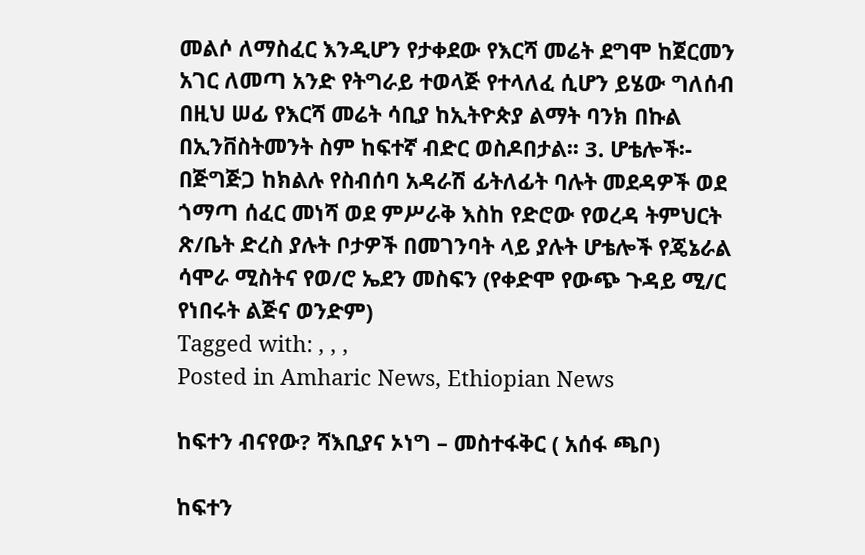መልሶ ለማስፈር እንዲሆን የታቀደው የእርሻ መሬት ደግሞ ከጀርመን አገር ለመጣ አንድ የትግራይ ተወላጅ የተላለፈ ሲሆን ይሄው ግለሰብ በዚህ ሠፊ የእርሻ መሬት ሳቢያ ከኢትዮጵያ ልማት ባንክ በኩል በኢንቨስትመንት ስም ከፍተኛ ብድር ወስዶበታል፡፡ 3. ሆቴሎች፡- በጅግጅጋ ከክልሉ የስብሰባ አዳራሽ ፊትለፊት ባሉት መደዳዎች ወደ ጎማጣ ሰፈር መነሻ ወደ ምሥራቅ እስከ የድሮው የወረዳ ትምህርት ጽ/ቤት ድረስ ያሉት ቦታዎች በመገንባት ላይ ያሉት ሆቴሎች የጄኔራል ሳሞራ ሚስትና የወ/ሮ ኤደን መስፍን (የቀድሞ የውጭ ጉዳይ ሚ/ር የነበሩት ልጅና ወንድም)
Tagged with: , , ,
Posted in Amharic News, Ethiopian News

ከፍተን ብናየው? ሻእቢያና ኦነግ – መስተፋቅር ( አሰፋ ጫቦ)

ከፍተን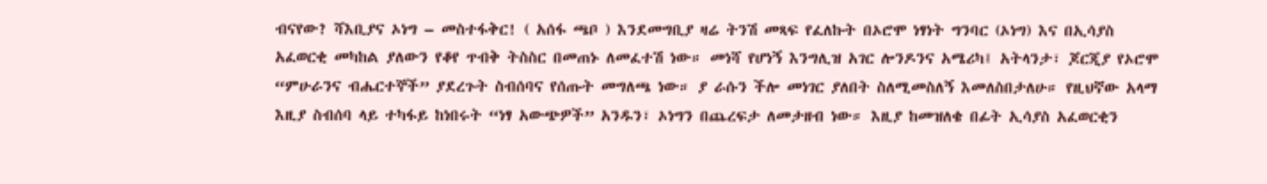ብናየው? ሻእቢያና ኦነግ – መስተፋቅር! ( አሰፋ ጫቦ ) እንደመግቢያ ዛሬ ትንሽ መጻፍ የፈለኩት በኦሮሞ ነፃነት ግንባር (ኦነግ) እና በኢሳያስ አፈወርቂ መካከል ያለውን የቆየ ጥብቅ ትስስር በመጠኑ ለመፈተሽ ነው። መነሻ የሆነኝ እንግሊዝ አገር ሎንዶንና አሜሪካ፤ አትላንታ፣ ጆርጂያ የኦሮሞ “ምሁራንና ብሔርተኞች” ያደረጉት ስብሰባና የሰጡት መግለጫ ነው። ያ ራሱን ችሎ መነገር ያለበት ስለሚመስለኝ እመለስበታለሁ። የዚህኛው አላማ እዚያ ስብሰባ ላይ ተካፋይ ከነበሩት “ነፃ አውጭዎች” አንዱን፣ ኦነግን በጨረፍታ ለመታዘብ ነው። እዚያ ከመዝለቄ በፊት ኢሳያስ አፈወርቂን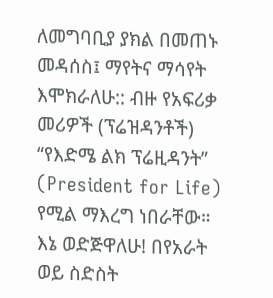ለመግባቢያ ያክል በመጠኑ መዳሰስ፤ ማየትና ማሳየት እሞክራለሁ:: ብዙ የአፍሪቃ መሪዎች (ፕሬዝዳንቶች) “የእድሜ ልክ ፕሬዚዳንት” (President for Life) የሚል ማእረግ ነበራቸው። እኔ ወድጅዋለሁ! በየአራት ወይ ስድስት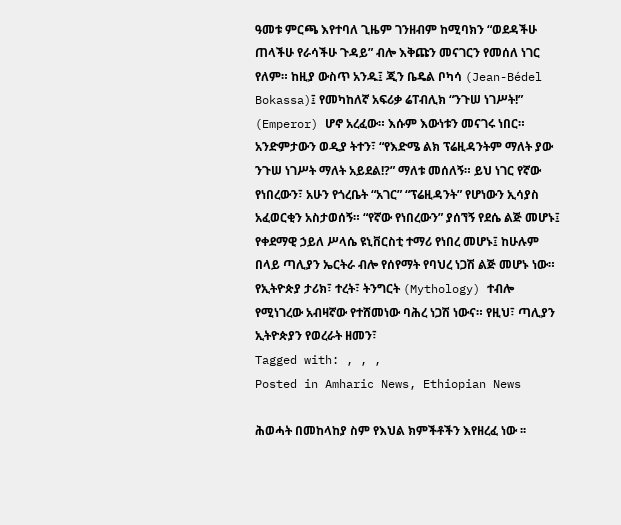ዓመቱ ምርጫ እየተባለ ጊዜም ገንዘብም ከሚባክን “ወደዳችሁ ጠላችሁ የራሳችሁ ጉዳይ” ብሎ እቅጩን መናገርን የመሰለ ነገር የለም። ከዚያ ውስጥ አንዱ፤ ጂን ቤዴል ቦካሳ (Jean-Bédel Bokassa)፤ የመካከለኛ አፍሪቃ ሬፐብሊክ “ንጉሠ ነገሥት!” (Emperor) ሆኖ አረፈው። እሱም እውነቱን መናገሩ ነበር። አንድምታውን ወዲያ ትተን፣ “የእድሜ ልክ ፕሬዚዳንትም ማለት ያው ንጉሠ ነገሥት ማለት አይደል!?” ማለቱ መሰለኝ። ይህ ነገር የኛው የነበረውን፣ አሁን የጎረቤት “አገር” “ፕሬዚዳንት” የሆነውን ኢሳያስ አፈወርቂን አስታወሰኝ። “የኛው የነበረውን” ያሰኘኝ የደሴ ልጅ መሆኑ፤ የቀደማዊ ኃይለ ሥላሴ ዩኒቨርስቲ ተማሪ የነበረ መሆኑ፤ ከሁሉም በላይ ጣሊያን ኤርትራ ብሎ የሰየማት የባህረ ነጋሽ ልጅ መሆኑ ነው። የኢትዮጵያ ታሪክ፣ ተረት፣ ትንግርት (Mythology) ተብሎ የሚነገረው አብዛኛው የተሸመነው ባሕረ ነጋሽ ነውና። የዚህ፣ ጣሊያን ኢትዮጵያን የወረራት ዘመን፣
Tagged with: , , ,
Posted in Amharic News, Ethiopian News

ሕወሓት በመከላከያ ስም የእህል ክምችቶችን እየዘረፈ ነው ፡፡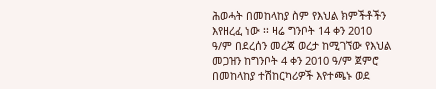ሕወሓት በመከላከያ ስም የእህል ክምችቶችን እየዘረፈ ነው ፡፡ ዛሬ ግንቦት 14 ቀን 2010 ዓ/ም በደረሰን መረጃ ወረታ ከሚገኘው የእህል መጋዝን ከግንቦት 4 ቀን 2010 ዓ/ም ጀምሮ በመከላከያ ተሽከርካሪዎች እየተጫኑ ወደ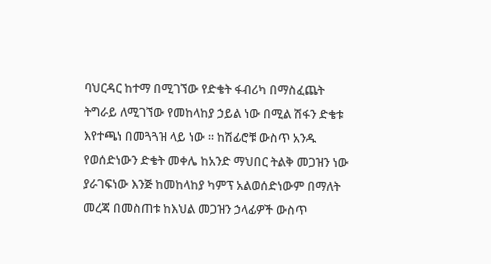ባህርዳር ከተማ በሚገኘው የድቄት ፋብሪካ በማስፈጨት ትግራይ ለሚገኘው የመከላከያ ኃይል ነው በሚል ሽፋን ድቄቱ እየተጫነ በመጓጓዝ ላይ ነው ። ከሽፊሮቹ ውስጥ አንዱ የወሰድነውን ድቄት መቀሌ ከአንድ ማህበር ትልቅ መጋዝን ነው ያራገፍነው እንጅ ከመከላከያ ካምፕ አልወሰድነውም በማለት መረጃ በመስጠቱ ከእህል መጋዝን ኃላፊዎች ውስጥ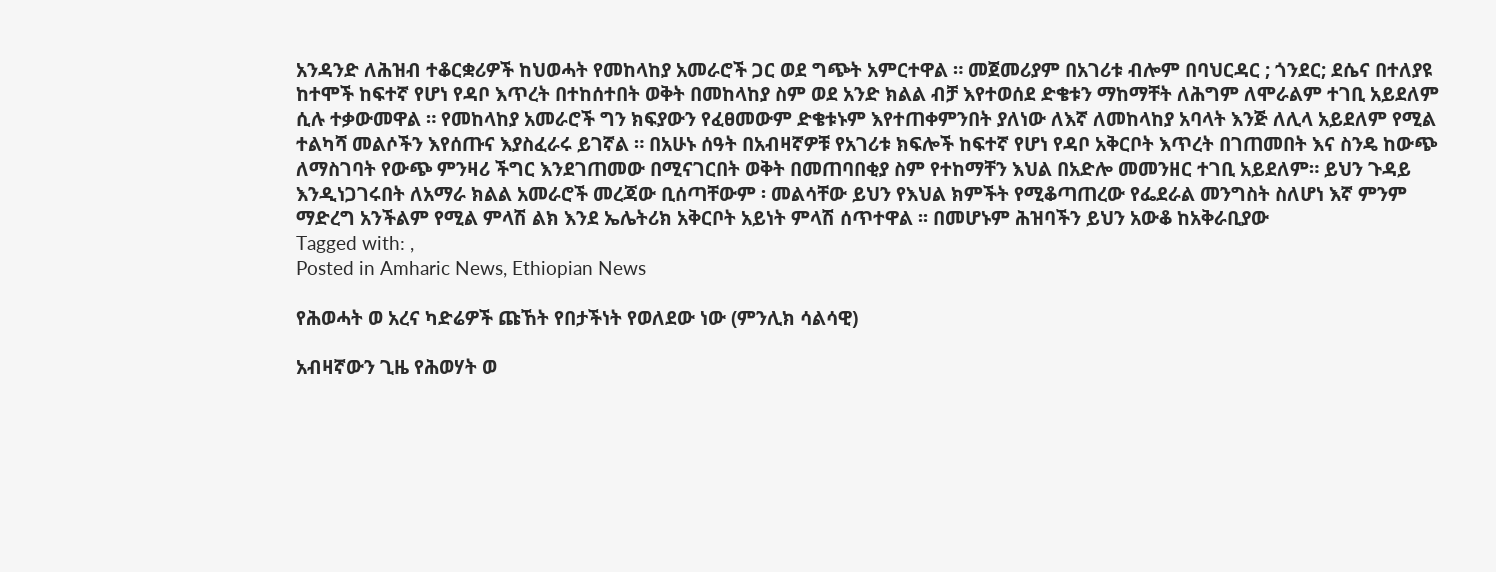አንዳንድ ለሕዝብ ተቆርቋሪዎች ከህወሓት የመከላከያ አመራሮች ጋር ወደ ግጭት አምርተዋል ። መጀመሪያም በአገሪቱ ብሎም በባህርዳር ; ጎንደር; ደሴና በተለያዩ ከተሞች ከፍተኛ የሆነ የዳቦ እጥረት በተከሰተበት ወቅት በመከላከያ ስም ወደ አንድ ክልል ብቻ እየተወሰደ ድቄቱን ማከማቸት ለሕግም ለሞራልም ተገቢ አይደለም ሲሉ ተቃውመዋል ። የመከላከያ አመራሮች ግን ክፍያውን የፈፀመውም ድቄቱኑም እየተጠቀምንበት ያለነው ለእኛ ለመከላከያ አባላት እንጅ ለሊላ አይደለም የሚል ተልካሻ መልሶችን እየሰጡና እያስፈራሩ ይገኛል ። በአሁኑ ሰዓት በአብዛኛዎቹ የአገሪቱ ክፍሎች ከፍተኛ የሆነ የዳቦ አቅርቦት እጥረት በገጠመበት እና ስንዴ ከውጭ ለማስገባት የውጭ ምንዛሪ ችግር እንደገጠመው በሚናገርበት ወቅት በመጠባበቂያ ስም የተከማቸን እህል በአድሎ መመንዘር ተገቢ አይደለም። ይህን ጉዳይ እንዲነጋገሩበት ለአማራ ክልል አመራሮች መረጃው ቢሰጣቸውም ፡ መልሳቸው ይህን የእህል ክምችት የሚቆጣጠረው የፌደራል መንግስት ስለሆነ እኛ ምንም ማድረግ አንችልም የሚል ምላሽ ልክ እንደ ኤሌትሪክ አቅርቦት አይነት ምላሽ ሰጥተዋል ፡፡ በመሆኑም ሕዝባችን ይህን አውቆ ከአቅራቢያው
Tagged with: ,
Posted in Amharic News, Ethiopian News

የሕወሓት ወ አረና ካድሬዎች ጩኸት የበታችነት የወለደው ነው (ምንሊክ ሳልሳዊ)

አብዛኛውን ጊዜ የሕወሃት ወ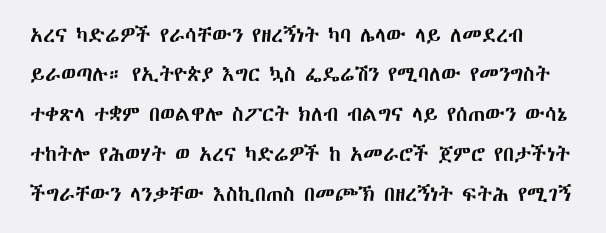አረና ካድሬዎች የራሳቸውን የዘረኝነት ካባ ሌላው ላይ ለመደረብ ይራወጣሉ። የኢትዮጵያ እግር ኳስ ፌዴሬሽን የሚባለው የመንግስት ተቀጽላ ተቋም በወልዋሎ ስፖርት ክለብ ብልግና ላይ የሰጠውን ውሳኔ ተከትሎ የሕወሃት ወ አረና ካድሬዎች ከ አመራሮች ጀምሮ የበታችነት ችግራቸውን ላንቃቸው እስኪበጠስ በመጮኽ በዘረኝነት ፍትሕ የሚገኝ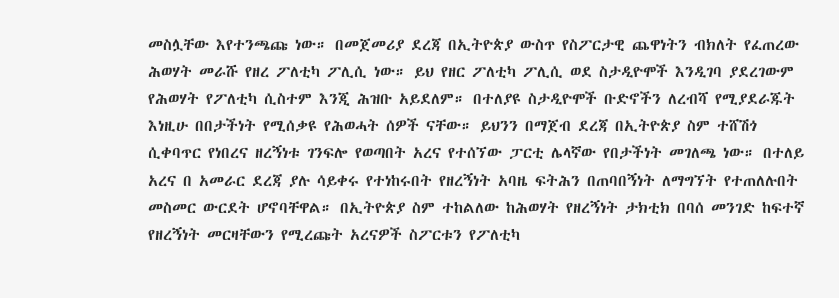መስሏቸው እየተንጫጩ ነው። በመጀመሪያ ደረጃ በኢትዮጵያ ውስጥ የስፖርታዊ ጨዋነትን ብክለት የፈጠረው ሕወሃት መራሹ የዘረ ፖለቲካ ፖሊሲ ነው። ይህ የዘር ፖለቲካ ፖሊሲ ወደ ስታዲዮሞች እንዲገባ ያደረገውም የሕወሃት የፖለቲካ ሲስተም እንጂ ሕዝቡ አይደለም። በተለያዩ ስታዲዮሞች ቡድኖችን ለረብሻ የሚያደራጁት እነዚሁ በበታችነት የሚሰቃዩ የሕወሓት ሰዎች ናቸው። ይህንን በማጀብ ደረጃ በኢትዮጵያ ስም ተሸሽጎ ሲቀባጥር የነበረና ዘረኝነቱ ገንፍሎ የወጣበት አረና የተሰኘው ፓርቲ ሌላኛው የበታችነት መገለጫ ነው። በተለይ አረና በ አመራር ደረጃ ያሉ ሳይቀሩ የተነከሩበት የዘረኝነት አባዜ ፍትሕን በጠባበኝነት ለማግኘት የተጠለሉበት መስመር ውርደት ሆኖባቸዋል። በኢትዮጵያ ስም ተከልለው ከሕወሃት የዘረኝነት ታክቲክ በባሰ መንገድ ከፍተኛ የዘረኝነት መርዛቸውን የሚረጩት አረናዎች ስፖርቱን የፖለቲካ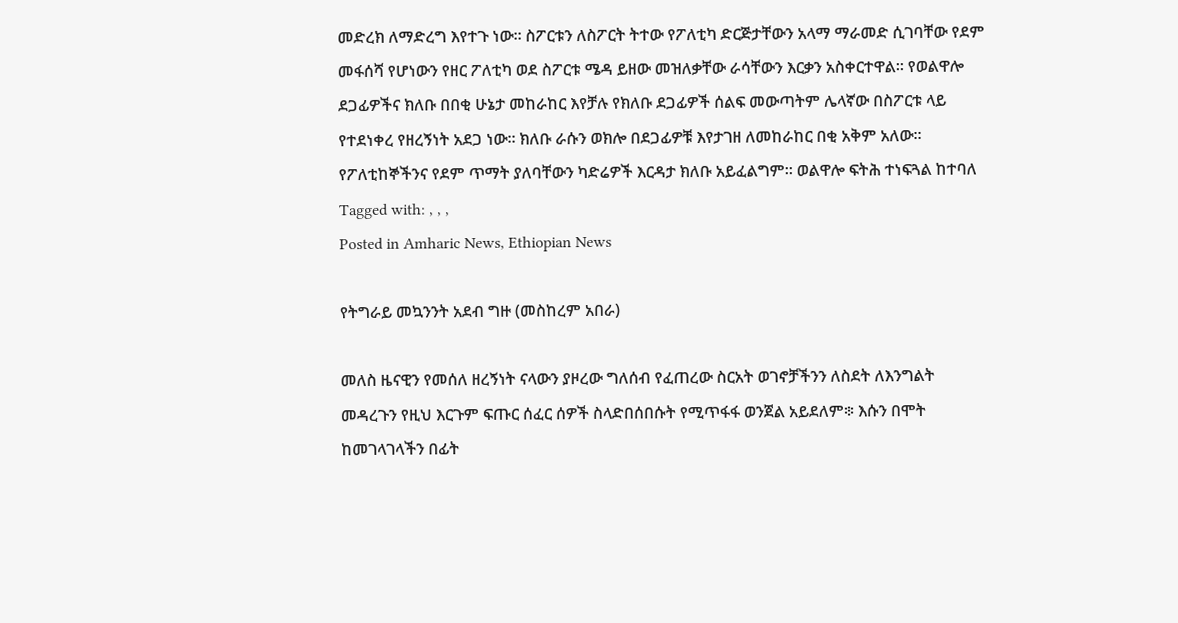መድረክ ለማድረግ እየተጉ ነው። ስፖርቱን ለስፖርት ትተው የፖለቲካ ድርጅታቸውን አላማ ማራመድ ሲገባቸው የደም መፋሰሻ የሆነውን የዘር ፖለቲካ ወደ ስፖርቱ ሜዳ ይዘው መዝለቃቸው ራሳቸውን እርቃን አስቀርተዋል። የወልዋሎ ደጋፊዎችና ክለቡ በበቂ ሁኔታ መከራከር እየቻሉ የክለቡ ደጋፊዎች ሰልፍ መውጣትም ሌላኛው በስፖርቱ ላይ የተደነቀረ የዘረኝነት አደጋ ነው። ክለቡ ራሱን ወክሎ በደጋፊዎቹ እየታገዘ ለመከራከር በቂ አቅም አለው። የፖለቲከኞችንና የደም ጥማት ያለባቸውን ካድሬዎች እርዳታ ክለቡ አይፈልግም። ወልዋሎ ፍትሕ ተነፍጓል ከተባለ
Tagged with: , , ,
Posted in Amharic News, Ethiopian News

የትግራይ መኳንንት አደብ ግዙ (መስከረም አበራ)

መለስ ዜናዊን የመሰለ ዘረኝነት ናላውን ያዞረው ግለሰብ የፈጠረው ስርአት ወገኖቻችንን ለስደት ለእንግልት መዳረጉን የዚህ እርጉም ፍጡር ሰፈር ሰዎች ስላድበሰበሱት የሚጥፋፋ ወንጀል አይደለም፨ እሱን በሞት ከመገላገላችን በፊት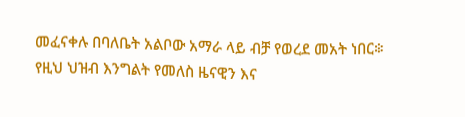መፈናቀሉ በባለቤት አልቦው አማራ ላይ ብቻ የወረደ መአት ነበር፨ የዚህ ህዝብ እንግልት የመለስ ዜናዊን እና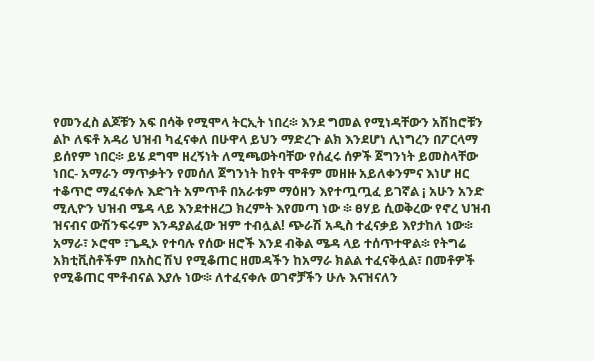የመንፈስ ልጆቹን አፍ በሳቅ የሚሞላ ትርኢት ነበረ፨ እንደ ግመል የሚነዳቸውን አሽከሮቹን ልኮ ለፍቶ አዳሪ ህዝብ ካፈናቀለ በሁዋላ ይህን ማድረጉ ልክ እንደሆነ ሊነግረን በፖርላማ ይሰየም ነበር፨ ይሄ ደግሞ ዘረኝነት ለሚጫወትባቸው የሰፈሩ ሰዎች ጀግንነት ይመስላቸው ነበር- አማራን ማጥቃትን የመሰለ ጀግንነት ከየት ሞቶም መዘዙ አይለቀንምና እነሆ ዘር ተቆጥሮ ማፈናቀሉ እድገት አምጥቶ በአራቱም ማዕዘን እየተጧጧፈ ይገኛል ¡ አሁን አንድ ሚሊዮን ህዝብ ሜዳ ላይ እንደተዘረጋ ክረምት እየመጣ ነው ፨ ፀሃይ ሲወቅረው የኖረ ህዝብ ዝናብና ውሽንፍሩም እንዳያልፈው ዝም ተብሏል! ጭራሽ አዲስ ተፈናቃይ እየታከለ ነው፨ አማራ፣ ኦሮሞ ፣ጌዲኦ የተባሉ የሰው ዘሮች እንደ ብቅል ሜዳ ላይ ተሰጥተዋል፨ የትግሬ አክቲቪስቶችም በአስር ሽህ የሚቆጠር ዘመዳችን ከአማራ ክልል ተፈናቅሏል፣ በመቶዎች የሚቆጠር ሞቶብናል እያሉ ነው፨ ለተፈናቀሉ ወገኖቻችን ሁሉ እናዝናለን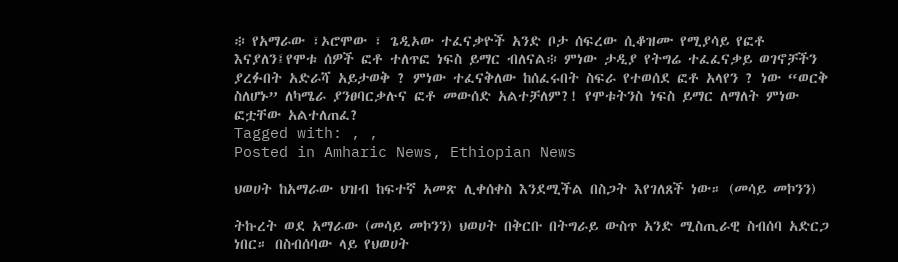፨ የአማራው ፣ኦሮሞው ፣ ጌዲኦው ተፈናቃዮች አንድ ቦታ ሰፍረው ሲቆዝሙ የሚያሳይ የፎቶ እናያለን፤የሞቱ ሰዎች ፎቶ ተለጥፎ ነፍስ ይማር ብለናል፨ ምነው ታዲያ የትግሬ ተፈፈናቃይ ወገኖቻችን ያረፉበት አድራሻ አይታወቅ ? ምነው ተፈናቅለው ከሰፈሩበት ስፍራ የተወሰደ ፎቶ አላየን ? ነው “ወርቅ ስለሆኑ” ለካሜራ ያንፀባርቃሉና ፎቶ መውሰድ አልተቻለም?! የሞቱትንስ ነፍስ ይማር ለማለት ምነው ፎቷቸው አልተለጠፈ?
Tagged with: , ,
Posted in Amharic News, Ethiopian News

ህወሀት ከአማራው ህዝብ ከፍተኛ አመጽ ሊቀሰቀስ እንደሚችል በስጋት እየገለጸች ነው። (መሳይ መኮንን)

ትኩረት ወደ አማራው (መሳይ መኮንን) ህወሀት በቅርቡ በትግራይ ውስጥ አንድ ሚስጢራዊ ስብሰባ አድርጋ ነበር። በስብሰባው ላይ የህወሀት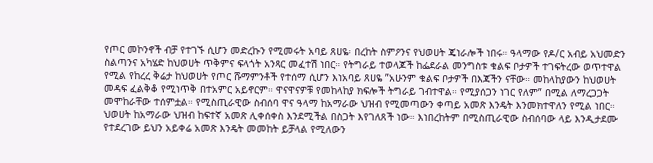የጦር መኮንኖች ብቻ የተገኙ ሲሆን መድረኩን የሚመሩት አባይ ጸሀዬ፡ በረከት ስምዖንና የህወሀት ጄነራሎች ነበሩ። ዓላማው የዶ/ር አብይ አህመድን ስልጣንና አካሄድ ከህወሀት ጥቅምና ፍላጎት አንጻር መፈተሽ ነበር። የትግራይ ተወላጆች ከፌደራል መንግስቱ ቁልፍ ቦታዎች ተገፍትረው ወጥተዋል የሚል የከረረ ቅሬታ ከህወሀት የጦር ሹማምንቶች የተሰማ ሲሆን እነአባይ ጸሀዬ ”አሁንም ቁልፍ ቦታዎች በእጃችን ናቸው። መከላከያውን ከህወሀት መዳፍ ፈልቅቆ የሚነጥቅ በተአምር አይኖርም። ዋናዋናዎቹ የመከላከያ ክፍሎች ትግራይ ገብተዋል። የሚያሰጋን ነገር የለም” በሚል ለማረጋጋት መሞከራቸው ተሰምቷል። የሚስጢራዊው ስብሰባ ዋና ዓላማ ከአማራው ህዝብ የሚመጣውን ቀጣይ አመጽ እንዴት እንመክተዋለን የሚል ነበር። ህወሀት ከአማራው ህዝብ ከፍተኛ አመጽ ሊቀሰቀስ እንደሚችል በስጋት እየገለጸች ነው። እነበረከትም በሚስጢራዊው ስብሰባው ላይ እንዲታደሙ የተደረገው ይህን አይቀሬ አመጽ እንዴት መመከት ይቻላል የሚለውን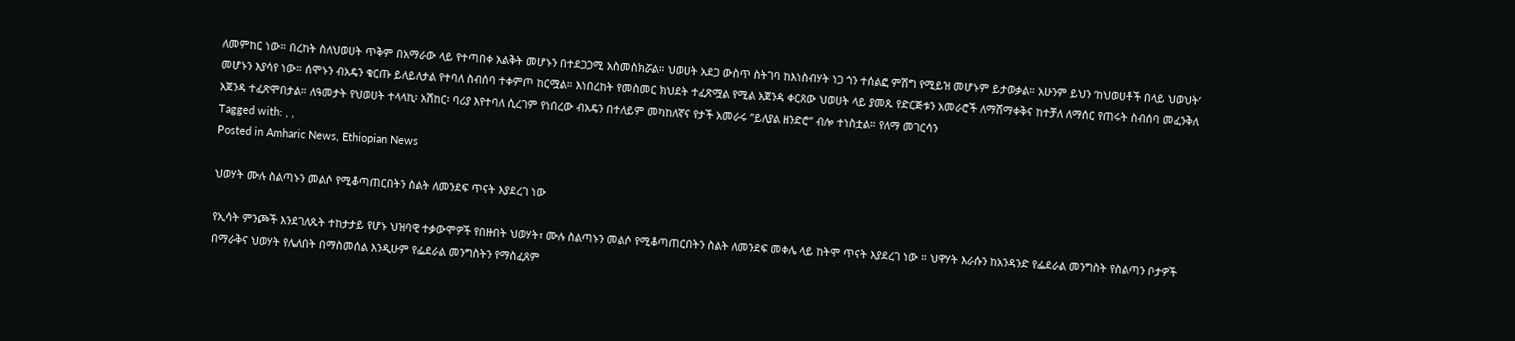ለመምከር ነው። በረከት ስለህወሀት ጥቅም በአማራው ላይ የተጣበቀ አልቅት መሆኑን በተደጋጋሚ አስመስክሯል። ህወሀት አደጋ ውስጥ ስትገባ ከእነስብሃት ነጋ ጎን ተሰልፎ ምሽግ የሚይዝ መሆኑም ይታወቃል። አሁንም ይህን ‘ከህወሀቶች በላይ ህወህት’ መሆኑን እያሳየ ነው። ሰሞኑን ብአዴን ቁርጡ ይለይለታል የተባለ ስብሰባ ተቀምጦ ከርሟል። እነበረከት የመስመር ክህደት ተፈጽሟል የሚል አጀንዳ ቀርጸው ህወሀት ላይ ያመጹ የድርጅቱን አመራሮች ለማሸማቀቅና ከተቻለ ለማሰር የጠሩት ስብሰባ መፈንቅለ አጀንዳ ተፈጽሞበታል። ለዓመታት የህወሀት ተላላኪ፡ አሽከር፡ ባሪያ እየተባለ ሲረገም የነበረው ብአዴን በተለይም መካከለኛና የታች አመራሩ ”ይለያል ዘንድሮ” ብሎ ተነስቷል። የለማ መገርሳን
Tagged with: , ,
Posted in Amharic News, Ethiopian News

ህወሃት ሙሉ ስልጣኑን መልሶ የሚቆጣጠርበትን ስልት ለመንደፍ ጥናት እያደረገ ነው

የኢሳት ምንጮች እንደገለጹት ተከታታይ የሆኑ ህዝባዊ ተቃውሞዎች የበዙበት ህወሃት፣ ሙሉ ስልጣኑን መልሶ የሚቆጣጠርበትን ስልት ለመንደፍ መቀሌ ላይ ከትሞ ጥናት እያደረገ ነው ። ህዋሃት እራሱን ከአንዳንድ የፌደራል መንግስት የስልጣን ቦታዎች በማራቅና ህወሃት የሌለበት በማስመሰል እንዲሁም የፌደራል መንግስትን የማስፈጸም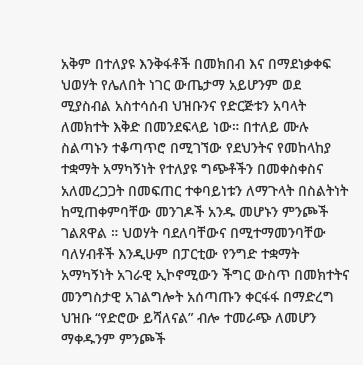አቅም በተለያዩ እንቅፋቶች በመክበብ እና በማደነቃቀፍ ህወሃት የሌለበት ነገር ውጤታማ አይሆንም ወደ ሚያስብል አስተሳሰብ ህዝቡንና የድርጅቱን አባላት ለመክተት እቅድ በመንደፍላይ ነው። በተለይ ሙሉ ስልጣኑን ተቆጣጥሮ በሚገኘው የደህንትና የመከላከያ ተቋማት አማካኝነት የተለያዩ ግጭቶችን በመቀስቀስና አለመረጋጋት በመፍጠር ተቀባይነቱን ለማጉላት በስልትነት ከሚጠቀምባቸው መንገዶች አንዱ መሆኑን ምንጮች ገልጸዋል ። ህወሃት ባደለባቸውና በሚተማመንባቸው ባለሃብቶች እንዲሁም በፓርቲው የንግድ ተቋማት አማካኝነት አገራዊ ኢኮኖሚውን ችግር ውስጥ በመክተትና መንግስታዊ አገልግሎት አሰጣጡን ቀርፋፋ በማድረግ ህዝቡ “የድሮው ይሻለናል” ብሎ ተመራጭ ለመሆን ማቀዱንም ምንጮች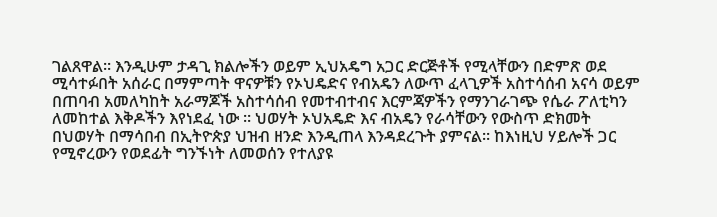ገልጸዋል። እንዲሁም ታዳጊ ክልሎችን ወይም ኢህአዴግ አጋር ድርጅቶች የሚላቸውን በድምጽ ወደ ሚሳተፉበት አሰራር በማምጣት ዋናዎቹን የኦህዴድና የብአዴን ለውጥ ፈላጊዎች አስተሳሰብ አናሳ ወይም በጠባብ አመለካከት አራማጆች አስተሳሰብ የመተብተብና እርምጃዎችን የማንገራገጭ የሴራ ፖለቲካን ለመከተል እቅዶችን እየነደፈ ነው ። ህወሃት ኦህአዴድ እና ብአዴን የራሳቸውን የውስጥ ድክመት በህወሃት በማሳበብ በኢትዮጵያ ህዝብ ዘንድ እንዲጠላ እንዳደረጉት ያምናል። ከእነዚህ ሃይሎች ጋር የሚኖረውን የወደፊት ግንኙነት ለመወሰን የተለያዩ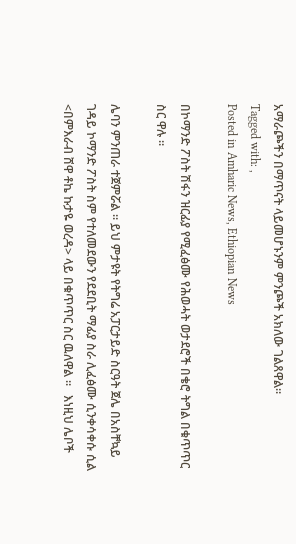አማራጮችን በማጥናት ላይመሆኑንም ምንጮች አክለው ገልጸዋል።
Tagged with: ,
Posted in Amharic News, Ethiopian News

በኮማንድ ፖስት ሽፋን ዝርፊያ የሚፈፅሙ የሕወሓት ወታደሮች በቄሮ ትግል በቁጥጥር ስር ዋሉ ።

ሌባን ምንጠራ ተጀምሯል ። ይህ ምታዩት የትግሬ አፓርታይድ ስርዓት ጀሌ በአስቸኳይ ገዳይ ኮማንድ ፖስት ስም የተለመደውን የደደቢት ማፊያ ስራ ሊፈፅሙ ሲንቀሳቀሱ ሲል <በምእራብ ሸዋ ቶኬ ኩታዬ ወረዳ> ላይ በቁጥጥር ስር ዉለዋል ።   እነዚህ ሌቦች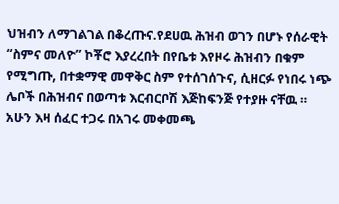ህዝብን ለማገልገል በቆረጡና.የደሀዉ ሕዝብ ወገን በሆኑ የሰራዊት “ስምና መለዮ” ኮቾሮ እያረረበት በየቤቱ እየዞሩ ሕዝብን በቁም የሚግጡ, በተቋማዊ መዋቅር ስም የተሰገሰጉና, ሲዘርፉ የነበሩ ነጭ ሌቦች በሕዝብና በወጣቱ እርብርቦሽ እጅከፍንጅ የተያዙ ናቸዉ ። አሁን እዛ ሰፈር ተጋሩ በአገሩ መቀመጫ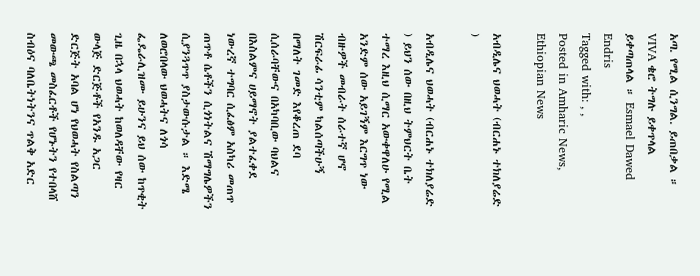አጣ. የሚል ሲንግል. ይጠበቃል ። VIVA ቄሮ ትግሉ ይቀጥላል ይቀጣጠላል ። Esmael Dawed Endris
Tagged with: , ,
Posted in Amharic News, Ethiopian News

አብዲሌና ህወሓት (ብርሐኑ ተክለያሬድ )

አብዲሌና ህወሓት (ብርሐኑ ተክለያሬድ ) ይህን ሰው በዚህ ትምህርት ቤት ተማረ እዚህ ሲማር አውቀዋለሁ የሚል አንድም ሰው አይገኝም እርግጥ ነው ብዙዎች መብራት ሰራተኛ ሆኖ ሽርፍራፊ ሳንቲም ካልሰጣችሁኝ በማለት ገመድ እየቆረጠ ደባ ሲሰራባቸውና በአካባቢው ባህልና በእስልምና ሀይማኖት ያልተፈቀደ ነውረኛ ተግባር ሲፈፅም አስካሪ መጠጥ ጠጥቶ ሴቶችን ሲጎነትልና ሽማግሌዎችን ሲያንጓጥጥ ያስታውሱታል ። እድሜ ለወሮበላው ህወሓትና ለጎሳ ፌዴራሊዝሙ ይሁንና ይህ ሰው ከጥቂት ጊዜ በኋላ ህወሓት ከወለዳቸው የዛር ውላጅ ድርጅቶች የአንዱ አጋር ድርጅት አባል ሆነ የህወሓት የስልጣን መውጫ መስፈርቶች የሆኑትን የተበላሸ ስብዕና ባለቤትነትንና ጥልቅ አድር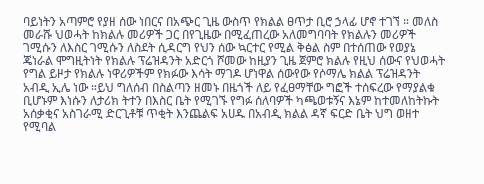ባይነትን አጣምሮ የያዘ ሰው ነበርና በአጭር ጊዜ ውስጥ የክልል ፀጥታ ቢሮ ኃላፊ ሆኖ ተገኘ ። መለስ መራሹ ህወሓት ከክልሉ መሪዎች ጋር በየጊዜው በሚፈጠረው አለመግባባት የክልሉን መሪዎች ገሚሱን ለእስር ገሚሱን ለስደት ሲዳርግ የህን ሰው ኳርተር የሚል ቅፅል ስም በተሰጠው የወያኔ ጄነራል ሞግዚትነት የክልሉ ፕሬዝዳንት አድርጎ ሾመው ከዚያን ጊዜ ጀምሮ ክልሉ የዚህ ሰውና የህወሓት የግል ይዞታ የክልሉ ነዋሪዎችም የክፉው እሳት ማገዶ ሆነዋል ሰውየው የሶማሌ ክልል ፕሬዝዳንት አብዲ ኢሌ ነው ።ይህ ግለሰብ በስልጣን ዘመኑ በዜጎች ለይ የፈፀማቸው ግፎች ተሰፍረው የማያልቁ ቢሆኑም እነሱን ለታሪክ ትተን በእስር ቤት የሚገኙ የግፉ ሰለባዎች ካጫወቱኝና እኔም ከተመለከትኩት አሰቃቂና አስገራሚ ድርጊቶቹ ጥቂት እንጨልፍ አሀዱ በአብዲ ክልል ዳኛ ፍርድ ቤት ህግ ወዘተ የሚባል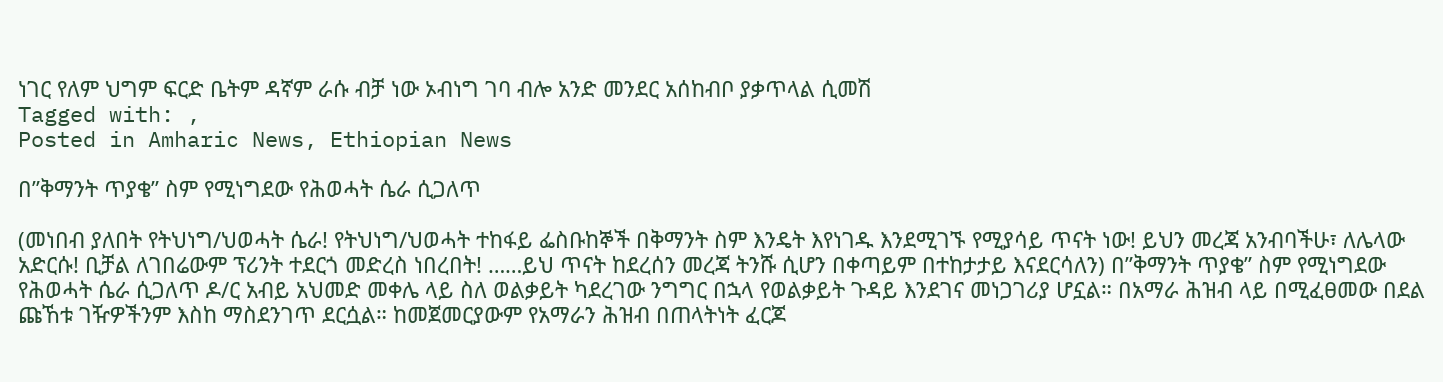ነገር የለም ህግም ፍርድ ቤትም ዳኛም ራሱ ብቻ ነው ኦብነግ ገባ ብሎ አንድ መንደር አሰከብቦ ያቃጥላል ሲመሽ
Tagged with: ,
Posted in Amharic News, Ethiopian News

በ”ቅማንት ጥያቄ” ስም የሚነግደው የሕወሓት ሴራ ሲጋለጥ

(መነበብ ያለበት የትህነግ/ህወሓት ሴራ! የትህነግ/ህወሓት ተከፋይ ፌስቡከኞች በቅማንት ስም እንዴት እየነገዱ እንደሚገኙ የሚያሳይ ጥናት ነው! ይህን መረጃ አንብባችሁ፣ ለሌላው አድርሱ! ቢቻል ለገበሬውም ፕሪንት ተደርጎ መድረስ ነበረበት! ……ይህ ጥናት ከደረሰን መረጃ ትንሹ ሲሆን በቀጣይም በተከታታይ እናደርሳለን) በ”ቅማንት ጥያቄ” ስም የሚነግደው የሕወሓት ሴራ ሲጋለጥ ዶ/ር አብይ አህመድ መቀሌ ላይ ስለ ወልቃይት ካደረገው ንግግር በኋላ የወልቃይት ጉዳይ እንደገና መነጋገሪያ ሆኗል። በአማራ ሕዝብ ላይ በሚፈፀመው በደል ጩኸቱ ገዥዎችንም እስከ ማስደንገጥ ደርሷል። ከመጀመርያውም የአማራን ሕዝብ በጠላትነት ፈርጆ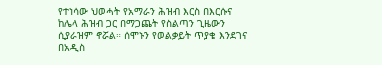የተነሳው ህወሓት የአማራን ሕዝብ እርስ በእርሱና ከሌላ ሕዝብ ጋር በማጋጨት የስልጣን ጊዜውን ሲያራዝም ኖሯል። ሰሞኑን የወልቃይት ጥያቄ እንደገና በአዲስ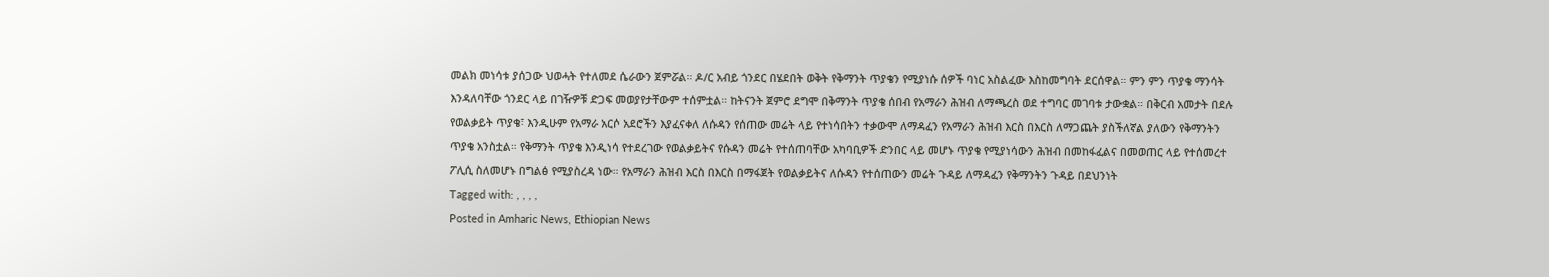መልክ መነሳቱ ያሰጋው ህወሓት የተለመደ ሴራውን ጀምሯል። ዶ/ር አብይ ጎንደር በሄደበት ወቅት የቅማንት ጥያቄን የሚያነሱ ሰዎች ባነር አስልፈው እስከመግባት ደርሰዋል። ምን ምን ጥያቄ ማንሳት እንዳለባቸው ጎንደር ላይ በገዥዎቹ ድጋፍ መወያየታቸውም ተሰምቷል። ከትናንት ጀምሮ ደግሞ በቅማንት ጥያቄ ሰበብ የአማራን ሕዝብ ለማጫረስ ወደ ተግባር መገባቱ ታውቋል። በቅርብ አመታት በደሉ የወልቃይት ጥያቄ፣ እንዲሁም የአማራ አርሶ አደሮችን እያፈናቀለ ለሱዳን የሰጠው መሬት ላይ የተነሳበትን ተቃውሞ ለማዳፈን የአማራን ሕዝብ እርስ በእርስ ለማጋጨት ያስችለኛል ያለውን የቅማንትን ጥያቄ አንስቷል። የቅማንት ጥያቄ እንዲነሳ የተደረገው የወልቃይትና የሱዳን መሬት የተሰጠባቸው አካባቢዎች ድንበር ላይ መሆኑ ጥያቄ የሚያነሳውን ሕዝብ በመከፋፈልና በመወጠር ላይ የተሰመረተ ፖሊሲ ስለመሆኑ በግልፅ የሚያስረዳ ነው። የአማራን ሕዝብ እርስ በእርስ በማፋጀት የወልቃይትና ለሱዳን የተሰጠውን መሬት ጉዳይ ለማዳፈን የቅማንትን ጉዳይ በደህንነት
Tagged with: , , , ,
Posted in Amharic News, Ethiopian News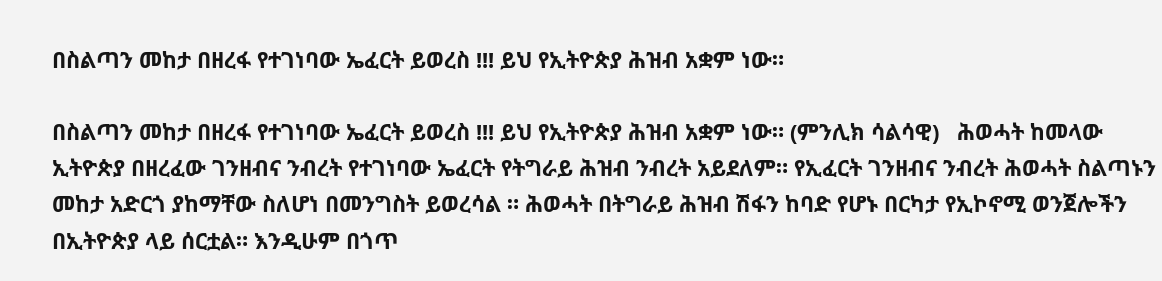በስልጣን መከታ በዘረፋ የተገነባው ኤፈርት ይወረስ !!! ይህ የኢትዮጵያ ሕዝብ አቋም ነው።

በስልጣን መከታ በዘረፋ የተገነባው ኤፈርት ይወረስ !!! ይህ የኢትዮጵያ ሕዝብ አቋም ነው። (ምንሊክ ሳልሳዊ)   ሕወሓት ከመላው ኢትዮጵያ በዘረፈው ገንዘብና ንብረት የተገነባው ኤፈርት የትግራይ ሕዝብ ንብረት አይደለም። የኢፈርት ገንዘብና ንብረት ሕወሓት ስልጣኑን መከታ አድርጎ ያከማቸው ስለሆነ በመንግስት ይወረሳል ። ሕወሓት በትግራይ ሕዝብ ሽፋን ከባድ የሆኑ በርካታ የኢኮኖሚ ወንጀሎችን በኢትዮጵያ ላይ ሰርቷል። እንዲሁም በጎጥ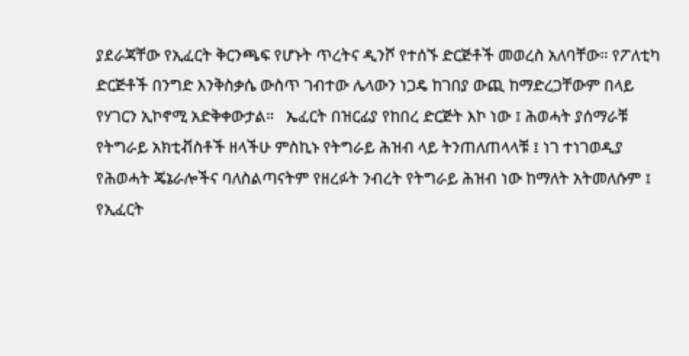ያደራጃቸው የኢፈርት ቅርንጫፍ የሆኑት ጥረትና ዲንሾ የተሰኙ ድርጅቶች መወረስ አለባቸው። የፖለቲካ ድርጅቶች በንግድ እንቅስቃሴ ውስጥ ገብተው ሌላውን ነጋዴ ከገበያ ውጪ ከማድረጋቸውም በላይ የሃገርን ኢኮኖሚ አድቅቀውታል።   ኤፈርት በዝርፊያ የከበረ ድርጅት እኮ ነው ፤ ሕወሓት ያሰማራቹ የትግራይ አክቲቭስቶች ዘላችሁ ምስኪኑ የትግራይ ሕዝብ ላይ ትንጠለጠላላቹ ፤ ነገ ተነገወዲያ የሕወሓት ጄኔራሎችና ባለስልጣናትም የዘረፉት ንብረት የትግራይ ሕዝብ ነው ከማለት አትመለሱም ፤ የኢፈርት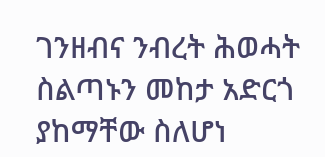ገንዘብና ንብረት ሕወሓት ስልጣኑን መከታ አድርጎ ያከማቸው ስለሆነ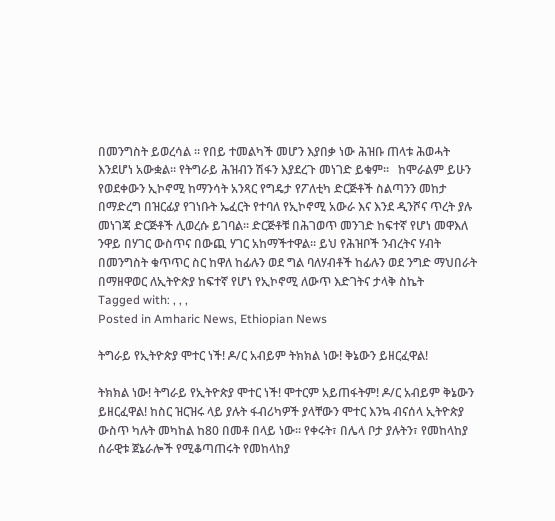በመንግስት ይወረሳል ። የበይ ተመልካች መሆን እያበቃ ነው ሕዝቡ ጠላቱ ሕወሓት እንደሆነ አውቋል። የትግራይ ሕዝብን ሽፋን እያደረጉ መነገድ ይቁም።   ከሞራልም ይሁን የወደቀውን ኢኮኖሚ ከማንሳት አንጻር የግዴታ የፖለቲካ ድርጅቶች ስልጣንን መከታ በማድረግ በዝርፊያ የገነቡት ኤፈርት የተባለ የኢኮኖሚ አውራ እና እንደ ዲንሾና ጥረት ያሉ መነገጃ ድርጅቶች ሊወረሱ ይገባል። ድርጅቶቹ በሕገወጥ መንገድ ከፍተኛ የሆነ መዋእለ ንዋይ በሃገር ውስጥና በውጪ ሃገር አከማችተዋል። ይህ የሕዝቦች ንብረትና ሃብት በመንግስት ቁጥጥር ስር ከዋለ ከፊሉን ወደ ግል ባለሃብቶች ከፊሉን ወደ ንግድ ማህበራት በማዘዋወር ለኢትዮጵያ ከፍተኛ የሆነ የኢኮኖሚ ለውጥ እድገትና ታላቅ ስኬት
Tagged with: , , ,
Posted in Amharic News, Ethiopian News

ትግራይ የኢትዮጵያ ሞተር ነች! ዶ/ር አብይም ትክክል ነው! ቅኔውን ይዘርፈዋል!

ትክክል ነው! ትግራይ የኢትዮጵያ ሞተር ነች! ሞተርም አይጠፋትም! ዶ/ር አብይም ቅኔውን ይዘርፈዋል! ከስር ዝርዝሩ ላይ ያሉት ፋብሪካዎች ያላቸውን ሞተር እንኳ ብናሰላ ኢትዮጵያ ውስጥ ካሉት መካከል ከ80 በመቶ በላይ ነው። የቀሩት፣ በሌላ ቦታ ያሉትን፣ የመከላከያ ሰራዊቱ ጀኔራሎች የሚቆጣጠሩት የመከላከያ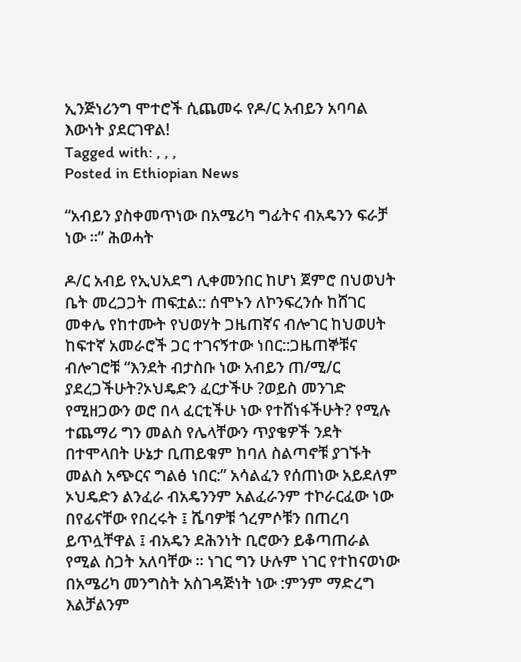ኢንጅነሪንግ ሞተሮች ሲጨመሩ የዶ/ር አብይን አባባል እውነት ያደርገዋል!
Tagged with: , , ,
Posted in Ethiopian News

“አብይን ያስቀመጥነው በአሜሪካ ግፊትና ብአዴንን ፍራቻ ነው ።” ሕወሓት

ዶ/ር አብይ የኢህአደግ ሊቀመንበር ከሆነ ጀምሮ በህወህት ቤት መረጋጋት ጠፍቷል:: ሰሞኑን ለኮንፍረንሱ ከሸገር መቀሌ የከተሙት የህወሃት ጋዜጠኛና ብሎገር ከህወሀት ከፍተኛ አመራሮች ጋር ተገናኝተው ነበር::ጋዜጠኞቹና ብሎገሮቹ “እንደት ብታስቡ ነው አብይን ጠ/ሚ/ር ያደረጋችሁት?ኦህዴድን ፈርታችሁ ?ወይስ መንገድ የሚዘጋውን ወሮ በላ ፈርቲችሁ ነው የተሸነፋችሁት? የሚሉ ተጨማሪ ግን መልስ የሌላቸውን ጥያቄዎች ንደት በተሞላበት ሁኔታ ቢጠይቁም ከባለ ስልጣኖቹ ያገኙት መልስ አጭርና ግልፅ ነበር:” አሳልፈን የሰጠነው አይደለም ኦህዴድን ልንፈራ ብአዴንንም አልፈራንም ተኮራርፈው ነው በየፊናቸው የበረሩት ፤ ሼባዎቹ ጎረምሶቹን በጠረባ ይጥሏቸዋል ፤ ብአዴን ደሕንነት ቢሮውን ይቆጣጠራል የሚል ስጋት አለባቸው ። ነገር ግን ሁሉም ነገር የተከናወነው በአሜሪካ መንግስት አስገዳጅነት ነው :ምንም ማድረግ እልቻልንም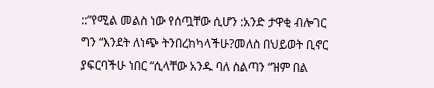::”የሚል መልስ ነው የሰጧቸው ሲሆን :አንድ ታዋቂ ብሎገር ግን “እንደት ለነጭ ትንበረከካላችሁ?መለስ በህይወት ቢኖር ያፍርባችሁ ነበር “ሲላቸው አንዱ ባለ ስልጣን “ዝም በል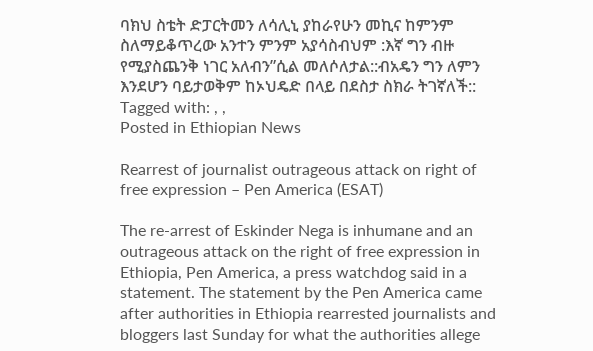ባክህ ስቴት ድፓርትመን ለሳሊኒ ያከራየሁን መኪና ከምንም ስለማይቆጥረው አንተን ምንም አያሳስብህም :እኛ ግን ብዙ የሚያስጨንቅ ነገር አለብን”ሲል መለሶለታል::ብአዴን ግን ለምን እንደሆን ባይታወቅም ከኦህዴድ በላይ በደስታ ስክራ ትገኛለች::
Tagged with: , ,
Posted in Ethiopian News

Rearrest of journalist outrageous attack on right of free expression – Pen America (ESAT)

The re-arrest of Eskinder Nega is inhumane and an outrageous attack on the right of free expression in Ethiopia, Pen America, a press watchdog said in a statement. The statement by the Pen America came after authorities in Ethiopia rearrested journalists and bloggers last Sunday for what the authorities allege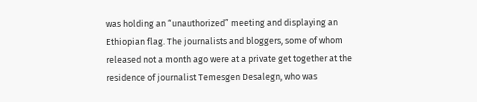was holding an “unauthorized” meeting and displaying an Ethiopian flag. The journalists and bloggers, some of whom released not a month ago were at a private get together at the residence of journalist Temesgen Desalegn, who was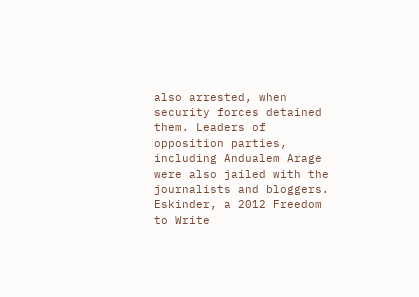also arrested, when security forces detained them. Leaders of opposition parties, including Andualem Arage were also jailed with the journalists and bloggers. Eskinder, a 2012 Freedom to Write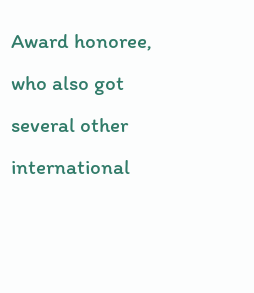Award honoree, who also got several other international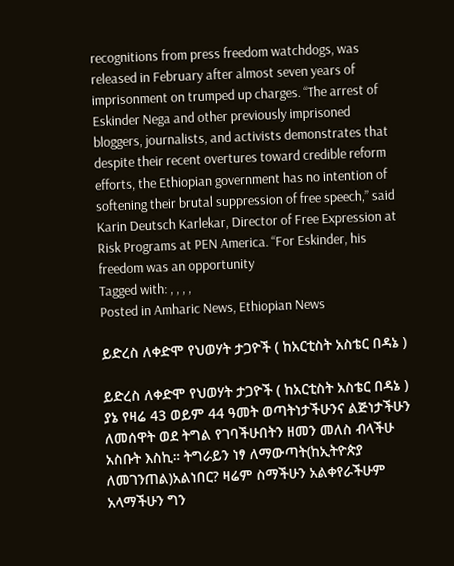recognitions from press freedom watchdogs, was released in February after almost seven years of imprisonment on trumped up charges. “The arrest of Eskinder Nega and other previously imprisoned bloggers, journalists, and activists demonstrates that despite their recent overtures toward credible reform efforts, the Ethiopian government has no intention of softening their brutal suppression of free speech,” said Karin Deutsch Karlekar, Director of Free Expression at Risk Programs at PEN America. “For Eskinder, his freedom was an opportunity
Tagged with: , , , ,
Posted in Amharic News, Ethiopian News

ይድረስ ለቀድሞ የህወሃት ታጋዮች ( ከአርቲስት አስቴር በዳኔ )

ይድረስ ለቀድሞ የህወሃት ታጋዮች ( ከአርቲስት አስቴር በዳኔ ) ያኔ የዛሬ 43 ወይም 44 ዓመት ወጣትነታችሁንና ልጅነታችሁን ለመሰዋት ወደ ትግል የገባችሁበትን ዘመን መለስ ብላችሁ አስቡት እስኪ። ትግራይን ነፃ ለማውጣት(ከኢትዮጵያ ለመገንጠል)አልነበር? ዛሬም ስማችሁን አልቀየራችሁም አላማችሁን ግን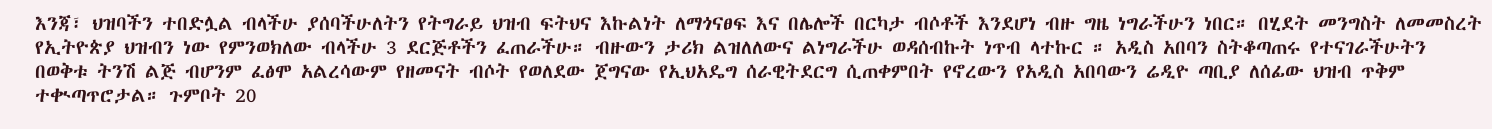እንጃ፣ ህዝባችን ተበድሏል ብላችሁ ያሰባችሁለትን የትግራይ ህዝብ ፍትህና እኩልነት ለማጎናፀፍ እና በሌሎች በርካታ ብሶቶች እንደሆነ ብዙ ግዜ ነግራችሁን ነበር። በሂደት መንግስት ለመመስረት የኢትዮጵያ ህዝብን ነው የምንወክለው ብላችሁ 3 ደርጅቶችን ፈጠራችሁ። ብዙውን ታሪክ ልዝለለውና ልነግራችሁ ወዳሰብኩት ነጥብ ላተኩር ። አዲስ አበባን ስትቆጣጠሩ የተናገራችሁትን በወቅቱ ትንሽ ልጅ ብሆንም ፈፅሞ አልረሳውም የዘመናት ብሶት የወለደው ጀግናው የኢህአዴግ ሰራዊትደርግ ሲጠቀምበት የኖረውን የአዲስ አበባውን ሬዲዮ ጣቢያ ለሰፊው ህዝብ ጥቅም ተቊጣጥሮታል። ጉምቦት 20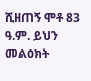ሺዘጠኝ ሞቶ 83 ዓ.ም. ይህን መልዕክት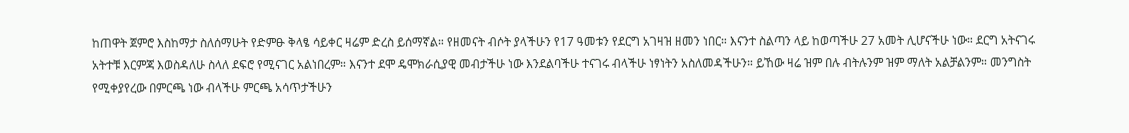ከጠዋት ጀምሮ እስከማታ ስለሰማሁት የድምፁ ቅላፄ ሳይቀር ዛሬም ድረስ ይሰማኛል። የዘመናት ብሶት ያላችሁን የ17 ዓመቱን የደርግ አገዛዝ ዘመን ነበር። እናንተ ስልጣን ላይ ከወጣችሁ 27 አመት ሊሆናችሁ ነው። ደርግ አትናገሩ አትተቹ እርምጃ እወስዳለሁ ስላለ ደፍሮ የሚናገር አልነበረም። እናንተ ደሞ ዴሞክራሲያዊ መብታችሁ ነው እንደልባችሁ ተናገሩ ብላችሁ ነፃነትን አስለመዳችሁን። ይኸው ዛሬ ዝም በሉ ብትሉንም ዝም ማለት አልቻልንም። መንግስት የሚቀያየረው በምርጫ ነው ብላችሁ ምርጫ አሳጥታችሁን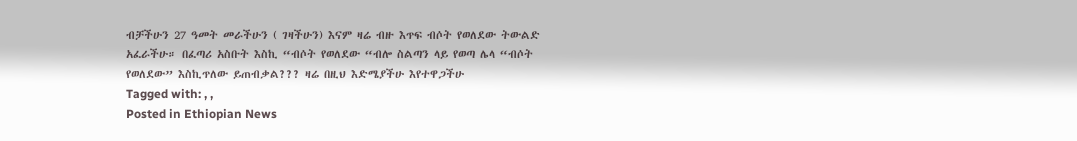ብቻችሁን 27 ዓመት መራችሁን ( ገዛችሁን) እናም ዛሬ ብዙ እጥፍ ብሶት የወለደው ትውልድ አፈራችሁ። በፈጣሪ አስቡት እስኪ “ብሶት የወለደው “ብሎ ስልጣን ላይ የወጣ ሌላ “ብሶት የወለደው” እስኪጥለው ይጠብቃል??? ዛሬ በዚህ እድሜያችሁ እየተዋጋችሁ
Tagged with: , ,
Posted in Ethiopian News